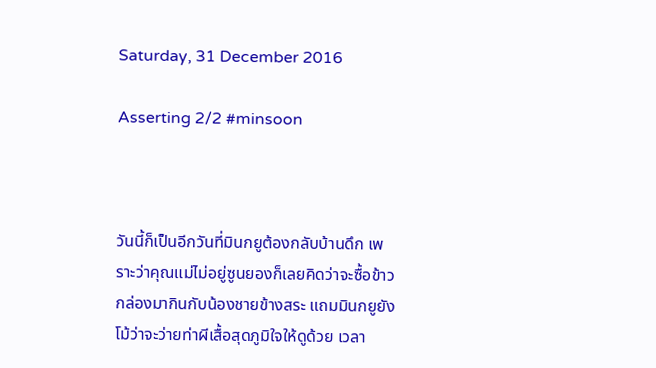Saturday, 31 December 2016

Asserting 2/2 #minsoon



วันนี้ก็เป็นอีกวันที่มินกยูต้องกลับบ้านดึก เพราะว่าคุณแม่ไม่อยู่ซูนยองก็เลยคิดว่าจะซื้อข้าวกล่องมากินกับน้องชายข้างสระ แถมมินกยูยังโม้ว่าจะว่ายท่าผีเสื้อสุดภูมิใจให้ดูด้วย เวลา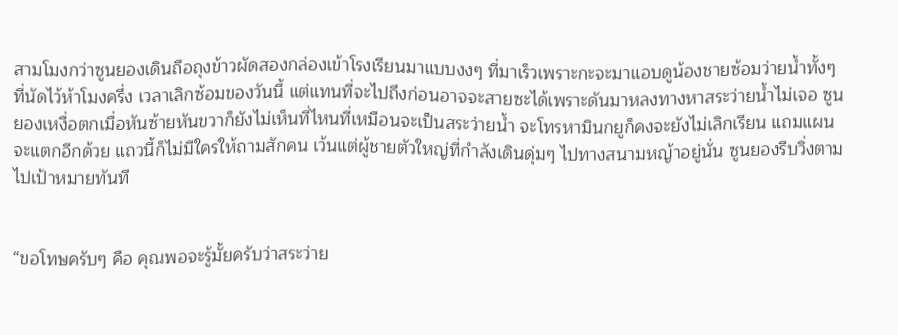สามโมงกว่าซูนยองเดินถือถุงข้าวผัดสองกล่องเข้าโรงเรียนมาแบบงงๆ ที่มาเร็วเพราะกะจะมาแอบดูน้องชายซ้อมว่ายน้ำทั้งๆ ที่นัดไว้ห้าโมงครึ่ง เวลาเลิกซ้อมของวันนี้ แต่แทนที่จะไปถึงก่อนอาจจะสายซะได้เพราะดันมาหลงทางหาสระว่ายน้ำไม่เจอ ซูนยองเหงื่อตกเมื่อหันซ้ายหันขวาก็ยังไม่เห็นที่ไหนที่เหมือนจะเป็นสระว่ายน้ำ จะโทรหามินกยูก็คงจะยังไม่เลิกเรียน แถมแผนจะแตกอีกด้วย แถวนี้ก็ไม่มีใครให้ถามสักคน เว้นแต่ผู้ชายตัวใหญ่ที่กำลังเดินดุ่มๆ ไปทางสนามหญ้าอยู่นั่น ซูนยองรีบวิ่งตามไปเป้าหมายทันที


“ขอโทษครับๆ คือ คุณพอจะรู้มั้ยครับว่าสระว่าย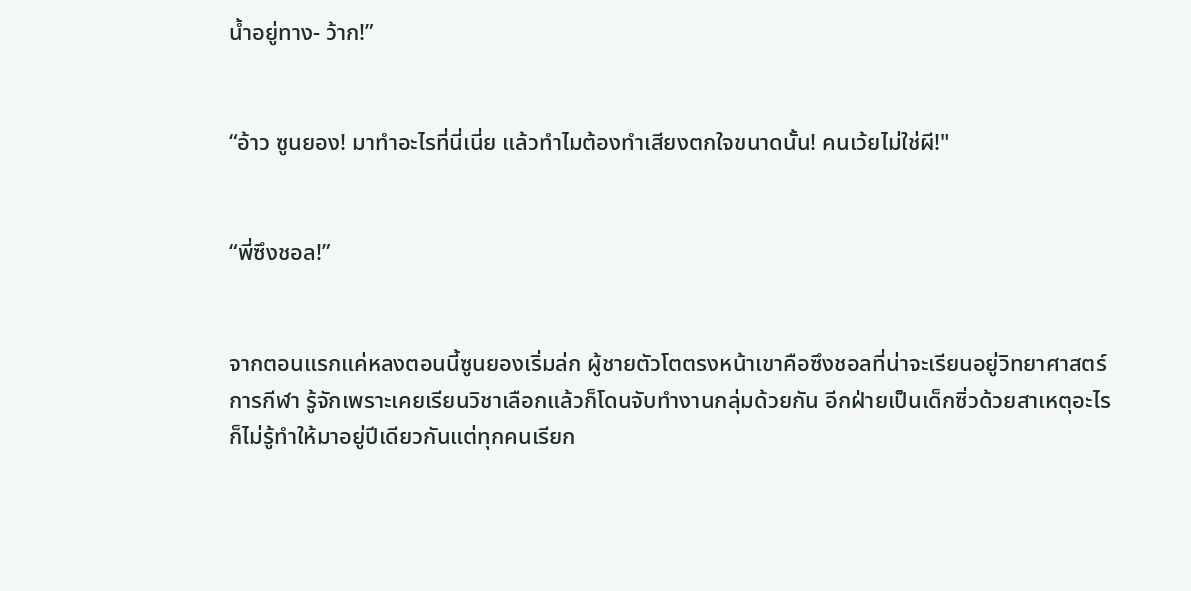น้ำอยู่ทาง- ว้าก!”


“อ้าว ซูนยอง! มาทำอะไรที่นี่เนี่ย แล้วทำไมต้องทำเสียงตกใจขนาดนั้น! คนเว้ยไม่ใช่ผี!"


“พี่ซึงชอล!”


จากตอนแรกแค่หลงตอนนี้ซูนยองเริ่มล่ก ผู้ชายตัวโตตรงหน้าเขาคือซึงชอลที่น่าจะเรียนอยู่วิทยาศาสตร์การกีฬา รู้จักเพราะเคยเรียนวิชาเลือกแล้วก็โดนจับทำงานกลุ่มด้วยกัน อีกฝ่ายเป็นเด็กซิ่วด้วยสาเหตุอะไรก็ไม่รู้ทำให้มาอยู่ปีเดียวกันแต่ทุกคนเรียก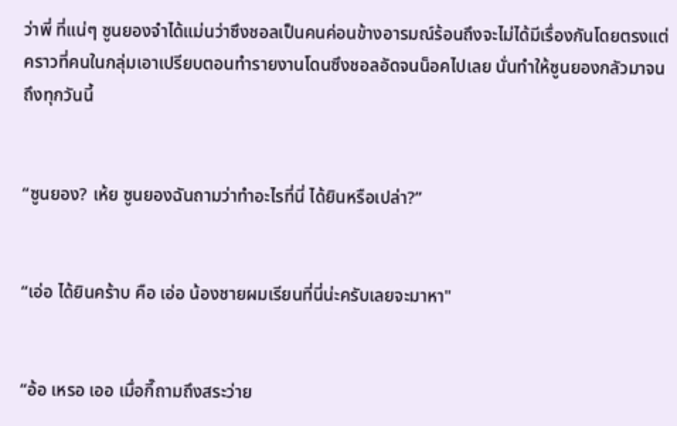ว่าพี่ ที่แน่ๆ ซูนยองจำได้แม่นว่าซึงชอลเป็นคนค่อนข้างอารมณ์ร้อนถึงจะไม่ได้มีเรื่องกันโดยตรงแต่คราวที่คนในกลุ่มเอาเปรียบตอนทำรายงานโดนซึงชอลอัดจนน็อคไปเลย นั่นทำให้ซูนยองกลัวมาจนถึงทุกวันนี้


“ซูนยอง? เห้ย ซูนยองฉันถามว่าทำอะไรที่นี่ ได้ยินหรือเปล่า?”


“เอ่อ ได้ยินคร้าบ คือ เอ่อ น้องชายผมเรียนที่นี่น่ะครับเลยจะมาหา"


“อ้อ เหรอ เออ เมื่อกี๊ถามถึงสระว่าย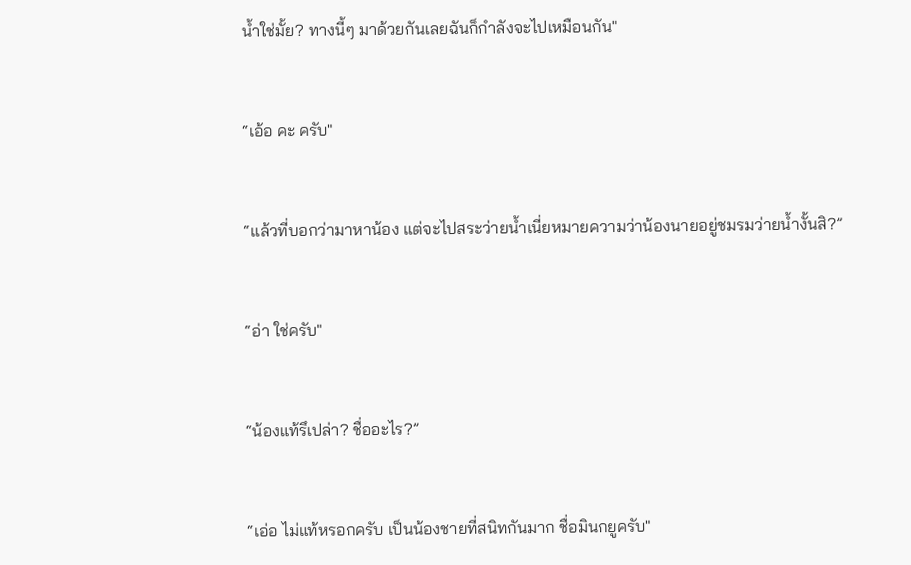น้ำใช่มั้ย? ทางนี้ๆ มาด้วยกันเลยฉันก็กำลังจะไปเหมือนกัน"


“เอ้อ คะ ครับ"


“แล้วที่บอกว่ามาหาน้อง แต่จะไปสระว่ายน้ำเนี่ยหมายความว่าน้องนายอยู่ชมรมว่ายน้ำงั้นสิ?”


“อ่า ใช่ครับ"


“น้องแท้รึเปล่า? ชื่ออะไร?”


“เอ่อ ไม่แท้หรอกครับ เป็นน้องชายที่สนิทกันมาก ชื่อมินกยูครับ"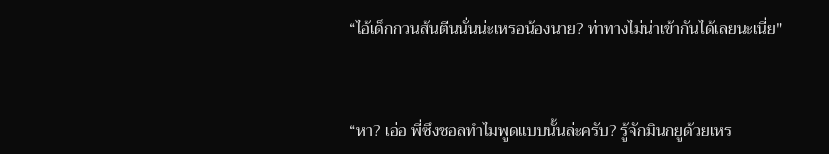“ไอ้เด็กกวนส้นตีนนั่นน่ะเหรอน้องนาย? ท่าทางไม่น่าเข้ากันได้เลยนะเนี่ย"


“หา? เอ่อ พี่ซึงชอลทำไมพูดแบบนั้นล่ะครับ? รู้จักมินกยูด้วยเหร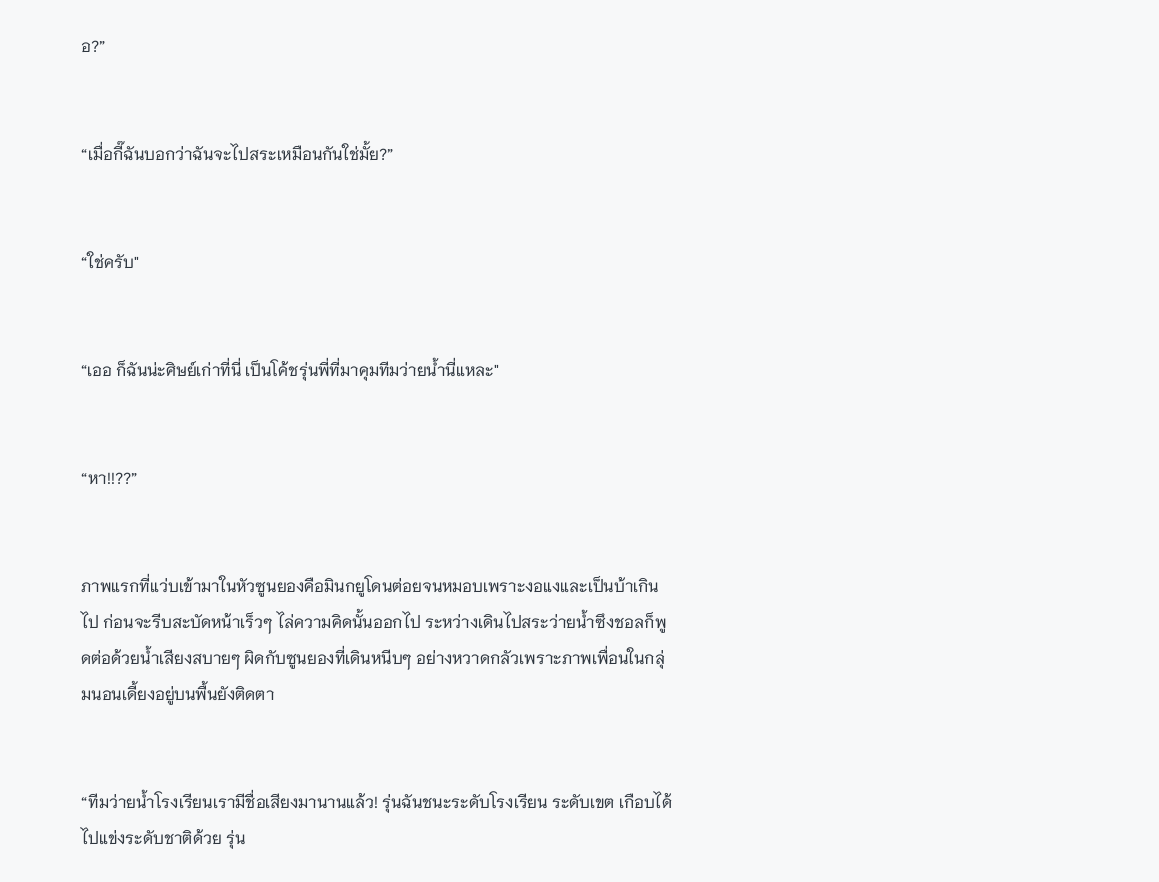อ?”


“เมื่อกี๊ฉันบอกว่าฉันจะไปสระเหมือนกันใช่มั้ย?”


“ใช่ครับ"


“เออ ก็ฉันน่ะศิษย์เก่าที่นี่ เป็นโค้ชรุ่นพี่ที่มาคุมทีมว่ายน้ำนี่แหละ"


“หา!!??”


ภาพแรกที่แว่บเข้ามาในหัวซูนยองคือมินกยูโดนต่อยจนหมอบเพราะงอแงและเป็นบ้าเกินไป ก่อนจะรีบสะบัดหน้าเร็วๆ ไล่ความคิดนั้นออกไป ระหว่างเดินไปสระว่ายน้ำซึงชอลก็พูดต่อด้วยน้ำเสียงสบายๆ ผิดกับซูนยองที่เดินหนีบๆ อย่างหวาดกลัวเพราะภาพเพื่อนในกลุ่มนอนเดี้ยงอยู่บนพื้นยังติดตา


“ทีมว่ายน้ำโรงเรียนเรามีชื่อเสียงมานานแล้ว! รุ่นฉันชนะระดับโรงเรียน ระดับเขต เกือบได้ไปแข่งระดับชาติด้วย รุ่น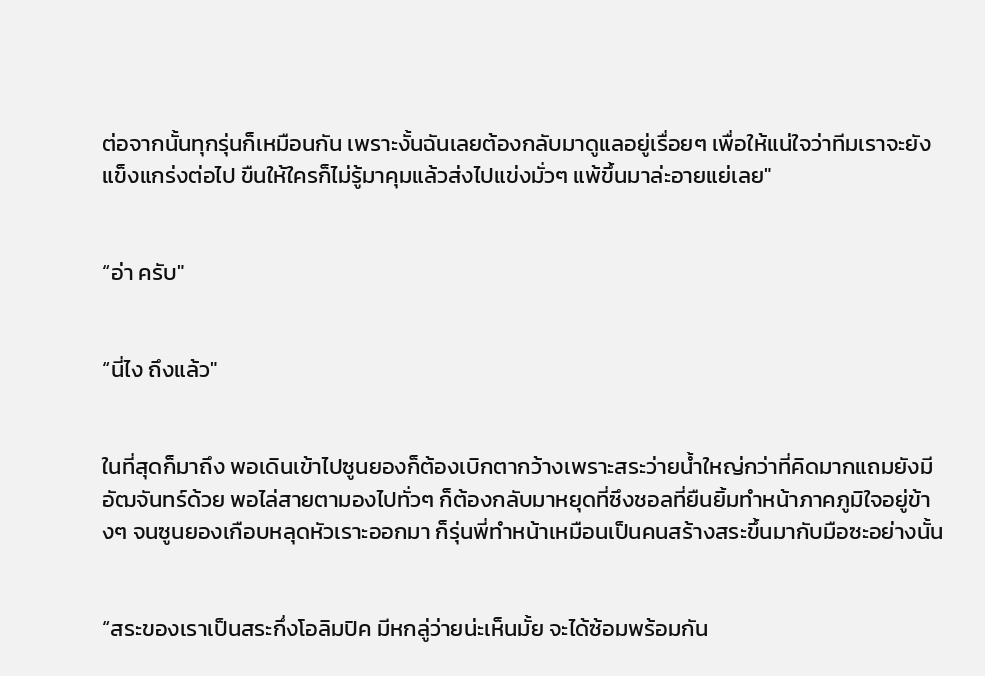ต่อจากนั้นทุกรุ่นก็เหมือนกัน เพราะงั้นฉันเลยต้องกลับมาดูแลอยู่เรื่อยๆ เพื่อให้แน่ใจว่าทีมเราจะยังแข็งแกร่งต่อไป ขืนให้ใครก็ไม่รู้มาคุมแล้วส่งไปแข่งมั่วๆ แพ้ขึ้นมาล่ะอายแย่เลย"


“อ่า ครับ"


“นี่ไง ถึงแล้ว"


ในที่สุดก็มาถึง พอเดินเข้าไปซูนยองก็ต้องเบิกตากว้างเพราะสระว่ายน้ำใหญ่กว่าที่คิดมากแถมยังมีอัฒจันทร์ด้วย พอไล่สายตามองไปทั่วๆ ก็ต้องกลับมาหยุดที่ซึงชอลที่ยืนยิ้มทำหน้าภาคภูมิใจอยู่ข้างๆ จนซูนยองเกือบหลุดหัวเราะออกมา ก็รุ่นพี่ทำหน้าเหมือนเป็นคนสร้างสระขึ้นมากับมือซะอย่างนั้น


“สระของเราเป็นสระกึ่งโอลิมปิค มีหกลู่ว่ายน่ะเห็นมั้ย จะได้ซ้อมพร้อมกัน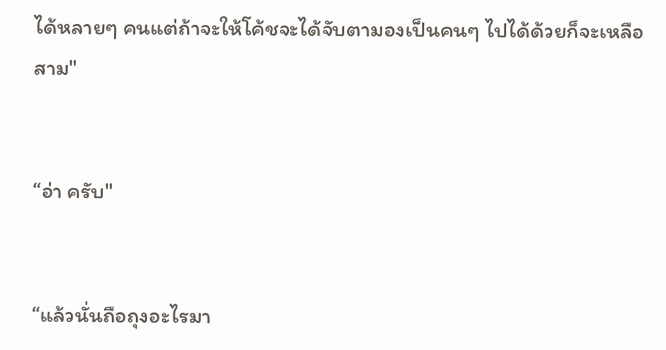ได้หลายๆ คนแต่ถ้าจะให้โค้ชจะได้จับตามองเป็นคนๆ ไปได้ด้วยก็จะเหลือสาม"


“อ่า ครับ"


“แล้วนั่นถือถุงอะไรมา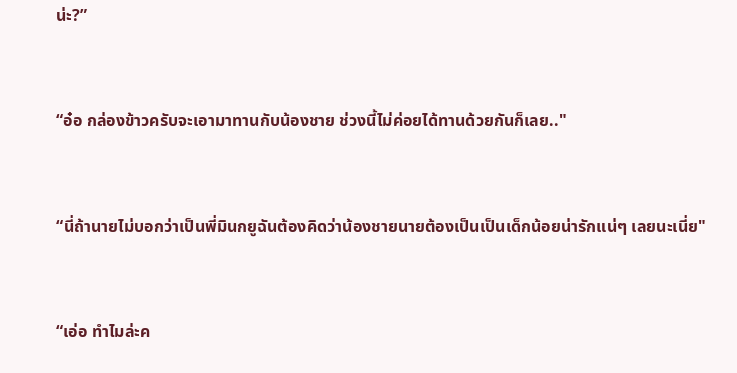น่ะ?”


“อ๋อ กล่องข้าวครับจะเอามาทานกับน้องชาย ช่วงนี้ไม่ค่อยได้ทานด้วยกันก็เลย.."


“นี่ถ้านายไม่บอกว่าเป็นพี่มินกยูฉันต้องคิดว่าน้องชายนายต้องเป็นเป็นเด็กน้อยน่ารักแน่ๆ เลยนะเนี่ย"


“เอ่อ ทำไมล่ะค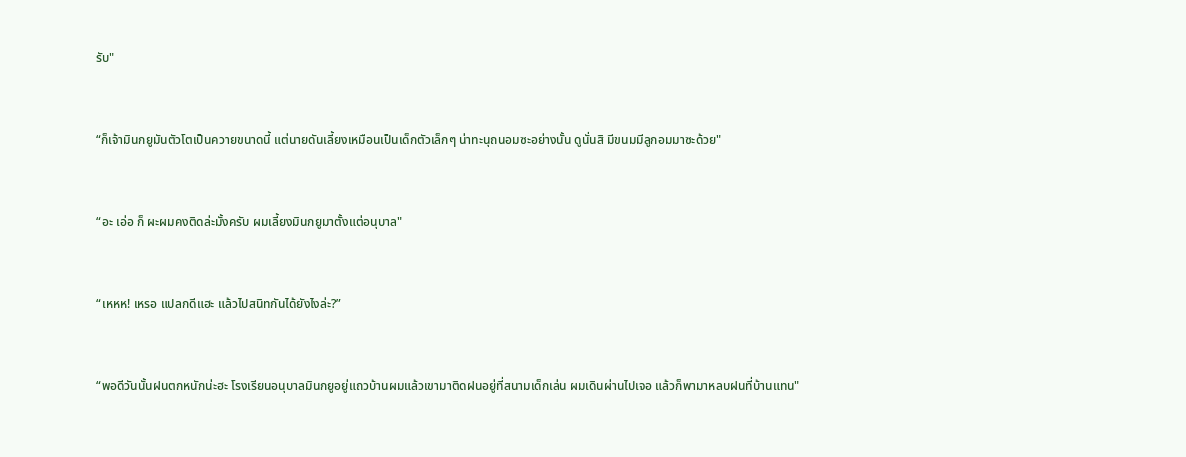รับ"


“ก็เจ้ามินกยูมันตัวโตเป็นควายขนาดนี้ แต่นายดันเลี้ยงเหมือนเป็นเด็กตัวเล็กๆ น่าทะนุถนอมซะอย่างนั้น ดูนั่นสิ มีขนมมีลูกอมมาซะด้วย"


“อะ เอ่อ ก็ ผะผมคงติดล่ะมั้งครับ ผมเลี้ยงมินกยูมาตั้งแต่อนุบาล"


“เหหห! เหรอ แปลกดีแฮะ แล้วไปสนิทกันได้ยังไงล่ะ?”


“พอดีวันนั้นฝนตกหนักน่ะฮะ โรงเรียนอนุบาลมินกยูอยู่แถวบ้านผมแล้วเขามาติดฝนอยู่ที่สนามเด็กเล่น ผมเดินผ่านไปเจอ แล้วก็พามาหลบฝนที่บ้านแทน"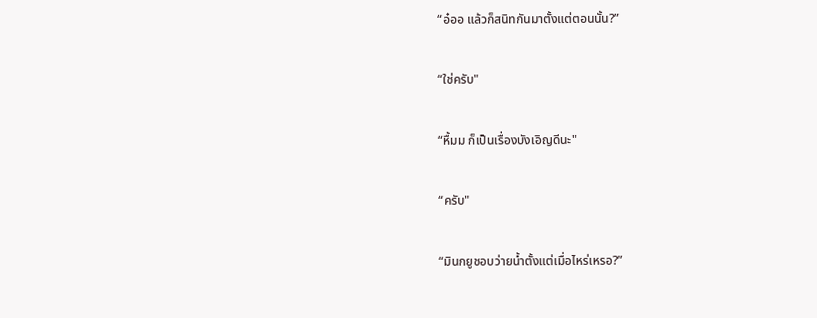“อ๋ออ แล้วก็สนิทกันมาตั้งแต่ตอนนั้น?”


“ใช่ครับ"


“หื้มม ก็เป็นเรื่องบังเอิญดีนะ"


“ครับ"


“มินกยูชอบว่ายน้ำตั้งแต่เมื่อไหร่เหรอ?”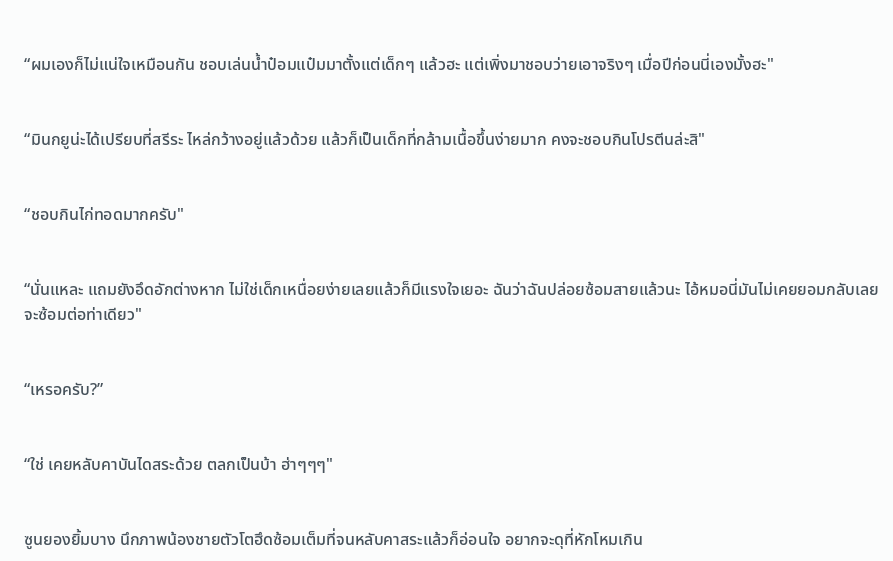“ผมเองก็ไม่แน่ใจเหมือนกัน ชอบเล่นน้ำป๋อมแป๋มมาตั้งแต่เด็กๆ แล้วฮะ แต่เพิ่งมาชอบว่ายเอาจริงๆ เมื่อปีก่อนนี่เองมั้งฮะ"


“มินกยูน่ะได้เปรียบที่สรีระ ไหล่กว้างอยู่แล้วด้วย แล้วก็เป็นเด็กที่กล้ามเนื้อขึ้นง่ายมาก คงจะชอบกินโปรตีนล่ะสิ"


“ชอบกินไก่ทอดมากครับ"


“นั่นแหละ แถมยังอึดอักต่างหาก ไม่ใช่เด็กเหนื่อยง่ายเลยแล้วก็มีแรงใจเยอะ ฉันว่าฉันปล่อยซ้อมสายแล้วนะ ไอ้หมอนี่มันไม่เคยยอมกลับเลยจะซ้อมต่อท่าเดียว"


“เหรอครับ?”


“ใช่ เคยหลับคาบันไดสระด้วย ตลกเป็นบ้า ฮ่าๆๆๆ"


ซูนยองยิ้มบาง นึกภาพน้องชายตัวโตฮึดซ้อมเต็มที่จนหลับคาสระแล้วก็อ่อนใจ อยากจะดุที่หักโหมเกิน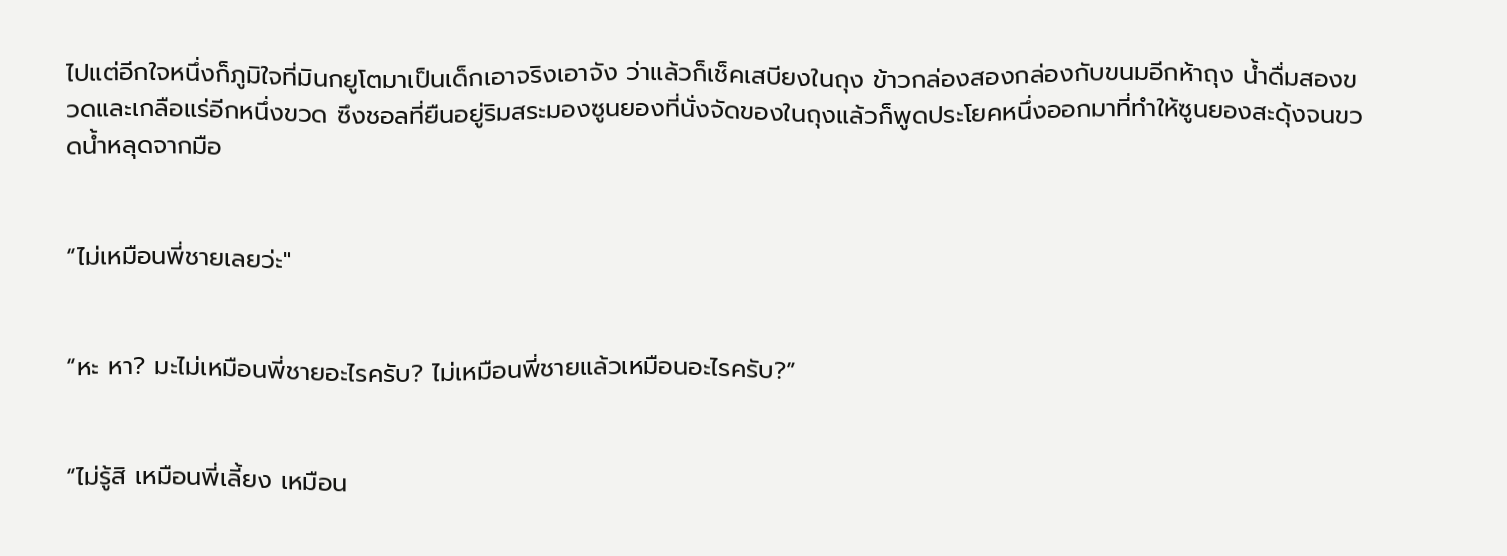ไปแต่อีกใจหนึ่งก็ภูมิใจที่มินกยูโตมาเป็นเด็กเอาจริงเอาจัง ว่าแล้วก็เช็คเสบียงในถุง ข้าวกล่องสองกล่องกับขนมอีกห้าถุง น้ำดื่มสองขวดและเกลือแร่อีกหนึ่งขวด ซึงชอลที่ยืนอยู่ริมสระมองซูนยองที่นั่งจัดของในถุงแล้วก็พูดประโยคหนึ่งออกมาที่ทำให้ซูนยองสะดุ้งจนขวดน้ำหลุดจากมือ


“ไม่เหมือนพี่ชายเลยว่ะ"


“หะ หา? มะไม่เหมือนพี่ชายอะไรครับ? ไม่เหมือนพี่ชายแล้วเหมือนอะไรครับ?”


“ไม่รู้สิ เหมือนพี่เลี้ยง เหมือน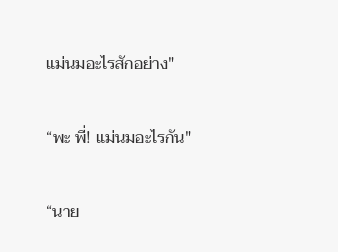แม่นมอะไรสักอย่าง"


“พะ พี่! แม่นมอะไรกัน"


“นาย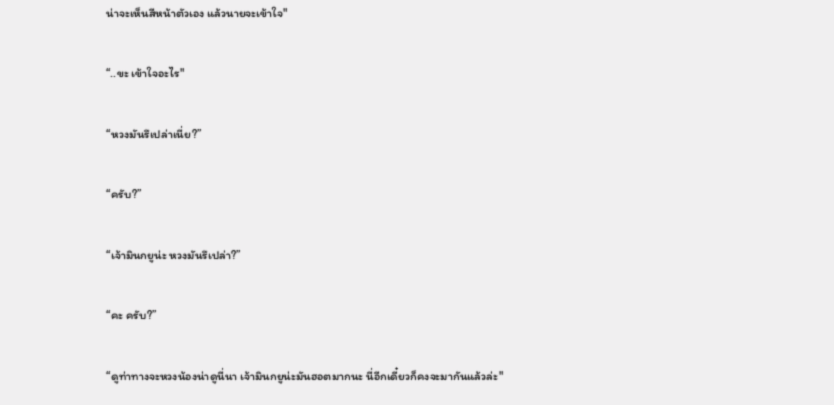น่าจะเห็นสีหน้าตัวเอง แล้วนายจะเข้าใจ"


“..ขะ เข้าใจอะไร"


“หวงมันรึเปล่าเนี่ย?”


“ครับ?”


“เจ้ามินกยูน่ะ หวงมันรึเปล่า?”


“คะ ครับ?”


“ดูท่าทางจะหวงน้องน่าดูนี่นา เจ้ามินกยูน่ะมันฮอตมากนะ นี่อีกเดี๋ยวก็คงจะมากันแล้วล่ะ"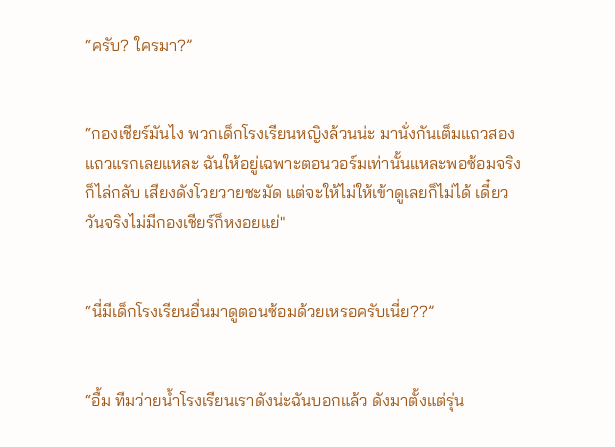“ครับ? ใครมา?”


“กองเชียร์มันไง พวกเด็กโรงเรียนหญิงล้วนน่ะ มานั่งกันเต็มแถวสองแถวแรกเลยแหละ ฉันให้อยู่เฉพาะตอนวอร์มเท่านั้นแหละพอซ้อมจริงก็ไล่กลับ เสียงดังโวยวายชะมัด แต่จะให้ไม่ให้เข้าดูเลยก็ไม่ได้ เดี๋ยววันจริงไม่มีกองเชียร์ก็หงอยแย่"


“นี่มีเด็กโรงเรียนอื่นมาดูตอนซ้อมด้วยเหรอครับเนี่ย??”


“อื้ม ทีมว่ายน้ำโรงเรียนเราดังน่ะฉันบอกแล้ว ดังมาตั้งแต่รุ่น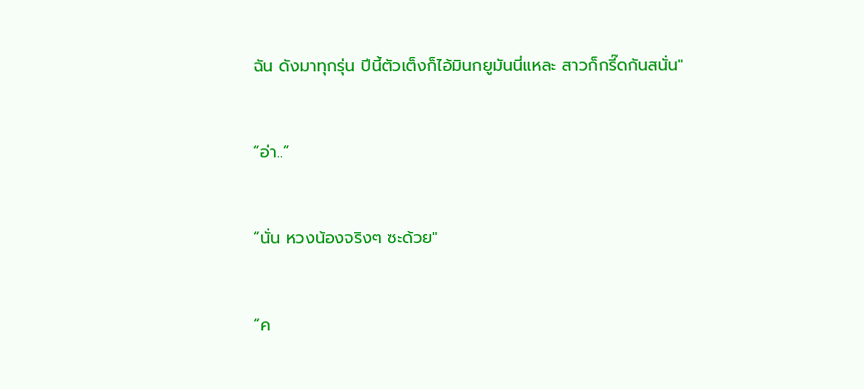ฉัน ดังมาทุกรุ่น ปีนี้ตัวเต็งก็ไอ้มินกยูมันนี่แหละ สาวก็กรี๊ดกันสนั่น"


“อ่า..”


“นั่น หวงน้องจริงๆ ซะด้วย"


“ค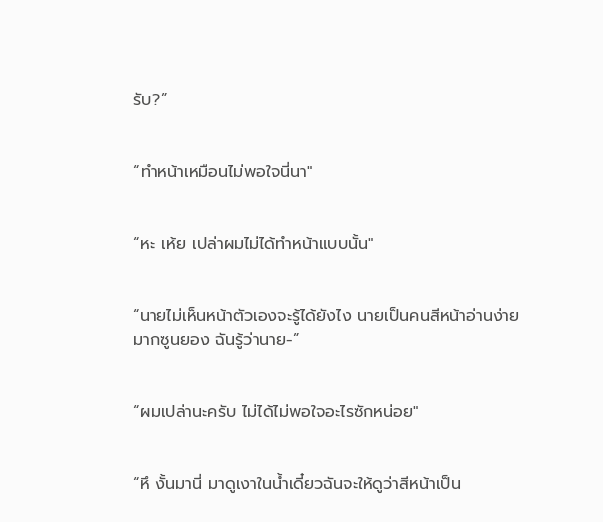รับ?”


“ทำหน้าเหมือนไม่พอใจนี่นา"


“หะ เห้ย เปล่าผมไม่ได้ทำหน้าแบบนั้น"


“นายไม่เห็นหน้าตัวเองจะรู้ได้ยังไง นายเป็นคนสีหน้าอ่านง่ายมากซูนยอง ฉันรู้ว่านาย-”


“ผมเปล่านะครับ ไม่ได้ไม่พอใจอะไรซักหน่อย"


“หึ งั้นมานี่ มาดูเงาในน้ำเดี๋ยวฉันจะให้ดูว่าสีหน้าเป็น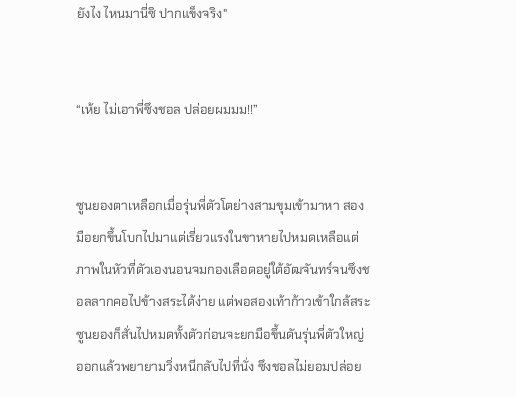ยังไง ไหนมานี่ซิ ปากแข็งจริง"


“เห้ย ไม่เอาพี่ซึงชอล ปล่อยผมมม!!”


ซูนยองตาเหลือกเมื่อรุ่นพี่ตัวโตย่างสามขุมเข้ามาหา สองมือยกขึ้นโบกไปมาแต่เรี่ยวแรงในขาหายไปหมดเหลือแต่ภาพในหัวที่ตัวเองนอนจมกองเลือดอยู่ใต้อัฒจันทร์จนซึงชอลลากคอไปข้างสระได้ง่าย แต่พอสองเท้าก้าวเข้าใกล้สระซูนยองก็สั่นไปหมดทั้งตัวก่อนจะยกมือขึ้นดันรุ่นพี่ตัวใหญ่ออกแล้วพยายามวิ่งหนีกลับไปที่นั่ง ซึงชอลไม่ยอมปล่อย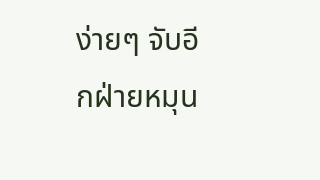ง่ายๆ จับอีกฝ่ายหมุน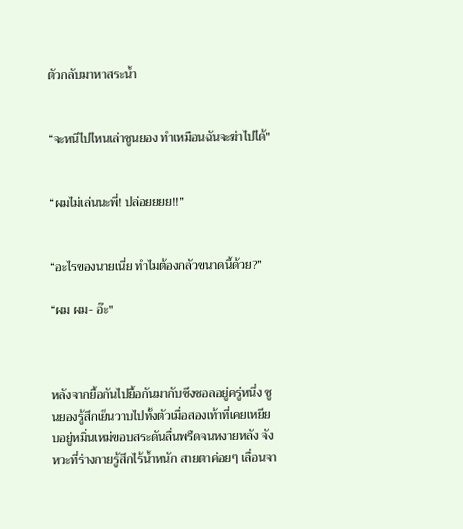ตัวกลับมาหาสระน้ำ


“จะหนีไปไหนเล่าซูนยอง ทำเหมือนฉันจะฆ่าไปได้"


“ผมไม่เล่นนะพี่! ปล่อยยยย!!”


“อะไรของนายเนี่ย ทำไมต้องกลัวขนาดนี้ด้วย?”

“ผม ผม- อ๊ะ"



หลังจากยื้อกันไปยื้อกันมากับซึงชอลอยู่ครู่หนึ่ง ซูนยองรู้สึกเย็นวาบไปทั้งตัวเมื่อสองเท้าที่เคยเหยียบอยู่หมิ่นเหม่ขอบสระดันลื่นพรืดจนหงายหลัง จังหวะที่ร่างกายรู้สึกไร้น้ำหนัก สายตาค่อยๆ เลื่อนจา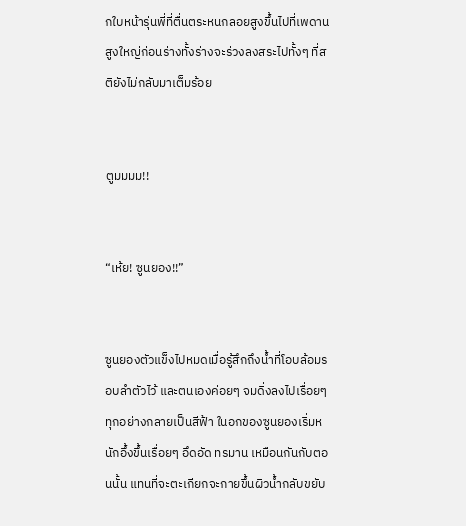กใบหน้ารุ่นพี่ที่ตื่นตระหนกลอยสูงขึ้นไปที่เพดานสูงใหญ่ก่อนร่างทั้งร่างจะร่วงลงสระไปทั้งๆ ที่สติยังไม่กลับมาเต็มร้อย


ตูมมมม!!


“เห้ย! ซูนยอง!!”


ซูนยองตัวแข็งไปหมดเมื่อรู้สึกถึงน้ำที่โอบล้อมรอบลำตัวไว้ และตนเองค่อยๆ จมดิ่งลงไปเรื่อยๆ ทุกอย่างกลายเป็นสีฟ้า ในอกของซูนยองเริ่มหนักอึ้งขึ้นเรื่อยๆ อึดอัด ทรมาน เหมือนกันกับตอนนั้น แทนที่จะตะเกียกจะกายขึ้นผิวน้ำกลับขยับ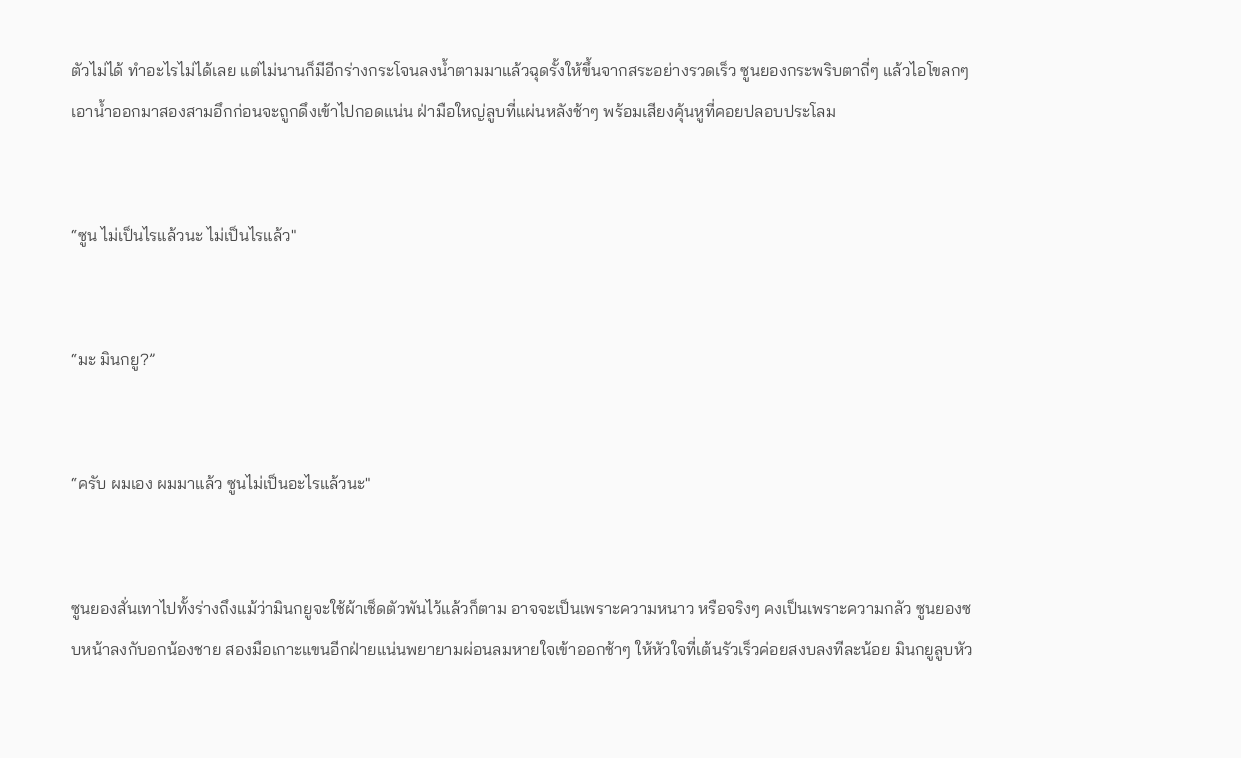ตัวไม่ได้ ทำอะไรไม่ได้เลย แต่ไม่นานก็มีอีกร่างกระโจนลงน้ำตามมาแล้วฉุดรั้งให้ขึ้นจากสระอย่างรวดเร็ว ซูนยองกระพริบตาถี่ๆ แล้วไอโขลกๆ เอาน้ำออกมาสองสามอึกก่อนจะถูกดึงเข้าไปกอดแน่น ฝ่ามือใหญ่ลูบที่แผ่นหลังช้าๆ พร้อมเสียงคุ้นหูที่คอยปลอบประโลม


“ซูน ไม่เป็นไรแล้วนะ ไม่เป็นไรแล้ว"


“มะ มินกยู?”


“ครับ ผมเอง ผมมาแล้ว ซูนไม่เป็นอะไรแล้วนะ"


ซูนยองสั่นเทาไปทั้งร่างถึงแม้ว่ามินกยูจะใช้ผ้าเช็ดตัวพันไว้แล้วก็ตาม อาจจะเป็นเพราะความหนาว หรือจริงๆ คงเป็นเพราะความกลัว ซูนยองซบหน้าลงกับอกน้องชาย สองมือเกาะแขนอีกฝ่ายแน่นพยายามผ่อนลมหายใจเข้าออกช้าๆ ให้หัวใจที่เต้นรัวเร็วค่อยสงบลงทีละน้อย มินกยูลูบหัว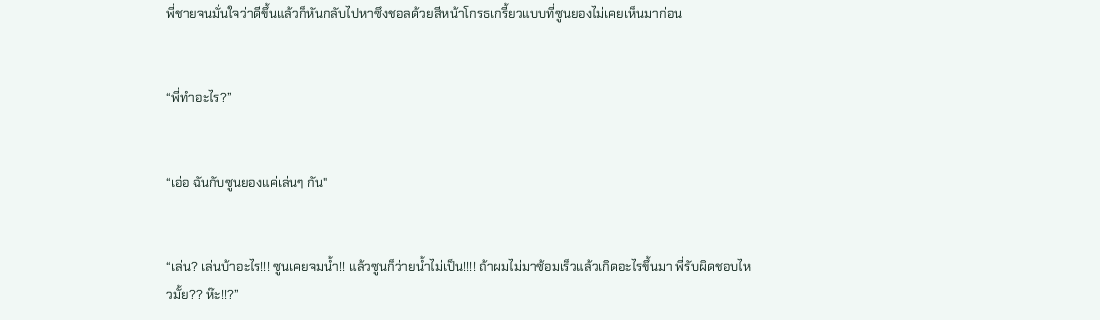พี่ชายจนมั่นใจว่าดีขึ้นแล้วก็หันกลับไปหาซึงชอลด้วยสีหน้าโกรธเกรี้ยวแบบที่ซูนยองไม่เคยเห็นมาก่อน


“พี่ทำอะไร?”


“เอ่อ ฉันกับซูนยองแค่เล่นๆ กัน"


“เล่น? เล่นบ้าอะไร!!! ซูนเคยจมน้ำ!! แล้วซูนก็ว่ายน้ำไม่เป็น!!!! ถ้าผมไม่มาซ้อมเร็วแล้วเกิดอะไรขึ้นมา พี่รับผิดชอบไหวมั้ย?? ห๊ะ!!?”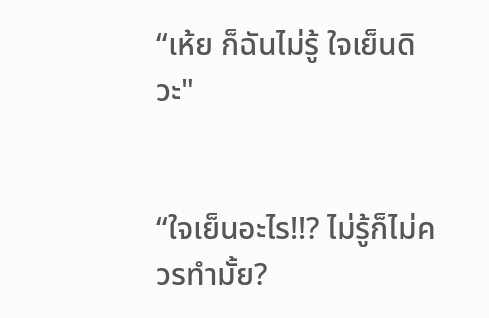“เห้ย ก็ฉันไม่รู้ ใจเย็นดิวะ"


“ใจเย็นอะไร!!? ไม่รู้ก็ไม่ควรทำมั้ย?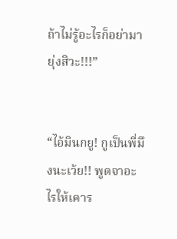ถ้าไม่รู้อะไรก็อย่ามายุ่งสิวะ!!!”


“ไอ้มินกยู! กูเป็นพี่มึงนะเว้ย!! พูดจาอะไรให้เคาร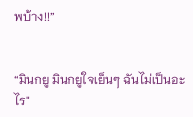พบ้าง!!”


“มินกยู มินกยูใจเย็นๆ ฉันไม่เป็นอะไร"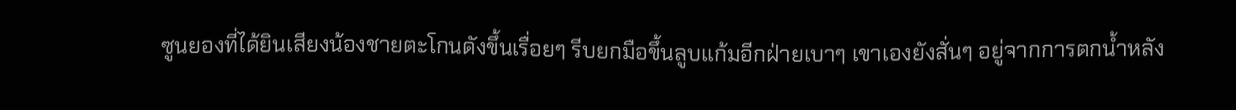ซูนยองที่ได้ยินเสียงน้องชายตะโกนดังขึ้นเรื่อยๆ รีบยกมือขึ้นลูบแก้มอีกฝ่ายเบาๆ เขาเองยังสั่นๆ อยู่จากการตกน้ำหลัง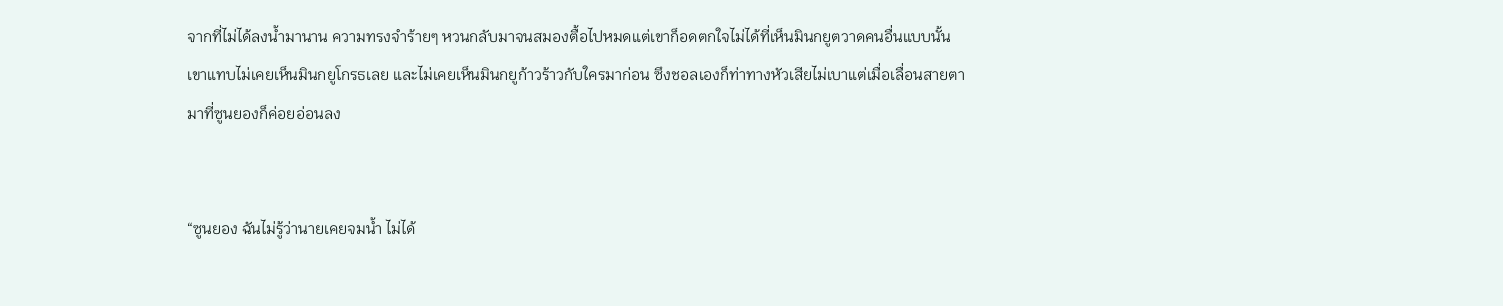จากที่ไม่ได้ลงน้ำมานาน ความทรงจำร้ายๆ หวนกลับมาจนสมองตื้อไปหมดแต่เขาก็อดตกใจไม่ได้ที่เห็นมินกยูตวาดคนอื่นแบบนั้น เขาแทบไม่เคยเห็นมินกยูโกรธเลย และไม่เคยเห็นมินกยูก้าวร้าวกับใครมาก่อน ซึงชอลเองก็ท่าทางหัวเสียไม่เบาแต่เมื่อเลื่อนสายตามาที่ซูนยองก็ค่อยอ่อนลง


“ซูนยอง ฉันไม่รู้ว่านายเคยจมน้ำ ไม่ได้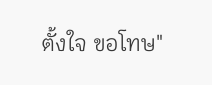ตั้งใจ ขอโทษ"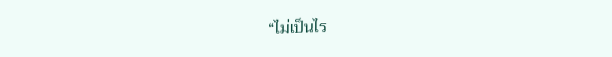“ไม่เป็นไร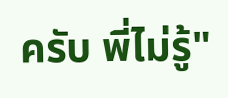ครับ พี่ไม่รู้"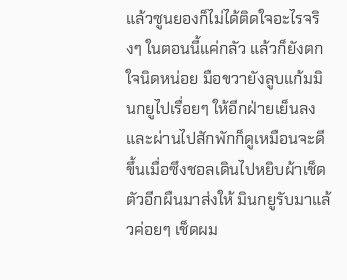แล้วซูนยองก็ไม่ได้ติดใจอะไรจริงๆ ในตอนนี้แค่กลัว แล้วก็ยังตกใจนิดหน่อย มือขวายังลูบแก้มมินกยูไปเรื่อยๆ ให้อีกฝ่ายเย็นลง และผ่านไปสักพักก็ดูเหมือนจะดีขึ้นเมื่อซึงชอลเดินไปหยิบผ้าเช็ดตัวอีกผืนมาส่งให้ มินกยูรับมาแล้วค่อยๆ เช็ดผม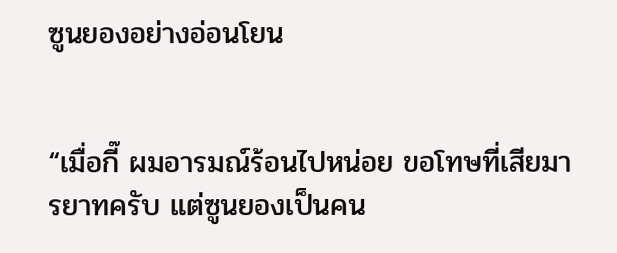ซูนยองอย่างอ่อนโยน


“เมื่อกี๊ ผมอารมณ์ร้อนไปหน่อย ขอโทษที่เสียมารยาทครับ แต่ซูนยองเป็นคน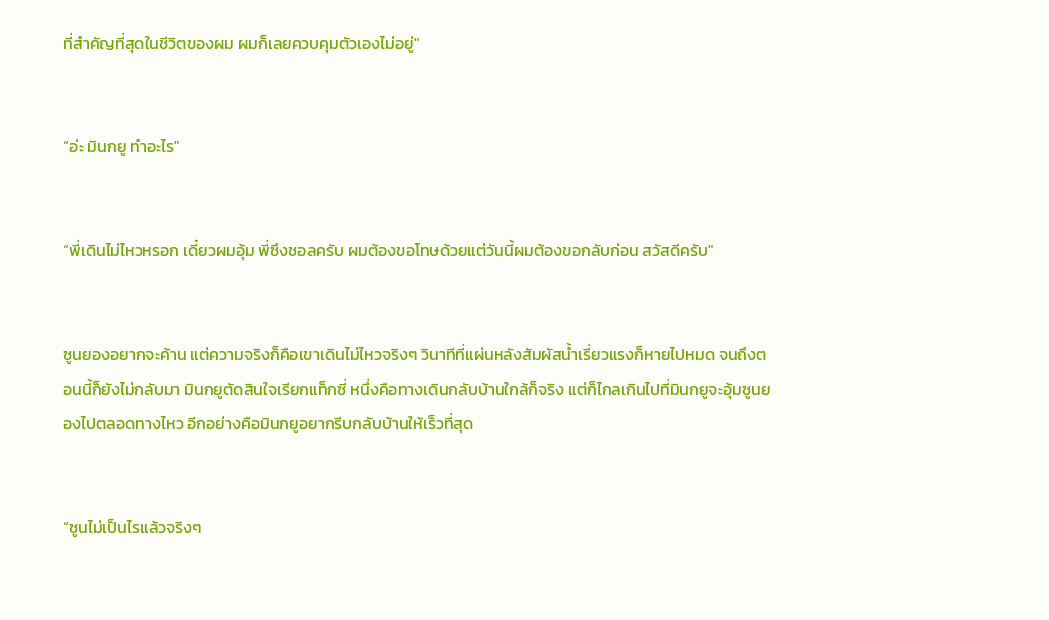ที่สำคัญที่สุดในชีวิตของผม ผมก็เลยควบคุมตัวเองไม่อยู่"


“อ่ะ มินกยู ทำอะไร"


“พี่เดินไม่ไหวหรอก เดี๋ยวผมอุ้ม พี่ซึงชอลครับ ผมต้องขอโทษด้วยแต่วันนี้ผมต้องขอกลับก่อน สวัสดีครับ"


ซูนยองอยากจะค้าน แต่ความจริงก็คือเขาเดินไม่ไหวจริงๆ วินาทีที่แผ่นหลังสัมผัสน้ำเรี่ยวแรงก็หายไปหมด จนถึงตอนนี้ก็ยังไม่กลับมา มินกยูตัดสินใจเรียกแท็กซี่ หนึ่งคือทางเดินกลับบ้านใกล้ก็จริง แต่ก็ไกลเกินไปที่มินกยูจะอุ้มซูนยองไปตลอดทางไหว อีกอย่างคือมินกยูอยากรีบกลับบ้านให้เร็วที่สุด


“ซูนไม่เป็นไรแล้วจริงๆ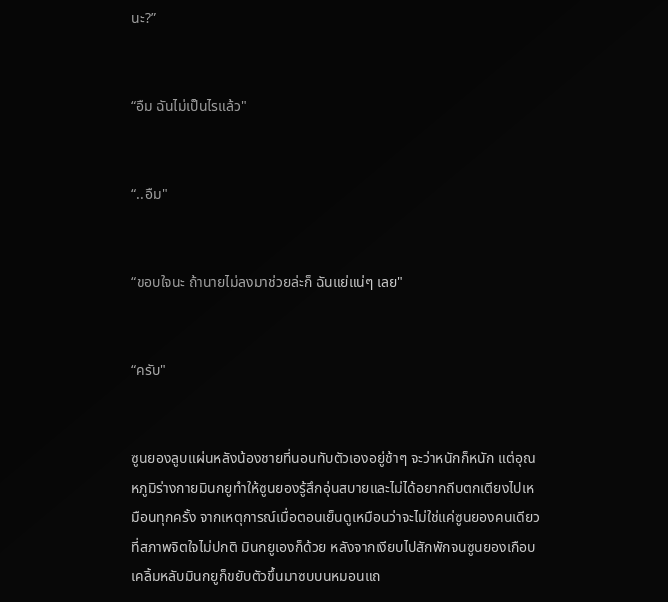นะ?”


“อืม ฉันไม่เป็นไรแล้ว"


“..อืม"


“ขอบใจนะ ถ้านายไม่ลงมาช่วยล่ะก็ ฉันแย่แน่ๆ เลย"


“ครับ"


ซูนยองลูบแผ่นหลังน้องชายที่นอนทับตัวเองอยู่ช้าๆ จะว่าหนักก็หนัก แต่อุณหภูมิร่างกายมินกยูทำให้ซูนยองรู้สึกอุ่นสบายและไม่ได้อยากถีบตกเตียงไปเหมือนทุกครั้ง จากเหตุการณ์เมื่อตอนเย็นดูเหมือนว่าจะไม่ใช่แค่ซูนยองคนเดียวที่สภาพจิตใจไม่ปกติ มินกยูเองก็ด้วย หลังจากเงียบไปสักพักจนซูนยองเกือบเคลิ้มหลับมินกยูก็ขยับตัวขึ้นมาซบบนหมอนแถ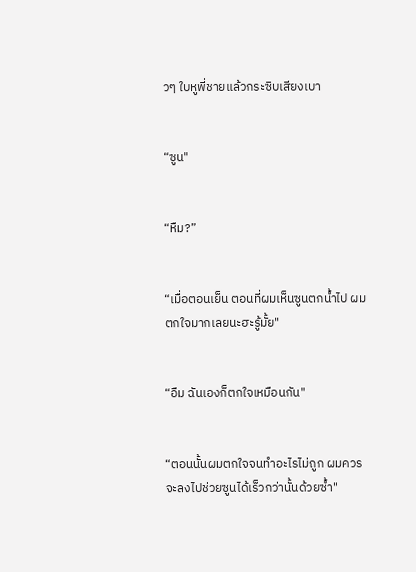วๆ ใบหูพี่ชายแล้วกระซิบเสียงเบา


“ซูน"


“หืม?”


“เมื่อตอนเย็น ตอนที่ผมเห็นซูนตกน้ำไป ผมตกใจมากเลยนะฮะรู้มั้ย"


“อืม ฉันเองก็ตกใจเหมือนกัน"


“ตอนนั้นผมตกใจจนทำอะไรไม่ถูก ผมควรจะลงไปช่วยซูนได้เร็วกว่านั้นด้วยซ้ำ"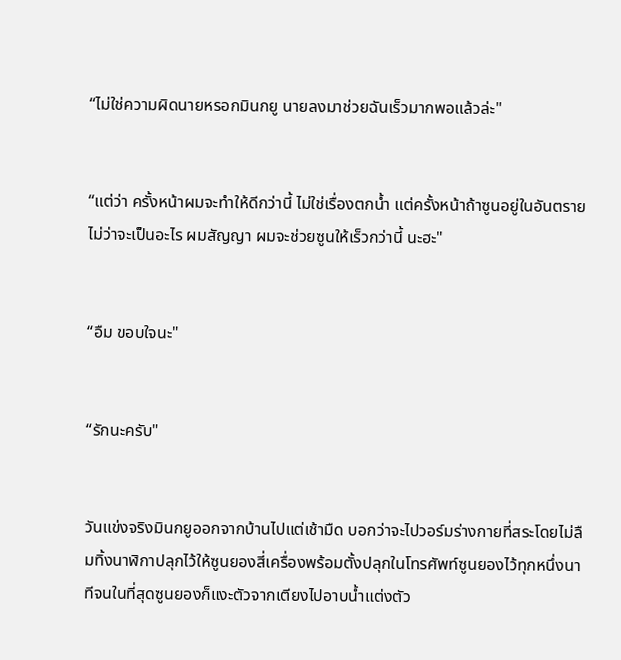“ไม่ใช่ความผิดนายหรอกมินกยู นายลงมาช่วยฉันเร็วมากพอแล้วล่ะ"


“แต่ว่า ครั้งหน้าผมจะทำให้ดีกว่านี้ ไม่ใช่เรื่องตกน้ำ แต่ครั้งหน้าถ้าซูนอยู่ในอันตรายไม่ว่าจะเป็นอะไร ผมสัญญา ผมจะช่วยซูนให้เร็วกว่านี้ นะฮะ"


“อืม ขอบใจนะ"


“รักนะครับ"


วันแข่งจริงมินกยูออกจากบ้านไปแต่เช้ามืด บอกว่าจะไปวอร์มร่างกายที่สระโดยไม่ลืมทิ้งนาฬิกาปลุกไว้ให้ซูนยองสี่เครื่องพร้อมตั้งปลุกในโทรศัพท์ซูนยองไว้ทุกหนึ่งนาทีจนในที่สุดซูนยองก็แงะตัวจากเตียงไปอาบน้ำแต่งตัว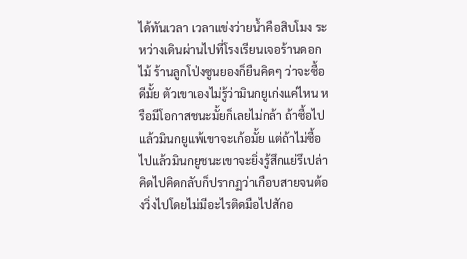ได้ทันเวลา เวลาแข่งว่ายน้ำคือสิบโมง ระหว่างเดินผ่านไปที่โรงเรียนเจอร้านดอกไม้ ร้านลูกโป่งซูนยองก็ยืนคิดๆ ว่าจะซื้อดีมั้ย ตัวเขาเองไม่รู้ว่ามินกยูเก่งแค่ไหน หรือมีโอกาสชนะมั้ยก็เลยไม่กล้า ถ้าซื้อไปแล้วมินกยูแพ้เขาจะเก้อมั้ย แต่ถ้าไม่ซื้อไปแล้วมินกยูชนะเขาจะยิ่งรู้สึกแย่รึเปล่า คิดไปคิดกลับก็ปรากฏว่าเกือบสายจนต้องวิ่งไปโดยไม่มีอะไรติดมือไปสักอ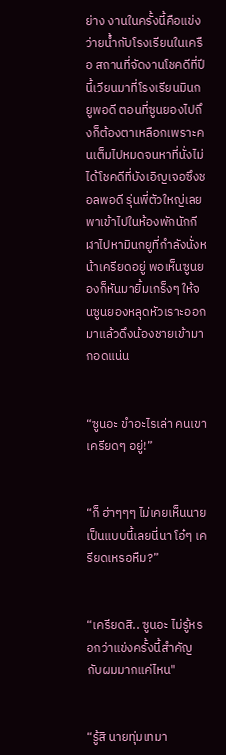ย่าง งานในครั้งนี้คือแข่งว่ายน้ำกับโรงเรียนในเครือ สถานที่จัดงานโชคดีที่ปีนี้เวียนมาที่โรงเรียนมินกยูพอดี ตอนที่ซูนยองไปถึงก็ต้องตาเหลือกเพราะคนเต็มไปหมดจนหาที่นั่งไม่ได้โชคดีที่บังเอิญเจอซึงชอลพอดี รุ่นพี่ตัวใหญ่เลยพาเข้าไปในห้องพักนักกีฬาไปหามินกยูที่กำลังนั่งหน้าเครียดอยู่ พอเห็นซูนยองก็หันมายิ้มเกร็งๆ ให้จนซูนยองหลุดหัวเราะออกมาแล้วดึงน้องชายเข้ามากอดแน่น


“ซูนอะ ขำอะไรเล่า คนเขาเครียดๆ อยู่!”


“ก็ ฮ่าๆๆๆ ไม่เคยเห็นนายเป็นแบบนี้เลยนี่นา โอ๋ๆ เครียดเหรอหืม?”


“เครียดสิ.. ซูนอะ ไม่รู้หรอกว่าแข่งครั้งนี้สำคัญกับผมมากแค่ไหน"


“รู้สิ นายทุ่มเทมา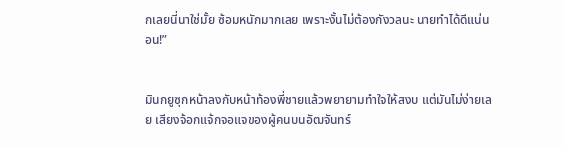กเลยนี่นาใช่มั้ย ซ้อมหนักมากเลย เพราะงั้นไม่ต้องกังวลนะ นายทำได้ดีแน่นอน!”


มินกยูซุกหน้าลงกับหน้าท้องพี่ชายแล้วพยายามทำใจให้สงบ แต่มันไม่ง่ายเลย เสียงจ้อกแจ้กจอแจของผู้คนบนอัฒจันทร์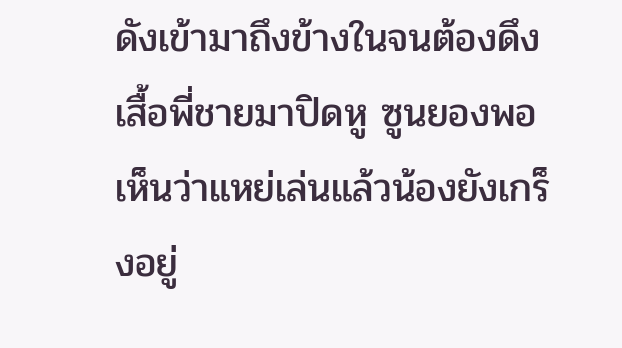ดังเข้ามาถึงข้างในจนต้องดึงเสื้อพี่ชายมาปิดหู ซูนยองพอเห็นว่าแหย่เล่นแล้วน้องยังเกร็งอยู่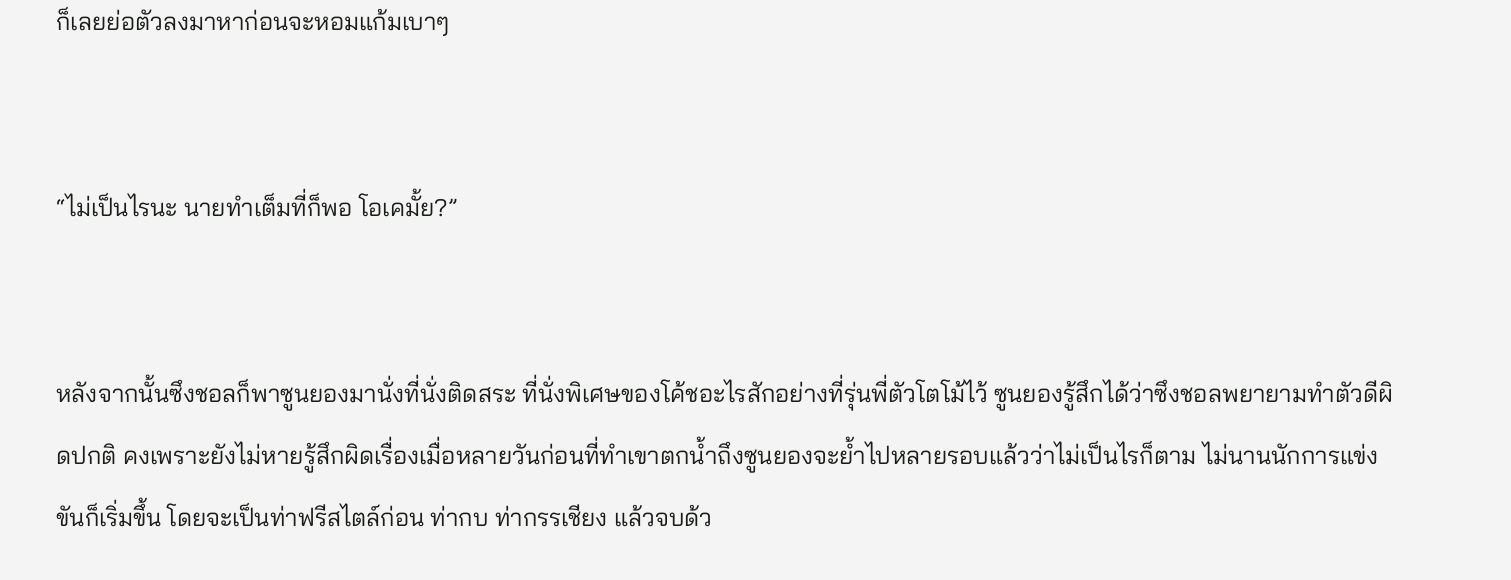ก็เลยย่อตัวลงมาหาก่อนจะหอมแก้มเบาๆ


“ไม่เป็นไรนะ นายทำเต็มที่ก็พอ โอเคมั้ย?”


หลังจากนั้นซึงชอลก็พาซูนยองมานั่งที่นั่งติดสระ ที่นั่งพิเศษของโค้ชอะไรสักอย่างที่รุ่นพี่ตัวโตโม้ไว้ ซูนยองรู้สึกได้ว่าซึงชอลพยายามทำตัวดีผิดปกติ คงเพราะยังไม่หายรู้สึกผิดเรื่องเมื่อหลายวันก่อนที่ทำเขาตกน้ำถึงซูนยองจะย้ำไปหลายรอบแล้วว่าไม่เป็นไรก็ตาม ไม่นานนักการแข่งขันก็เริ่มขึ้น โดยจะเป็นท่าฟรีสไตล์ก่อน ท่ากบ ท่ากรรเชียง แล้วจบด้ว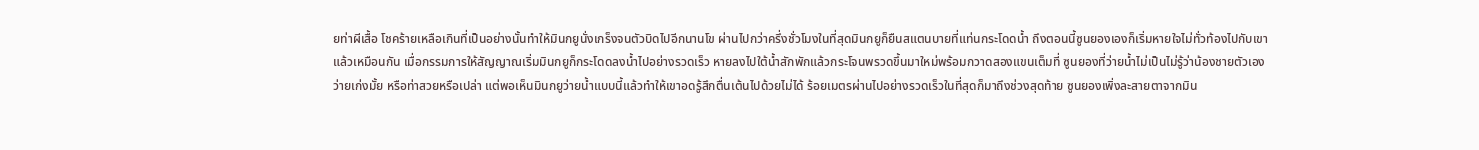ยท่าผีเสื้อ โชคร้ายเหลือเกินที่เป็นอย่างนั้นทำให้มินกยูนั่งเกร็งจนตัวบิดไปอีกนานโข ผ่านไปกว่าครึ่งชั่วโมงในที่สุดมินกยูก็ยืนสแตนบายที่แท่นกระโดดน้ำ ถึงตอนนี้ซูนยองเองก็เริ่มหายใจไม่ทั่วท้องไปกับเขาแล้วเหมือนกัน เมื่อกรรมการให้สัญญาณเริ่มมินกยูก็กระโดดลงน้ำไปอย่างรวดเร็ว หายลงไปใต้น้ำสักพักแล้วกระโจนพรวดขึ้นมาใหม่พร้อมกวาดสองแขนเต็มที่ ซูนยองที่ว่ายน้ำไม่เป็นไม่รู้ว่าน้องชายตัวเองว่ายเก่งมั้ย หรือท่าสวยหรือเปล่า แต่พอเห็นมินกยูว่ายน้ำแบบนี้แล้วทำให้เขาอดรู้สึกตื่นเต้นไปด้วยไม่ได้ ร้อยเมตรผ่านไปอย่างรวดเร็วในที่สุดก็มาถึงช่วงสุดท้าย ซูนยองเพิ่งละสายตาจากมิน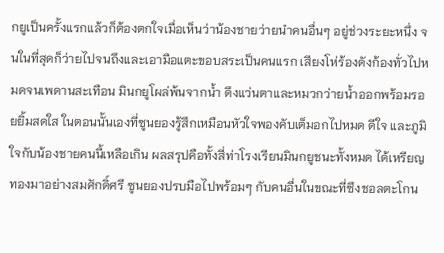กยูเป็นครั้งแรกแล้วก็ต้องตกใจเมื่อเห็นว่าน้องชายว่ายนำคนอื่นๆ อยู่ช่วงระยะหนึ่ง จนในที่สุดก็ว่ายไปจนถึงและเอามือแตะขอบสระเป็นคนแรก เสียงโห่ร้องดังก้องทั่วไปหมดจนเพดานสะเทือน มินกยูโผล่พ้นจากน้ำ ดึงแว่นตาและหมวกว่ายน้ำออกพร้อมรอยยิ้มสดใส ในตอนนั้นเองที่ซูนยองรู้สึกเหมือนหัวใจพองคับเต็มอกไปหมด ดีใจ และภูมิใจกับน้องชายคนนี้เหลือเกิน ผลสรุปคือทั้งสี่ท่าโรงเรียนมินกยูชนะทั้งหมด ได้เหรียญทองมาอย่างสมศักดิ์ศรี ซูนยองปรบมือไปพร้อมๆ กับคนอื่นในขณะที่ซึงชอลตะโกน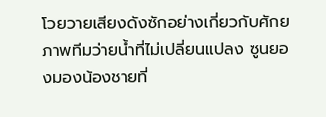โวยวายเสียงดังซักอย่างเกี่ยวกับศักยภาพทีมว่ายน้ำที่ไม่เปลี่ยนแปลง ซูนยองมองน้องชายที่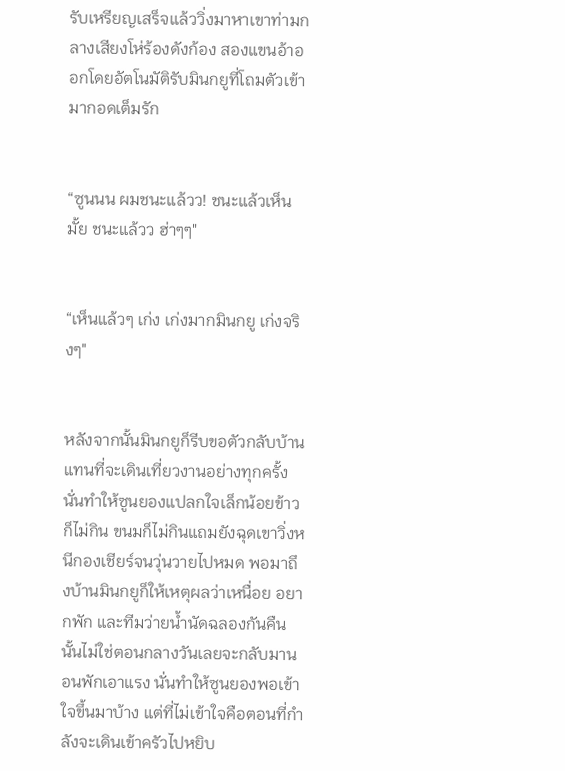รับเหรียญเสร็จแล้ววิ่งมาหาเขาท่ามกลางเสียงโห่ร้องดังก้อง สองแขนอ้าออกโดยอัตโนมัติรับมินกยูที่โถมตัวเข้ามากอดเต็มรัก


“ซูนนน ผมชนะแล้วว! ชนะแล้วเห็นมั้ย ชนะแล้วว ฮ่าๆๆ"


“เห็นแล้วๆ เก่ง เก่งมากมินกยู เก่งจริงๆ"


หลังจากนั้นมินกยูก็รีบขอตัวกลับบ้านแทนที่จะเดินเที่ยวงานอย่างทุกครั้ง นั่นทำให้ซูนยองแปลกใจเล็กน้อยข้าวก็ไม่กิน ขนมก็ไม่กินแถมยังฉุดเขาวิ่งหนีกองเชียร์จนวุ่นวายไปหมด พอมาถึงบ้านมินกยูก็ให้เหตุผลว่าเหนื่อย อยากพัก และทีมว่ายน้ำนัดฉลองกันคืนนั้นไม่ใช่ตอนกลางวันเลยจะกลับมานอนพักเอาแรง นั่นทำให้ซูนยองพอเข้าใจขึ้นมาบ้าง แต่ที่ไม่เข้าใจคือตอนที่กำลังจะเดินเข้าครัวไปหยิบ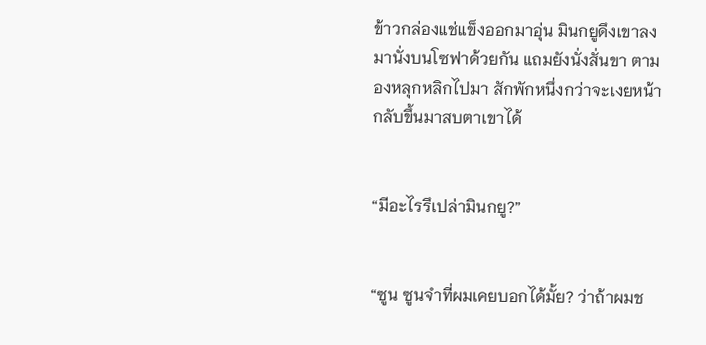ข้าวกล่องแช่แข็งออกมาอุ่น มินกยูดึงเขาลงมานั่งบนโซฟาด้วยกัน แถมยังนั่งสั่นขา ตามองหลุกหลิกไปมา สักพักหนึ่งกว่าจะเงยหน้ากลับขึ้นมาสบตาเขาได้


“มีอะไรรึเปล่ามินกยู?”


“ซูน ซูนจำที่ผมเคยบอกได้มั้ย? ว่าถ้าผมช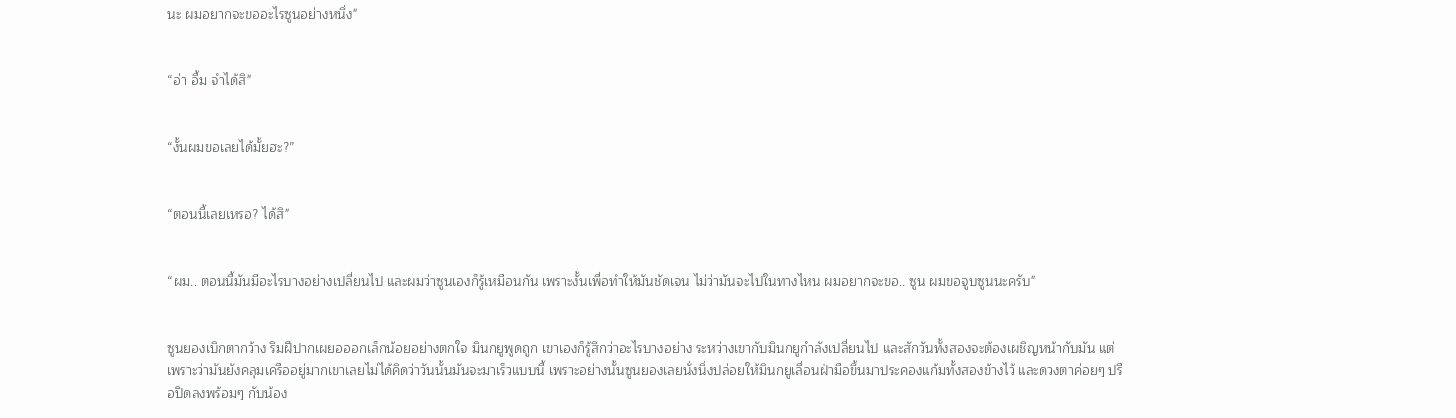นะ ผมอยากจะขออะไรซูนอย่างหนึ่ง"


“อ่า อื้ม จำได้สิ"


“งั้นผมขอเลยได้มั้ยฮะ?”


“ตอนนี้เลยเหรอ? ได้สิ"


“ผม.. ตอนนี้มันมีอะไรบางอย่างเปลี่ยนไป และผมว่าซูนเองก็รู้เหมือนกัน เพราะงั้นเพื่อทำให้มันชัดเจน ไม่ว่ามันจะไปในทางไหน ผมอยากจะขอ.. ซูน ผมขอจูบซูนนะครับ"


ซูนยองเบิกตากว้าง ริมฝีปากเผยอออกเล็กน้อยอย่างตกใจ มินกยูพูดถูก เขาเองก็รู้สึกว่าอะไรบางอย่าง ระหว่างเขากับมินกยูกำลังเปลี่ยนไป และสักวันทั้งสองจะต้องเผชิญหน้ากับมัน แต่เพราะว่ามันยังคลุมเครืออยู่มากเขาเลยไม่ได้คิดว่าวันนั้นมันจะมาเร็วแบบนี้ เพราะอย่างนั้นซูนยองเลยนั่งนิ่งปล่อยให้มินกยูเลื่อนฝ่ามือขึ้นมาประคองแก้มทั้งสองข้างไว้ และดวงตาค่อยๆ ปรือปิดลงพร้อมๆ กับน้อง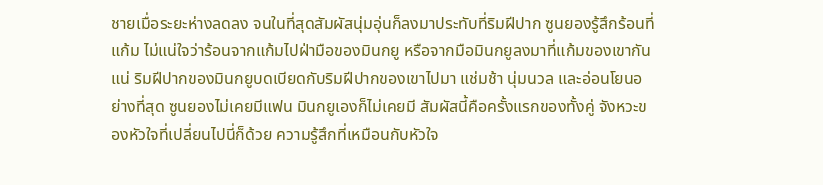ชายเมื่อระยะห่างลดลง จนในที่สุดสัมผัสนุ่มอุ่นก็ลงมาประทับที่ริมฝีปาก ซูนยองรู้สึกร้อนที่แก้ม ไม่แน่ใจว่าร้อนจากแก้มไปฝ่ามือของมินกยู หรือจากมือมินกยูลงมาที่แก้มของเขากันแน่ ริมฝีปากของมินกยูบดเบียดกับริมฝีปากของเขาไปมา แช่มช้า นุ่มนวล และอ่อนโยนอย่างที่สุด ซูนยองไม่เคยมีแฟน มินกยูเองก็ไม่เคยมี สัมผัสนี้คือครั้งแรกของทั้งคู่ จังหวะของหัวใจที่เปลี่ยนไปนี่ก็ด้วย ความรู้สึกที่เหมือนกับหัวใจ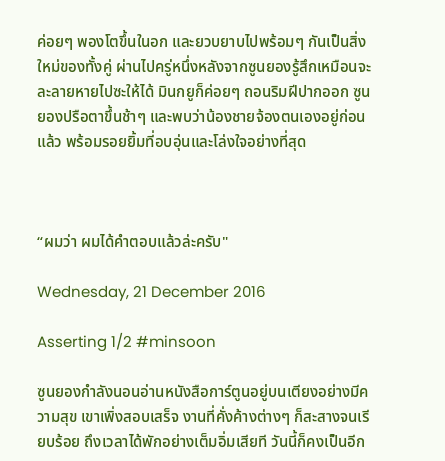ค่อยๆ พองโตขึ้นในอก และยวบยาบไปพร้อมๆ กันเป็นสิ่งใหม่ของทั้งคู่ ผ่านไปครู่หนึ่งหลังจากซูนยองรู้สึกเหมือนจะละลายหายไปซะให้ได้ มินกยูก็ค่อยๆ ถอนริมฝีปากออก ซูนยองปรือตาขึ้นช้าๆ และพบว่าน้องชายจ้องตนเองอยู่ก่อนแล้ว พร้อมรอยยิ้มที่อบอุ่นและโล่งใจอย่างที่สุด



“ผมว่า ผมได้คำตอบแล้วล่ะครับ"

Wednesday, 21 December 2016

Asserting 1/2 #minsoon

ซูนยองกำลังนอนอ่านหนังสือการ์ตูนอยู่บนเตียงอย่างมีความสุข เขาเพิ่งสอบเสร็จ งานที่คั่งค้างต่างๆ ก็สะสางจนเรียบร้อย ถึงเวลาได้พักอย่างเต็มอิ่มเสียที วันนี้ก็คงเป็นอีก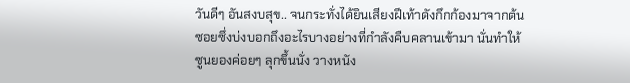วันดีๆ อันสงบสุข.. จนกระทั่งได้ยินเสียงฝีเท้าดังกึกก้องมาจากต้นซอยซึ่งบ่งบอกถึงอะไรบางอย่างที่กำลังคืบคลานเข้ามา นั่นทำให้ซูนยองค่อยๆ ลุกขึ้นนั่ง วางหนัง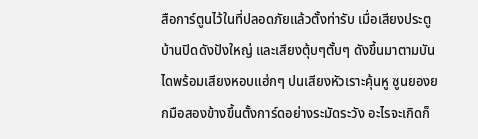สือการ์ตูนไว้ในที่ปลอดภัยแล้วตั้งท่ารับ เมื่อเสียงประตูบ้านปิดดังปังใหญ่ และเสียงตุ้บๆตั้บๆ ดังขึ้นมาตามบันไดพร้อมเสียงหอบแฮ่กๆ ปนเสียงหัวเราะคุ้นหู ซูนยองยกมือสองข้างขึ้นตั้งการ์ดอย่างระมัดระวัง อะไรจะเกิดก็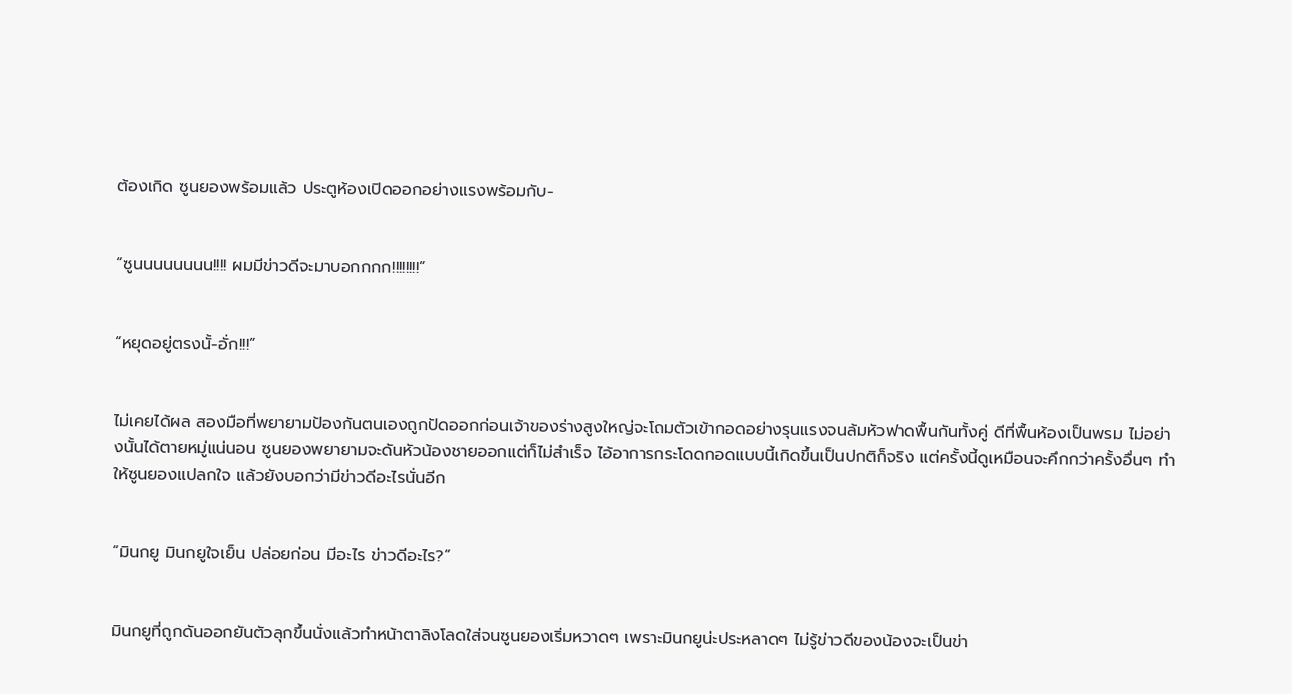ต้องเกิด ซูนยองพร้อมแล้ว ประตูห้องเปิดออกอย่างแรงพร้อมกับ-


“ซูนนนนนนนน!!!! ผมมีข่าวดีจะมาบอกกกก!!!!!!!!”


“หยุดอยู่ตรงนั้-อั่ก!!!”


ไม่เคยได้ผล สองมือที่พยายามป้องกันตนเองถูกปัดออกก่อนเจ้าของร่างสูงใหญ่จะโถมตัวเข้ากอดอย่างรุนแรงจนล้มหัวฟาดพื้นกันทั้งคู่ ดีที่พื้นห้องเป็นพรม ไม่อย่างนั้นได้ตายหมู่แน่นอน ซูนยองพยายามจะดันหัวน้องชายออกแต่ก็ไม่สำเร็จ ไอ้อาการกระโดดกอดแบบนี้เกิดขึ้นเป็นปกติก็จริง แต่ครั้งนี้ดูเหมือนจะคึกกว่าครั้งอื่นๆ ทำให้ซูนยองแปลกใจ แล้วยังบอกว่ามีข่าวดีอะไรนั่นอีก


“มินกยู มินกยูใจเย็น ปล่อยก่อน มีอะไร ข่าวดีอะไร?”


มินกยูที่ถูกดันออกยันตัวลุกขึ้นนั่งแล้วทำหน้าตาลิงโลดใส่จนซูนยองเริ่มหวาดๆ เพราะมินกยูน่ะประหลาดๆ ไม่รู้ข่าวดีของน้องจะเป็นข่า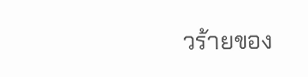วร้ายของ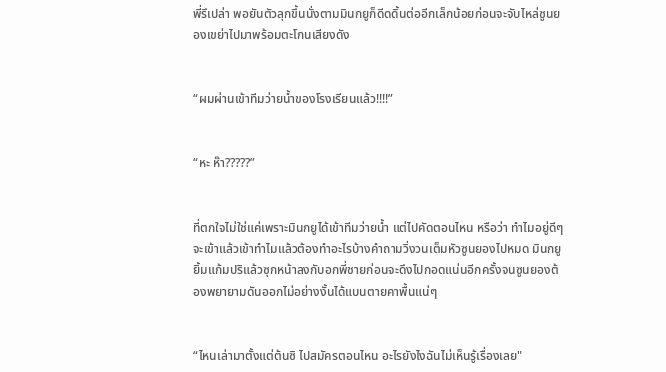พี่รึเปล่า พอยันตัวลุกขึ้นนั่งตามมินกยูก็ดีดดิ้นต่ออีกเล็กน้อยก่อนจะจับไหล่ซูนยองเขย่าไปมาพร้อมตะโกนเสียงดัง


“ผมผ่านเข้าทีมว่ายน้ำของโรงเรียนแล้ว!!!!”


“หะ ห๊า?????”


ที่ตกใจไม่ใช่แค่เพราะมินกยูได้เข้าทีมว่ายน้ำ แต่ไปคัดตอนไหน หรือว่า ทำไมอยู่ดีๆ จะเข้าแล้วเข้าทำไมแล้วต้องทำอะไรบ้างคำถามวิ่งวนเต็มหัวซูนยองไปหมด มินกยูยิ้มแก้มปริแล้วซุกหน้าลงกับอกพี่ชายก่อนจะดึงไปกอดแน่นอีกครั้งจนซูนยองต้องพยายามดันออกไม่อย่างงั้นได้แบนตายคาพื้นแน่ๆ


“ไหนเล่ามาตั้งแต่ต้นซิ ไปสมัครตอนไหน อะไรยังไงฉันไม่เห็นรู้เรื่องเลย"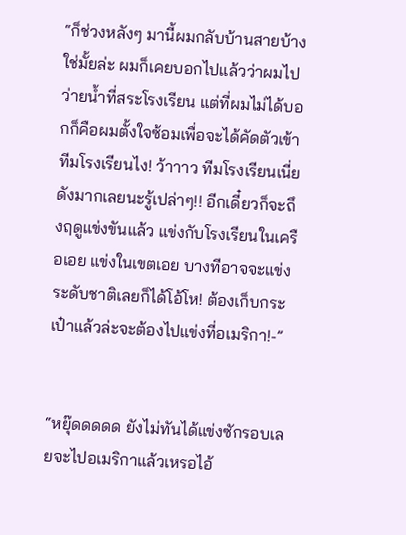“ก็ช่วงหลังๆ มานี้ผมกลับบ้านสายบ้างใช่มั้ยล่ะ ผมก็เคยบอกไปแล้วว่าผมไปว่ายน้ำที่สระโรงเรียน แต่ที่ผมไม่ได้บอกก็คือผมตั้งใจซ้อมเพื่อจะได้คัดตัวเข้าทีมโรงเรียนไง! ว้าาาว ทีมโรงเรียนเนี่ยดังมากเลยนะรู้เปล่าๆ!! อีกเดี๋ยวก็จะถึงฤดูแข่งขันแล้ว แข่งกับโรงเรียนในเครือเอย แข่งในเขตเอย บางทีอาจจะแข่งระดับชาติเลยก็ได้โอ้โห! ต้องเก็บกระเป๋าแล้วล่ะจะต้องไปแข่งที่อเมริกา!-”


“หยุ๊ดดดดด ยังไม่ทันได้แข่งซักรอบเลยจะไปอเมริกาแล้วเหรอไอ้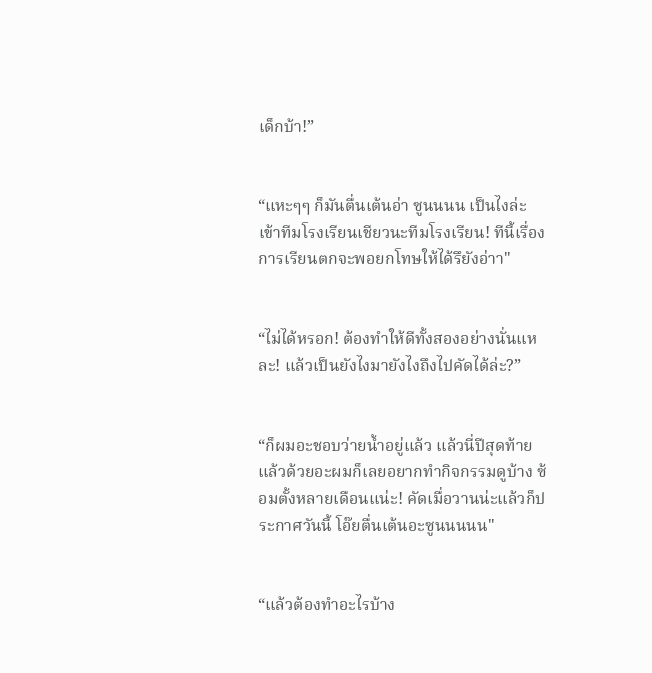เด็กบ้า!”


“แหะๆๆ ก็มันตื่นเต้นอ่า ซูนนนน เป็นไงล่ะ เข้าทีมโรงเรียนเชียวนะทีมโรงเรียน! ทีนี้เรื่องการเรียนตกจะพอยกโทษให้ได้รึยังอ่าา"


“ไม่ได้หรอก! ต้องทำให้ดีทั้งสองอย่างนั่นแหละ! แล้วเป็นยังไงมายังไงถึงไปคัดได้ล่ะ?”


“ก็ผมอะชอบว่ายน้ำอยู่แล้ว แล้วนี่ปีสุดท้ายแล้วด้วยอะผมก็เลยอยากทำกิจกรรมดูบ้าง ซ้อมตั้งหลายเดือนแน่ะ! คัดเมื่อวานน่ะแล้วก็ประกาศวันนี้ โอ๊ยตื่นเต้นอะซูนนนนน"


“แล้วต้องทำอะไรบ้าง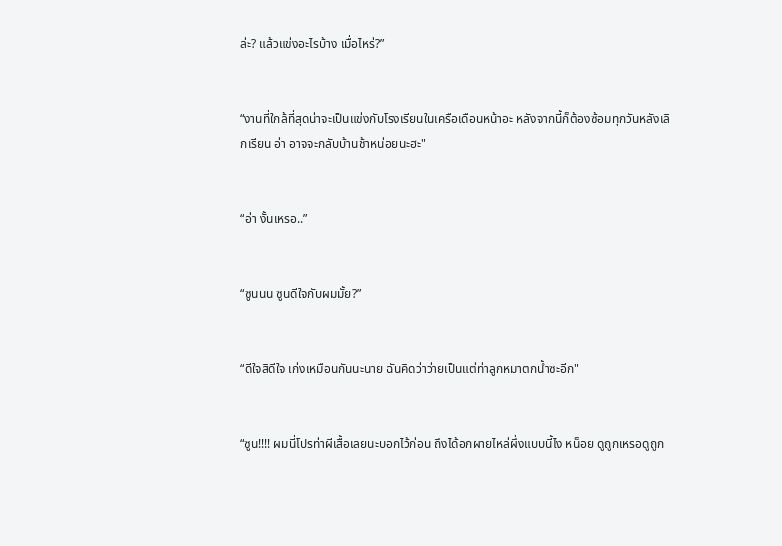ล่ะ? แล้วแข่งอะไรบ้าง เมื่อไหร่?”


“งานที่ใกล้ที่สุดน่าจะเป็นแข่งกับโรงเรียนในเครือเดือนหน้าอะ หลังจากนี้ก็ต้องซ้อมทุกวันหลังเลิกเรียน อ่า อาจจะกลับบ้านช้าหน่อยนะฮะ"


“อ่า งั้นเหรอ..”


“ซูนนน ซูนดีใจกับผมมั้ย?”


“ดีใจสิดีใจ เก่งเหมือนกันนะนาย ฉันคิดว่าว่ายเป็นแต่ท่าลูกหมาตกน้ำซะอีก"


“ซูน!!!! ผมนี่โปรท่าผีเสื้อเลยนะบอกไว้ก่อน ถึงได้อกผายไหล่ผึ่งแบบนี้ไง หน็อย ดูถูกเหรอดูถูก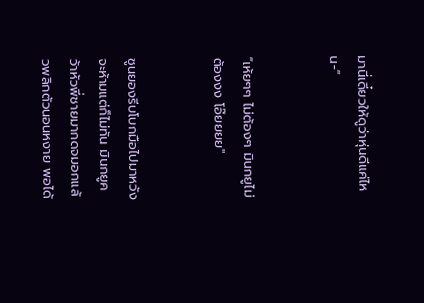มานี่เดี๋ยวให้ดูว่าหุ่นดีแค่ไหน-”


“เห้ยๆๆ ไม่ต้องๆ มินกยูไม่ต้องงง โอ๊ยยยย"


ซูนยองรีบโบกมือไปมาหวังจะห้ามแต่ก็ไม่ทัน มินกยูคว้าหัวพี่ชายมากดจมอกแล้วพลิกตัวนอนหงาย พอได้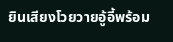ยินเสียงโวยวายอู้อี้พร้อม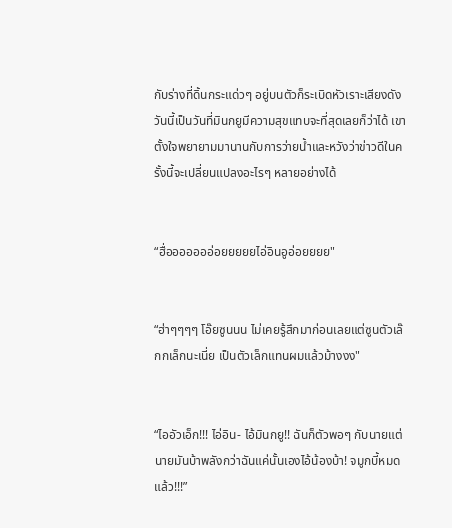กับร่างที่ดิ้นกระแด่วๆ อยู่บนตัวก็ระเบิดหัวเราะเสียงดัง วันนี้เป็นวันที่มินกยูมีความสุขแทบจะที่สุดเลยก็ว่าได้ เขาตั้งใจพยายามมานานกับการว่ายน้ำและหวังว่าข่าวดีในครั้งนี้จะเปลี่ยนแปลงอะไรๆ หลายอย่างได้


“ฮื่อออออออ่อยยยยยไอ่อินอูอ่อยยยย"


“ฮ่าๆๆๆๆ โอ๊ยซูนนน ไม่เคยรู้สึกมาก่อนเลยแต่ซูนตัวเล๊กกเล็กนะเนี่ย เป็นตัวเล็กแทนผมแล้วม้างงง"


“ไออัวเอ็ก!!! ไอ่อิน- ไอ้มินกยู!! ฉันก็ตัวพอๆ กับนายแต่นายมันบ้าพลังกว่าฉันแค่นั้นเองไอ้น้องบ้า! จมูกบี้หมดแล้ว!!!”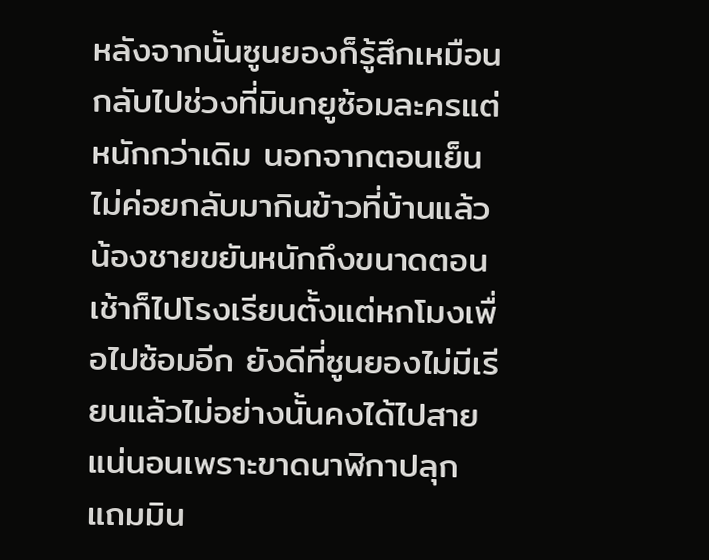หลังจากนั้นซูนยองก็รู้สึกเหมือนกลับไปช่วงที่มินกยูซ้อมละครแต่หนักกว่าเดิม นอกจากตอนเย็นไม่ค่อยกลับมากินข้าวที่บ้านแล้วน้องชายขยันหนักถึงขนาดตอนเช้าก็ไปโรงเรียนตั้งแต่หกโมงเพื่อไปซ้อมอีก ยังดีที่ซูนยองไม่มีเรียนแล้วไม่อย่างนั้นคงได้ไปสายแน่นอนเพราะขาดนาฬิกาปลุก แถมมิน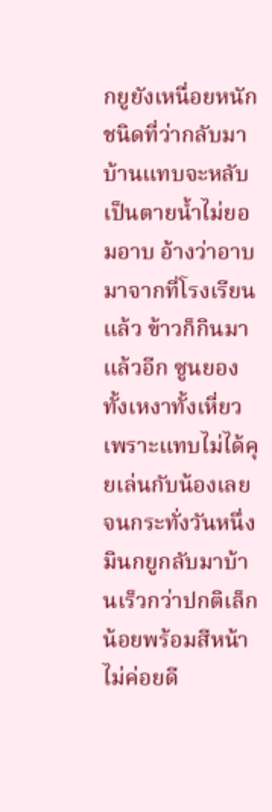กยูยังเหนื่อยหนักชนิดที่ว่ากลับมาบ้านแทบจะหลับเป็นตายน้ำไม่ยอมอาบ อ้างว่าอาบมาจากที่โรงเรียนแล้ว ข้าวก็กินมาแล้วอีก ซูนยองทั้งเหงาทั้งเหี่ยวเพราะแทบไม่ได้คุยเล่นกับน้องเลยจนกระทั่งวันหนึ่งมินกยูกลับมาบ้านเร็วกว่าปกติเล็กน้อยพร้อมสีหน้าไม่ค่อยดี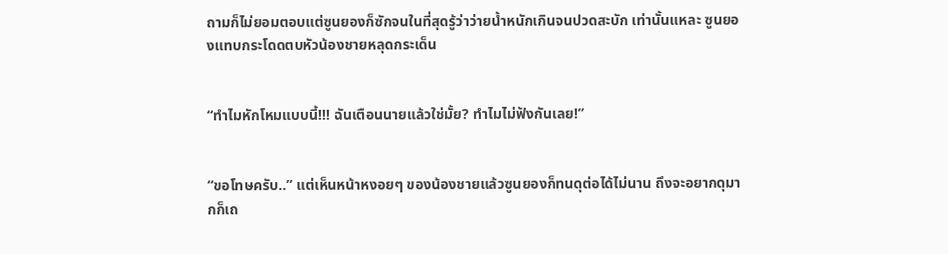ถามก็ไม่ยอมตอบแต่ซูนยองก็ซักจนในที่สุดรู้ว่าว่ายน้ำหนักเกินจนปวดสะบัก เท่านั้นแหละ ซูนยองแทบกระโดดตบหัวน้องชายหลุดกระเด็น


“ทำไมหักโหมแบบนี้!!! ฉันเตือนนายแล้วใช่มั้ย? ทำไมไม่ฟังกันเลย!”


“ขอโทษครับ..” แต่เห็นหน้าหงอยๆ ของน้องชายแล้วซูนยองก็ทนดุต่อได้ไม่นาน ถึงจะอยากดุมากก็เถ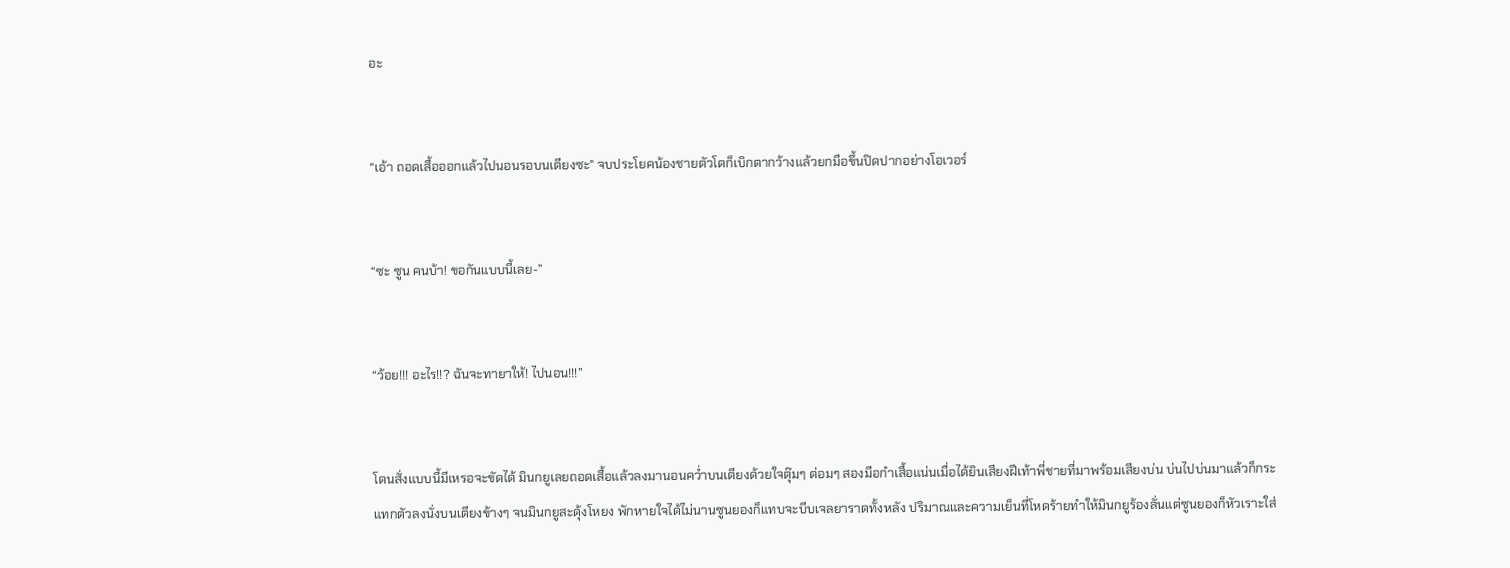อะ


“เอ้า ถอดเสื้อออกแล้วไปนอนรอบนเตียงซะ" จบประโยคน้องชายตัวโตก็เบิกตากว้างแล้วยกมือขึ้นปิดปากอย่างโอเวอร์


“ซะ ซูน คนบ้า! ขอกันแบบนี้เลย-”


“ว้อย!!! อะไร!!? ฉันจะทายาให้! ไปนอน!!!”


โดนสั่งแบบนี้มีเหรอจะขัดได้ มินกยูเลยถอดเสื้อแล้วลงมานอนคว่ำบนเตียงด้วยใจตุ๊มๆ ต่อมๆ สองมือกำเสื้อแน่นเมื่อได้ยินเสียงฝีเท้าพี่ชายที่มาพร้อมเสียงบ่น บ่นไปบ่นมาแล้วก็กระแทกตัวลงนั่งบนเตียงข้างๆ จนมินกยูสะดุ้งโหยง พักหายใจได้ไม่นานซูนยองก็แทบจะบีบเจลยาราดทั้งหลัง ปริมาณและความเย็นที่โหดร้ายทำให้มินกยูร้องลั่นแต่ซูนยองก็หัวเราะใส่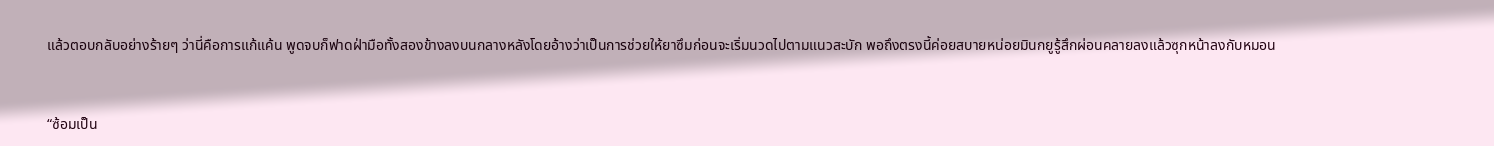แล้วตอบกลับอย่างร้ายๆ ว่านี่คือการแก้แค้น พูดจบก็ฟาดฝ่ามือทั้งสองข้างลงบนกลางหลังโดยอ้างว่าเป็นการช่วยให้ยาซึมก่อนจะเริ่มนวดไปตามแนวสะบัก พอถึงตรงนี้ค่อยสบายหน่อยมินกยูรู้สึกผ่อนคลายลงแล้วซุกหน้าลงกับหมอน


“ซ้อมเป็น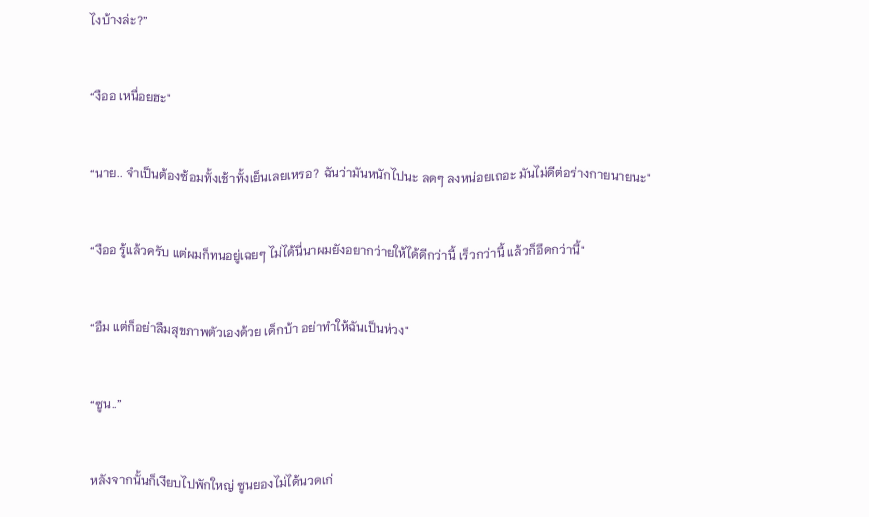ไงบ้างล่ะ?”


“งืออ เหนื่อยฮะ"


“นาย.. จำเป็นต้องซ้อมทั้งเช้าทั้งเย็นเลยเหรอ? ฉันว่ามันหนักไปนะ ลดๆ ลงหน่อยเถอะ มันไม่ดีต่อร่างกายนายนะ"


“งืออ รู้แล้วครับ แต่ผมก็ทนอยู่เฉยๆ ไม่ได้นี่นาผมยังอยากว่ายให้ได้ดีกว่านี้ เร็วกว่านี้ แล้วก็อึดกว่านี้"


“อืม แต่ก็อย่าลืมสุขภาพตัวเองด้วย เด็กบ้า อย่าทำให้ฉันเป็นห่วง"


“ซูน..”


หลังจากนั้นก็เงียบไปพักใหญ่ ซูนยองไม่ได้นวดเก่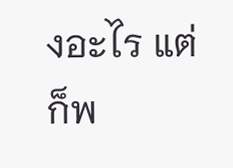งอะไร แต่ก็พ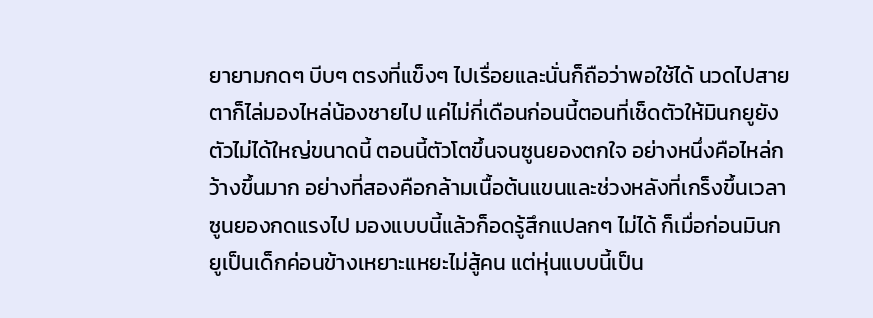ยายามกดๆ บีบๆ ตรงที่แข็งๆ ไปเรื่อยและนั่นก็ถือว่าพอใช้ได้ นวดไปสายตาก็ไล่มองไหล่น้องชายไป แค่ไม่กี่เดือนก่อนนี้ตอนที่เช็ดตัวให้มินกยูยังตัวไม่ได้ใหญ่ขนาดนี้ ตอนนี้ตัวโตขึ้นจนซูนยองตกใจ อย่างหนึ่งคือไหล่กว้างขึ้นมาก อย่างที่สองคือกล้ามเนื้อต้นแขนและช่วงหลังที่เกร็งขึ้นเวลาซูนยองกดแรงไป มองแบบนี้แล้วก็อดรู้สึกแปลกๆ ไม่ได้ ก็เมื่อก่อนมินกยูเป็นเด็กค่อนข้างเหยาะแหยะไม่สู้คน แต่หุ่นแบบนี้เป็น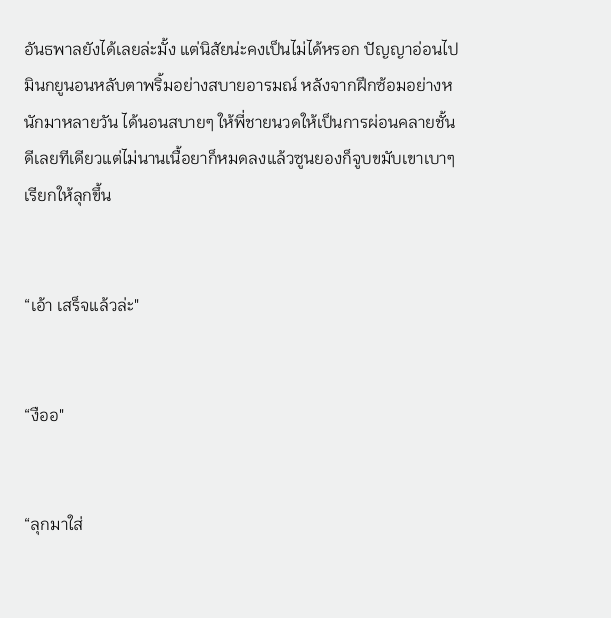อันธพาลยังได้เลยล่ะมั้ง แต่นิสัยน่ะคงเป็นไม่ได้หรอก ปัญญาอ่อนไป มินกยูนอนหลับตาพริ้มอย่างสบายอารมณ์ หลังจากฝึกซ้อมอย่างหนักมาหลายวัน ได้นอนสบายๆ ให้พี่ชายนวดให้เป็นการผ่อนคลายชั้นดีเลยทีเดียวแต่ไม่นานเนื้อยาก็หมดลงแล้วซูนยองก็จูบขมับเขาเบาๆ เรียกให้ลุกขึ้น


“เอ้า เสร็จแล้วล่ะ"


“งืออ"


“ลุกมาใส่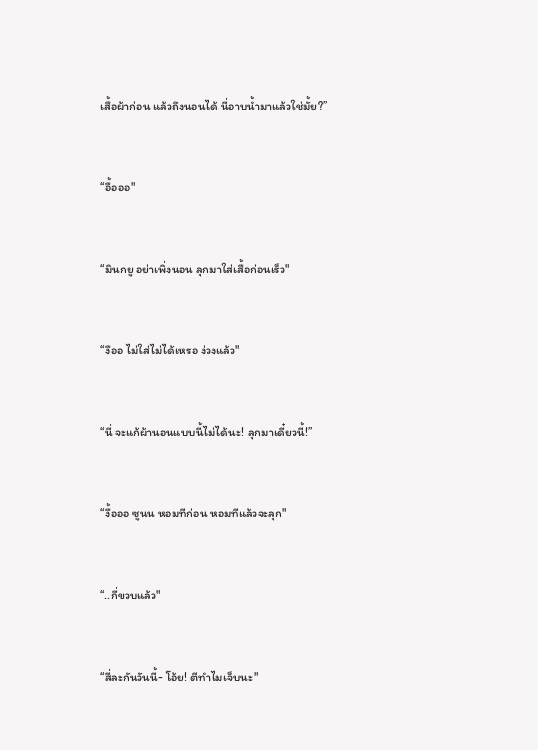เสื้อผ้าก่อน แล้วถึงนอนได้ นี่อาบน้ำมาแล้วใช่มั้ย?”


“อื้อออ"


“มินกยู อย่าเพิ่งนอน ลุกมาใส่เสื้อก่อนเร็ว"


“งืออ ไม่ใส่ไม่ได้เหรอ ง่วงแล้ว"


“นี่ จะแก้ผ้านอนแบบนี้ไม่ได้นะ! ลุกมาเดี๋ยวนี้!”


“งื้อออ ซูนน หอมทีก่อน หอมทีแล้วจะลุก"


“..กี่ขวบแล้ว"


“สี่ละกันวันนี้- โอ้ย! ตีทำไมเจ็บนะ"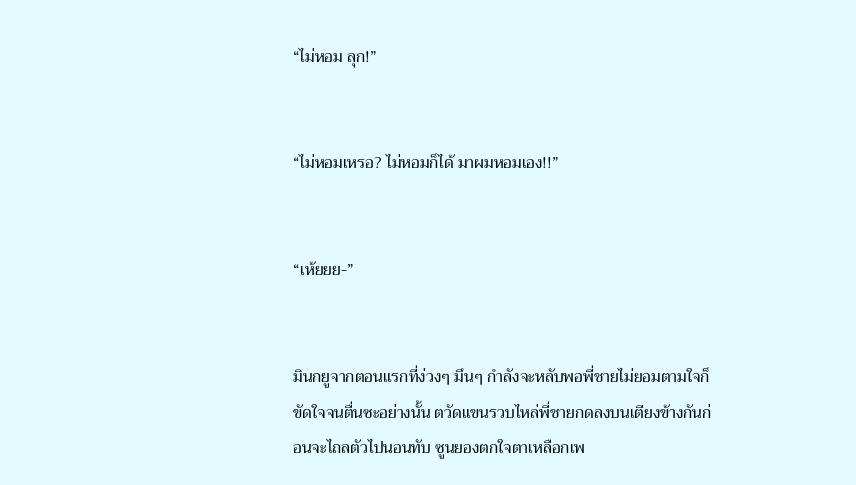“ไม่หอม ลุก!”


“ไม่หอมเหรอ? ไม่หอมก็ได้ มาผมหอมเอง!!”


“เห้ยยย-”


มินกยูจากตอนแรกที่ง่วงๆ มึนๆ กำลังจะหลับพอพี่ชายไม่ยอมตามใจก็ขัดใจจนตื่นซะอย่างนั้น ตวัดแขนรวบไหล่พี่ชายกดลงบนเตียงข้างกันก่อนจะไถลตัวไปนอนทับ ซูนยองตกใจตาเหลือกเพ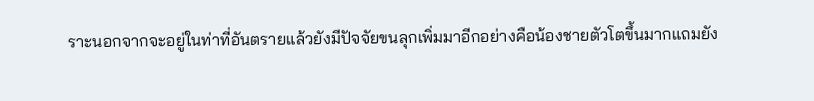ราะนอกจากจะอยู่ในท่าที่อันตรายแล้วยังมีปัจจัยขนลุกเพิ่มมาอีกอย่างคือน้องชายตัวโตขึ้นมากแถมยัง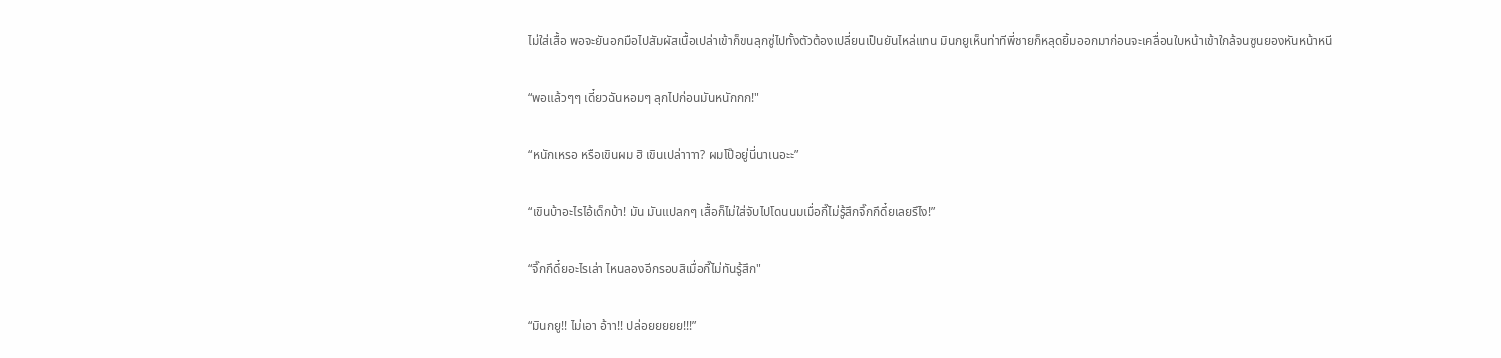ไม่ใส่เสื้อ พอจะยันอกมือไปสัมผัสเนื้อเปล่าเข้าก็ขนลุกซู่ไปทั้งตัวต้องเปลี่ยนเป็นยันไหล่แทน มินกยูเห็นท่าทีพี่ชายก็หลุดยิ้มออกมาก่อนจะเคลื่อนใบหน้าเข้าใกล้จนซูนยองหันหน้าหนี


“พอแล้วๆๆ เดี๋ยวฉันหอมๆ ลุกไปก่อนมันหนักกก!"


“หนักเหรอ หรือเขินผม ฮิ เขินเปล่าาาา? ผมโป๊อยู่นี่นาเนอะะ”


“เขินบ้าอะไรไอ้เด็กบ้า! มัน มันแปลกๆ เสื้อก็ไม่ใส่จับไปโดนนมเมื่อกี๊ไม่รู้สึกจึ๊กกึดึ๋ยเลยรึไง!”


“จึ๊กกึดึ๋ยอะไรเล่า ไหนลองอีกรอบสิเมื่อกี๊ไม่ทันรู้สึก"


“มินกยู!! ไม่เอา อ้าา!! ปล่อยยยยย!!!”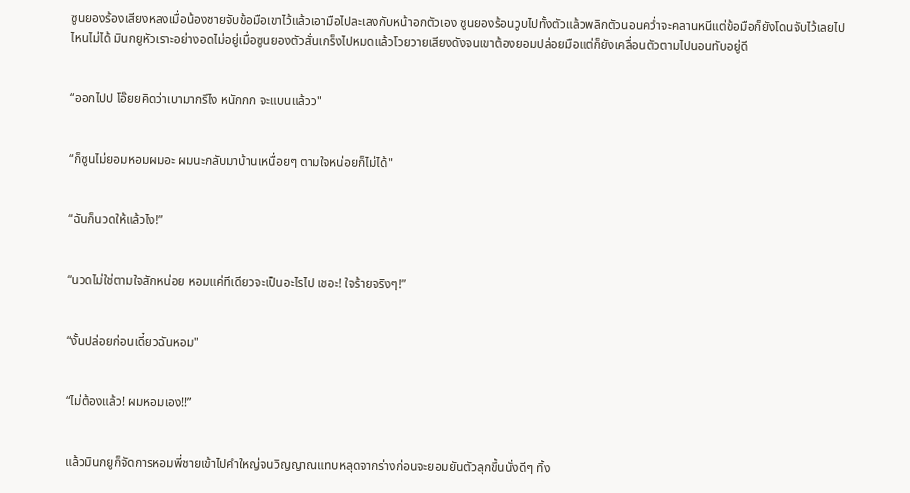ซูนยองร้องเสียงหลงเมื่อน้องชายจับข้อมือเขาไว้แล้วเอามือไปละเลงกับหน้าอกตัวเอง ซูนยองร้อนวูบไปทั้งตัวแล้วพลิกตัวนอนคว่ำจะคลานหนีแต่ข้อมือก็ยังโดนจับไว้เลยไปไหนไม่ได้ มินกยูหัวเราะอย่างอดไม่อยู่เมื่อซูนยองตัวสั่นเกร็งไปหมดแล้วโวยวายเสียงดังจนเขาต้องยอมปล่อยมือแต่ก็ยังเคลื่อนตัวตามไปนอนทับอยู่ดี


“ออกไปป โอ๊ยยคิดว่าเบามากรึไง หนักกก จะแบนแล้วว"


“ก็ซูนไม่ยอมหอมผมอะ ผมนะกลับมาบ้านเหนื่อยๆ ตามใจหน่อยก็ไม่ได้"


“ฉันก็นวดให้แล้วไง!”


“นวดไม่ใช่ตามใจสักหน่อย หอมแค่ทีเดียวจะเป็นอะไรไป เชอะ! ใจร้ายจริงๆ!”


“งั้นปล่อยก่อนเดี๋ยวฉันหอม"


“ไม่ต้องแล้ว! ผมหอมเอง!!”


แล้วมินกยูก็จัดการหอมพี่ชายเข้าไปคำใหญ่จนวิญญาณแทบหลุดจากร่างก่อนจะยอมยันตัวลุกขึ้นนั่งดีๆ ทิ้ง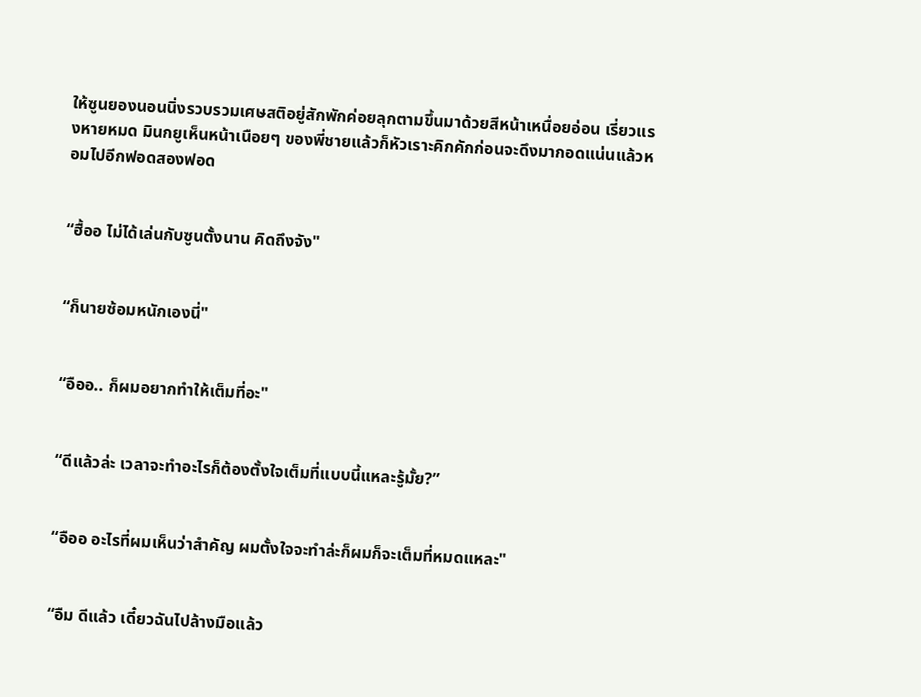ให้ซูนยองนอนนิ่งรวบรวมเศษสติอยู่สักพักค่อยลุกตามขึ้นมาด้วยสีหน้าเหนื่อยอ่อน เรี่ยวแรงหายหมด มินกยูเห็นหน้าเนือยๆ ของพี่ชายแล้วก็หัวเราะคิกคักก่อนจะดึงมากอดแน่นแล้วหอมไปอีกฟอดสองฟอด


“ฮื้ออ ไม่ได้เล่นกับซูนตั้งนาน คิดถึงจัง"


“ก็นายซ้อมหนักเองนี่"


“อืออ.. ก็ผมอยากทำให้เต็มที่อะ"


“ดีแล้วล่ะ เวลาจะทำอะไรก็ต้องตั้งใจเต็มที่แบบนี้แหละรู้มั้ย?”


“อืออ อะไรที่ผมเห็นว่าสำคัญ ผมตั้งใจจะทำล่ะก็ผมก็จะเต็มที่หมดแหละ"


“อืม ดีแล้ว เดี๋ยวฉันไปล้างมือแล้ว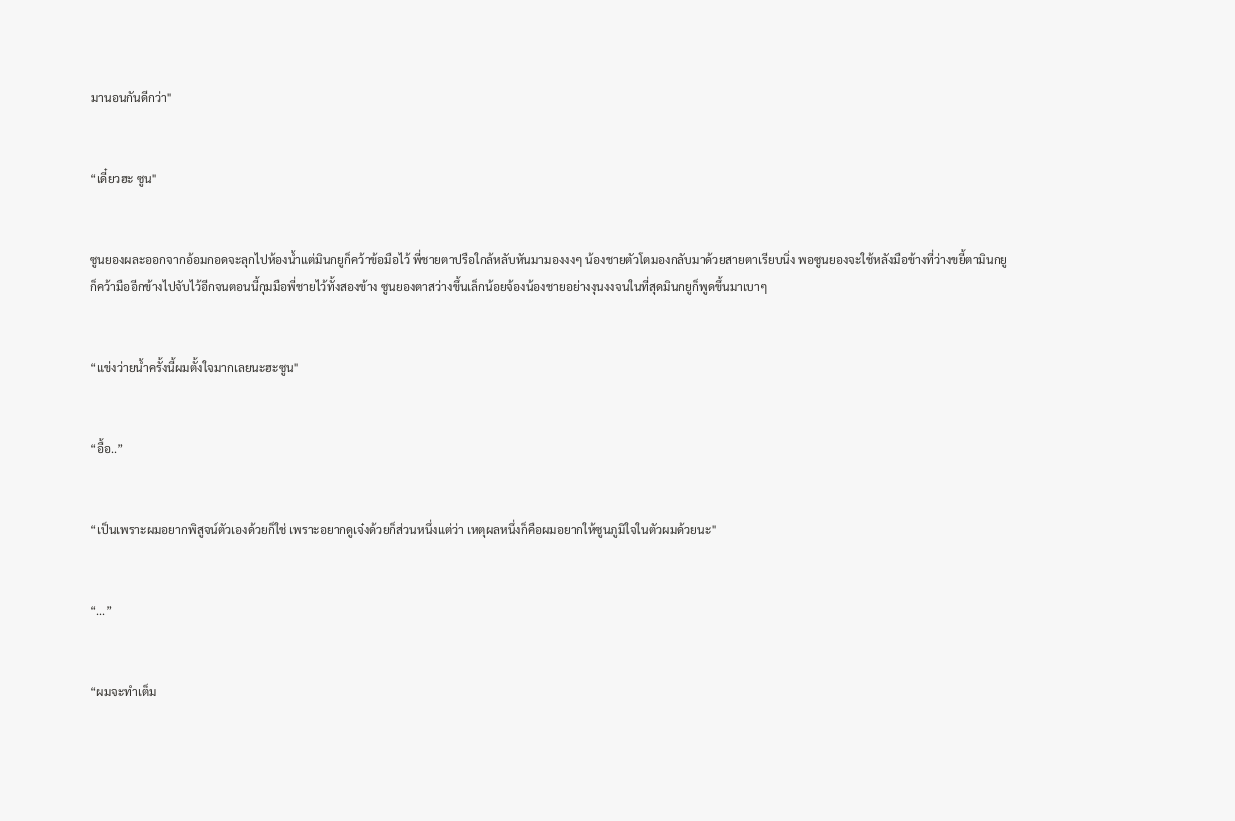มานอนกันดีกว่า"


“เดี๋ยวฮะ ซูน"


ซูนยองผละออกจากอ้อมกอดจะลุกไปห้องน้ำแต่มินกยูก็คว้าข้อมือไว้ พี่ชายตาปรือใกล้หลับหันมามองงงๆ น้องชายตัวโตมองกลับมาด้วยสายตาเรียบนิ่ง พอซูนยองจะใช้หลังมือข้างที่ว่างขยี้ตามินกยูก็คว้ามืออีกข้างไปจับไว้อีกจนตอนนี้กุมมือพี่ชายไว้ทั้งสองข้าง ซูนยองตาสว่างขึ้นเล็กน้อยจ้องน้องชายอย่างงุนงงจนในที่สุดมินกยูก็พูดขึ้นมาเบาๆ


“แข่งว่ายน้ำครั้งนี้ผมตั้งใจมากเลยนะฮะซูน"


“อื้อ..”


“เป็นเพราะผมอยากพิสูจน์ตัวเองด้วยก็ใช่ เพราะอยากดูเจ๋งด้วยก็ส่วนหนึ่งแต่ว่า เหตุผลหนึ่งก็คือผมอยากให้ซูนภูมิใจในตัวผมด้วยนะ"


“...”


“ผมจะทำเต็ม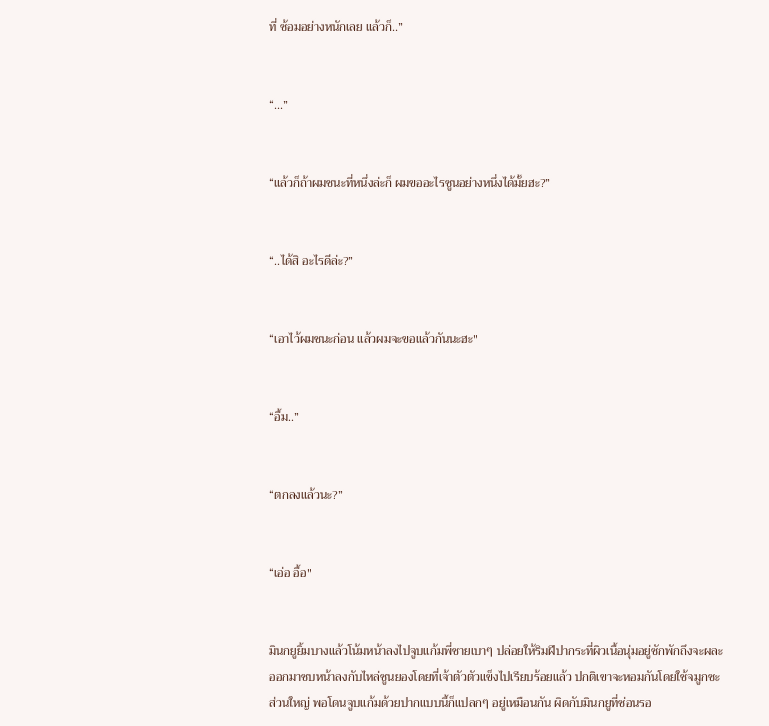ที่ ซ้อมอย่างหนักเลย แล้วก็..”


“...”


“แล้วก็ถ้าผมชนะที่หนึ่งล่ะก็ ผมขออะไรซูนอย่างหนึ่งได้มั้ยฮะ?”


“..ได้สิ อะไรดีล่ะ?”


“เอาไว้ผมชนะก่อน แล้วผมจะขอแล้วกันนะฮะ"


“อื้ม..”


“ตกลงแล้วนะ?”


“เอ่อ อื้อ"


มินกยูยิ้มบางแล้วโน้มหน้าลงไปจูบแก้มพี่ชายเบาๆ ปล่อยให้ริมฝีปากระที่ผิวเนื้อนุ่มอยู่ซักพักถึงจะผละออกมาซบหน้าลงกับไหล่ซูนยองโดยที่เจ้าตัวตัวแข็งไปเรียบร้อยแล้ว ปกติเขาจะหอมกันโดยใช้จมูกซะส่วนใหญ่ พอโดนจูบแก้มด้วยปากแบบนี้ก็แปลกๆ อยู่เหมือนกัน ผิดกับมินกยูที่ซ่อนรอ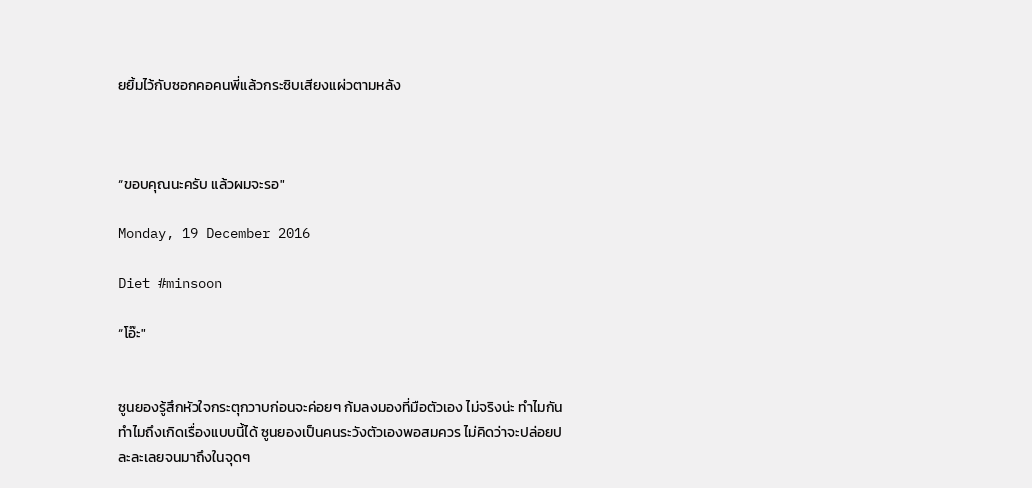ยยิ้มไว้กับซอกคอคนพี่แล้วกระซิบเสียงแผ่วตามหลัง



“ขอบคุณนะครับ แล้วผมจะรอ"

Monday, 19 December 2016

Diet #minsoon

“โอ๊ะ"


ซูนยองรู้สึกหัวใจกระตุกวาบก่อนจะค่อยๆ ก้มลงมองที่มือตัวเอง ไม่จริงน่ะ ทำไมกัน ทำไมถึงเกิดเรื่องแบบนี้ได้ ซูนยองเป็นคนระวังตัวเองพอสมควร ไม่คิดว่าจะปล่อยปละละเลยจนมาถึงในจุดๆ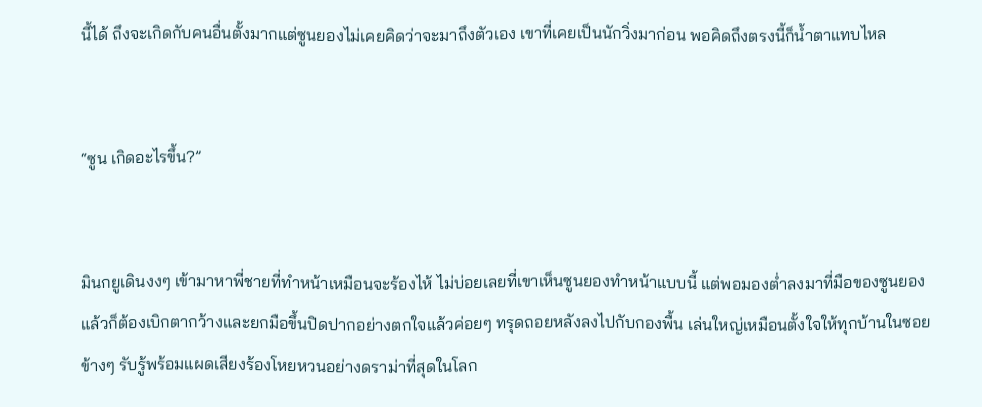นี้ได้ ถึงจะเกิดกับคนอื่นตั้งมากแต่ซูนยองไม่เคยคิดว่าจะมาถึงตัวเอง เขาที่เคยเป็นนักวิ่งมาก่อน พอคิดถึงตรงนี้ก็น้ำตาแทบไหล


“ซูน เกิดอะไรขึ้น?”


มินกยูเดินงงๆ เข้ามาหาพี่ชายที่ทำหน้าเหมือนจะร้องไห้ ไม่บ่อยเลยที่เขาเห็นซูนยองทำหน้าแบบนี้ แต่พอมองต่ำลงมาที่มือของซูนยองแล้วก็ต้องเบิกตากว้างและยกมือขึ้นปิดปากอย่างตกใจแล้วค่อยๆ ทรุดถอยหลังลงไปกับกองพื้น เล่นใหญ่เหมือนตั้งใจให้ทุกบ้านในซอยข้างๆ รับรู้พร้อมแผดเสียงร้องโหยหวนอย่างดราม่าที่สุดในโลก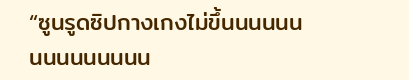“ซูนรูดซิปกางเกงไม่ขึ้นนนนนนนนนนนนนนน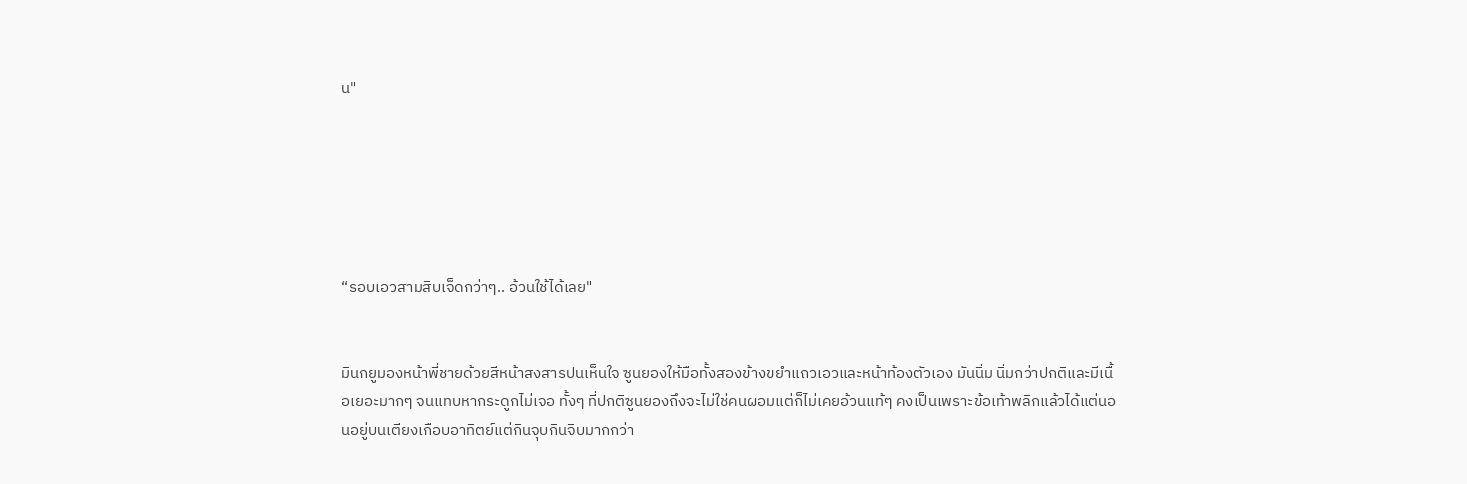น"






“รอบเอวสามสิบเจ็ดกว่าๆ.. อ้วนใช้ได้เลย"


มินกยูมองหน้าพี่ชายด้วยสีหน้าสงสารปนเห็นใจ ซูนยองให้มือทั้งสองข้างขยำแถวเอวและหน้าท้องตัวเอง มันนิ่ม นิ่มกว่าปกติและมีเนื้อเยอะมากๆ จนแทบหากระดูกไม่เจอ ทั้งๆ ที่ปกติซูนยองถึงจะไม่ใช่คนผอมแต่ก็ไม่เคยอ้วนแท้ๆ คงเป็นเพราะข้อเท้าพลิกแล้วได้แต่นอนอยู่บนเตียงเกือบอาทิตย์แต่กินจุบกินจิบมากกว่า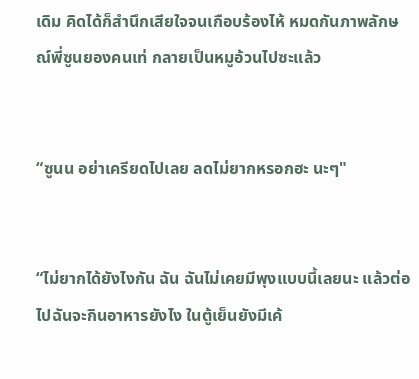เดิม คิดได้ก็สำนึกเสียใจจนเกือบร้องไห้ หมดกันภาพลักษณ์พี่ซูนยองคนเท่ กลายเป็นหมูอ้วนไปซะแล้ว


“ซูนน อย่าเครียดไปเลย ลดไม่ยากหรอกฮะ นะๆ"


“ไม่ยากได้ยังไงกัน ฉัน ฉันไม่เคยมีพุงแบบนี้เลยนะ แล้วต่อไปฉันจะกินอาหารยังไง ในตู้เย็นยังมีเค้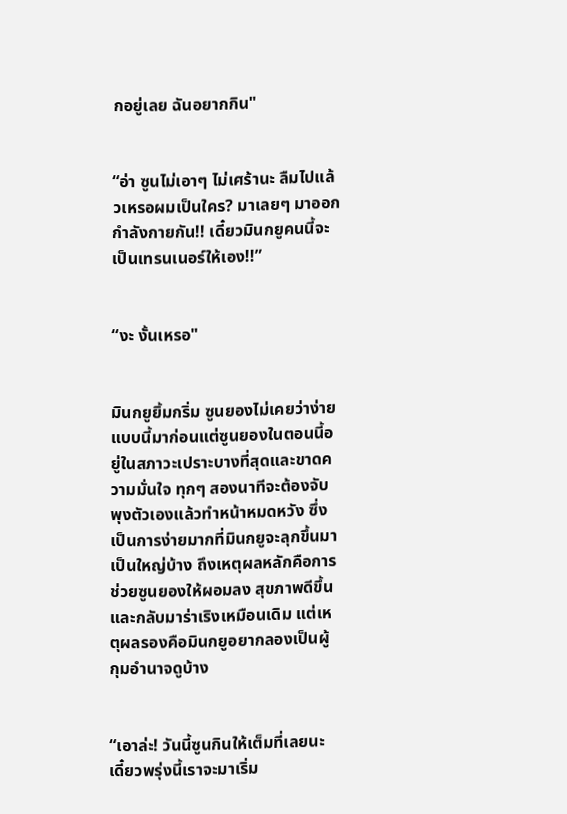กอยู่เลย ฉันอยากกิน"


“อ่า ซูนไม่เอาๆ ไม่เศร้านะ ลืมไปแล้วเหรอผมเป็นใคร? มาเลยๆ มาออกกำลังกายกัน!! เดี๋ยวมินกยูคนนี้จะเป็นเทรนเนอร์ให้เอง!!”


“งะ งั้นเหรอ"


มินกยูยิ้มกริ่ม ซูนยองไม่เคยว่าง่ายแบบนี้มาก่อนแต่ซูนยองในตอนนี้อยู่ในสภาวะเปราะบางที่สุดและขาดความมั่นใจ ทุกๆ สองนาทีจะต้องจับพุงตัวเองแล้วทำหน้าหมดหวัง ซึ่งเป็นการง่ายมากที่มินกยูจะลุกขึ้นมาเป็นใหญ่บ้าง ถึงเหตุผลหลักคือการช่วยซูนยองให้ผอมลง สุขภาพดีขึ้น และกลับมาร่าเริงเหมือนเดิม แต่เหตุผลรองคือมินกยูอยากลองเป็นผู้กุมอำนาจดูบ้าง


“เอาล่ะ! วันนี้ซูนกินให้เต็มที่เลยนะ เดี๋ยวพรุ่งนี้เราจะมาเริ่ม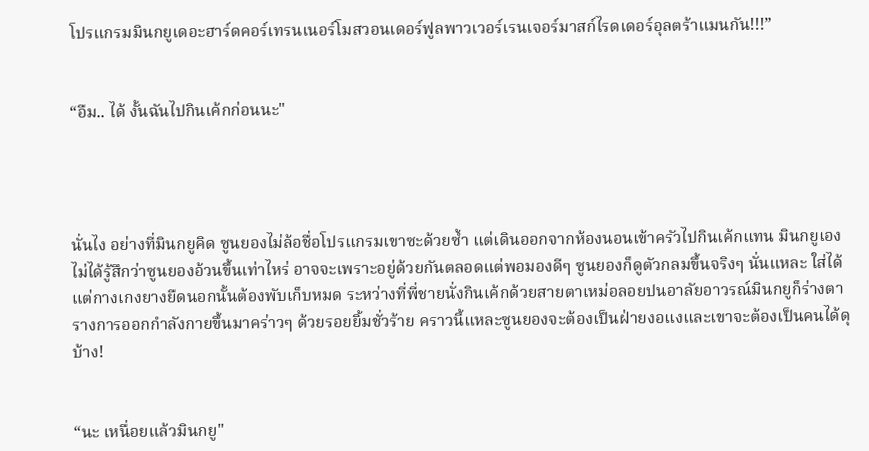โปรแกรมมินกยูเดอะฮาร์ดคอร์เทรนเนอร์โมสวอนเดอร์ฟูลพาวเวอร์เรนเจอร์มาสก์ไรดเดอร์อุลตร้าแมนกัน!!!”


“อืม.. ได้ งั้นฉันไปกินเค้กก่อนนะ"




นั่นไง อย่างที่มินกยูคิด ซูนยองไม่ล้อชื่อโปรแกรมเขาซะด้วยซ้ำ แต่เดินออกจากห้องนอนเข้าครัวไปกินเค้กแทน มินกยูเองไม่ได้รู้สึกว่าซูนยองอ้วนขึ้นเท่าไหร่ อาจจะเพราะอยู่ด้วยกันตลอดแต่พอมองดีๆ ซูนยองก็ดูตัวกลมขึ้นจริงๆ นั่นแหละ ใส่ได้แต่กางเกงยางยืดนอกนั้นต้องพับเก็บหมด ระหว่างที่พี่ชายนั่งกินเค้กด้วยสายตาเหม่อลอยปนอาลัยอาวรณ์มินกยูก็ร่างตารางการออกกำลังกายขึ้นมาคร่าวๆ ด้วยรอยยิ้มชั่วร้าย คราวนี้แหละซูนยองจะต้องเป็นฝ่ายงอแงและเขาจะต้องเป็นคนได้ดุบ้าง!


“นะ เหนื่อยแล้วมินกยู"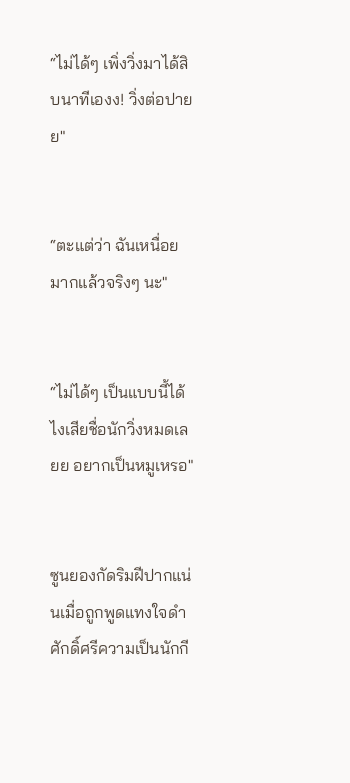“ไม่ได้ๆ เพิ่งวิ่งมาได้สิบนาทีเองง! วิ่งต่อปายย"


“ตะแต่ว่า ฉันเหนื่อยมากแล้วจริงๆ นะ"


“ไม่ได้ๆ เป็นแบบนี้ได้ไงเสียชื่อนักวิ่งหมดเลยย อยากเป็นหมูเหรอ"


ซูนยองกัดริมฝีปากแน่นเมื่อถูกพูดแทงใจดำ ศักดิ์ศรีความเป็นนักกี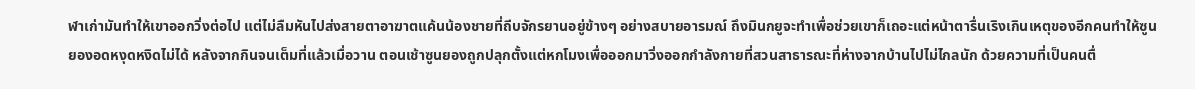ฬาเก่ามันทำให้เขาออกวิ่งต่อไป แต่ไม่ลืมหันไปส่งสายตาอาฆาตแค้นน้องชายที่ถีบจักรยานอยู่ข้างๆ อย่างสบายอารมณ์ ถึงมินกยูจะทำเพื่อช่วยเขาก็เถอะแต่หน้าตารื่นเริงเกินเหตุของอีกคนทำให้ซูนยองอดหงุดหงิดไม่ได้ หลังจากกินจนเต็มที่แล้วเมื่อวาน ตอนเช้าซูนยองถูกปลุกตั้งแต่หกโมงเพื่อออกมาวิ่งออกกำลังกายที่สวนสาธารณะที่ห่างจากบ้านไปไม่ไกลนัก ด้วยความที่เป็นคนตื่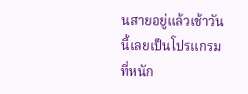นสายอยู่แล้วเช้าวันนี้เลยเป็นโปรแกรมที่หนัก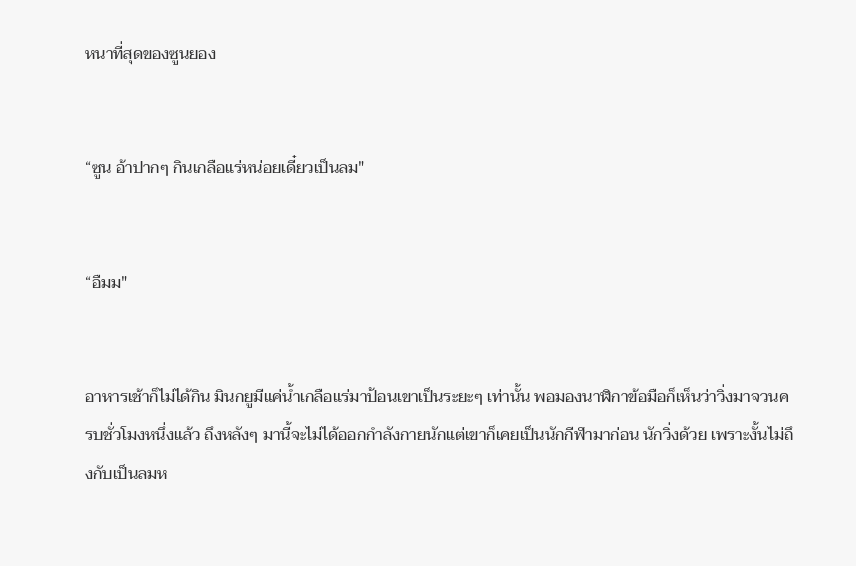หนาที่สุดของซูนยอง


“ซูน อ้าปากๆ กินเกลือแร่หน่อยเดี๋ยวเป็นลม"


“อืมม"


อาหารเช้าก็ไม่ได้กิน มินกยูมีแค่น้ำเกลือแร่มาป้อนเขาเป็นระยะๆ เท่านั้น พอมองนาฬิกาข้อมือก็เห็นว่าวิ่งมาจวนครบชั่วโมงหนึ่งแล้ว ถึงหลังๆ มานี้จะไม่ได้ออกกำลังกายนักแต่เขาก็เคยเป็นนักกีฬามาก่อน นักวิ่งด้วย เพราะงั้นไม่ถึงกับเป็นลมห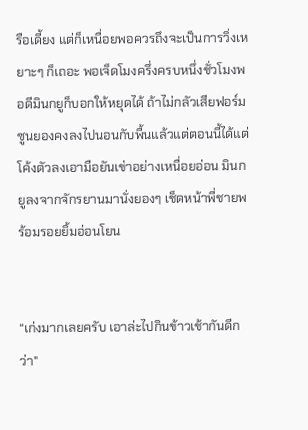รือเดี้ยง แต่ก็เหนื่อยพอควรถึงจะเป็นการวิ่งเหยาะๆ ก็เถอะ พอเจ็ดโมงครึ่งครบหนึ่งชั่วโมงพอดีมินกยูก็บอกให้หยุดได้ ถ้าไม่กลัวเสียฟอร์มซูนยองคงลงไปนอนกับพื้นแล้วแต่ตอนนี้ได้แต่โค้งตัวลงเอามือยันเข่าอย่างเหนื่อยอ่อน มินกยูลงจากจักรยานมานั่งยองๆ เช็ดหน้าพี่ชายพร้อมรอยยิ้มอ่อนโยน


“เก่งมากเลยครับ เอาล่ะไปกินข้าวเช้ากันดีกว่า"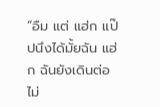“อืม แต่ แฮ่ก แป๊ปนึงได้มั้ยฉัน แฮ่ก ฉันยังเดินต่อไม่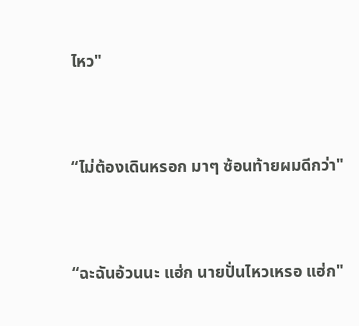ไหว"


“ไม่ต้องเดินหรอก มาๆ ซ้อนท้ายผมดีกว่า"


“ฉะฉันอ้วนนะ แฮ่ก นายปั่นไหวเหรอ แฮ่ก"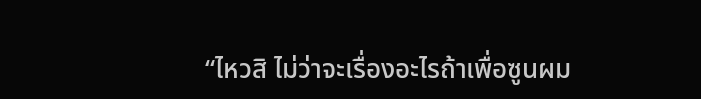“ไหวสิ ไม่ว่าจะเรื่องอะไรถ้าเพื่อซูนผม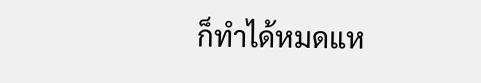ก็ทำได้หมดแห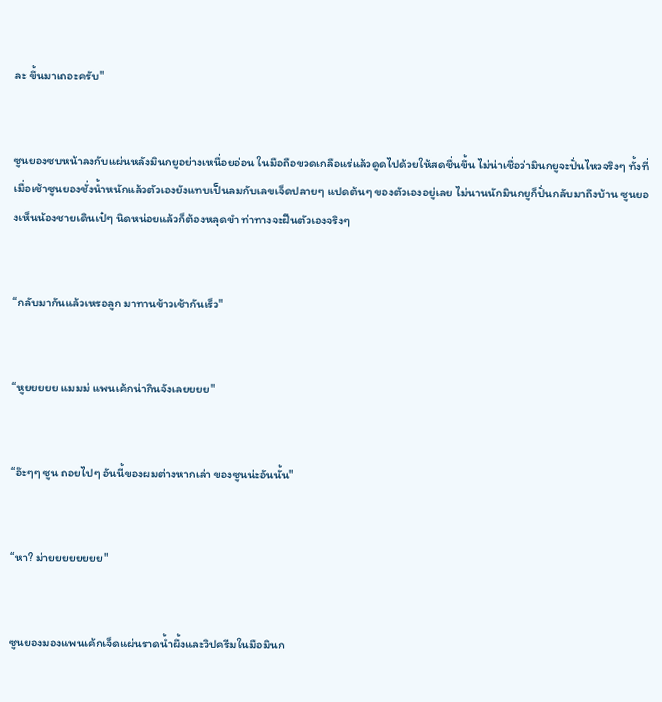ละ ขึ้นมาเถอะครับ"


ซูนยองซบหน้าลงกับแผ่นหลังมินกยูอย่างเหนื่อยอ่อน ในมือถือขวดเกลือแร่แล้วดูดไปด้วยให้สดชื่นขึ้น ไม่น่าเชื่อว่ามินกยูจะปั่นไหวจริงๆ ทั้งที่เมื่อเช้าซูนยองชั่งน้ำหนักแล้วตัวเองยังแทบเป็นลมกับเลขเจ็ดปลายๆ แปดต้นๆ ของตัวเองอยู่เลย ไม่นานนักมินกยูก็ปั่นกลับมาถึงบ้าน ซูนยองเห็นน้องชายเดินเป๋ๆ นิดหน่อยแล้วก็ต้องหลุดขำ ท่าทางจะฝืนตัวเองจริงๆ


“กลับมากันแล้วเหรอลูก มาทานข้าวเช้ากันเร็ว"


“หูยยยยย แมมม่ แพนเค้กน่ากินจังเลยยยย"


“อ๊ะๆๆ ซูน ถอยไปๆ อันนี้ของผมต่างหากเล่า ของซูนน่ะอันนั้น"


“หา? ม่ายยยยยยยย"


ซูนยองมองแพนเค้กเจ็ดแผ่นราดน้ำผึ้งและวิปครีมในมือมินก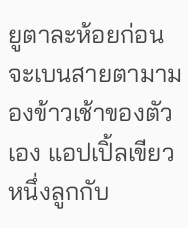ยูตาละห้อยก่อนจะเบนสายตามามองข้าวเช้าของตัวเอง แอปเปิ้ลเขียวหนึ่งลูกกับ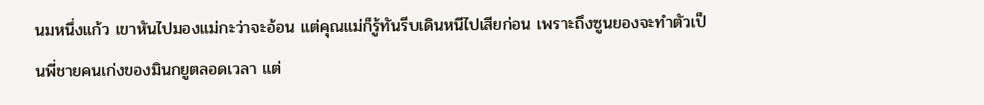นมหนึ่งแก้ว เขาหันไปมองแม่กะว่าจะอ้อน แต่คุณแม่ก็รู้ทันรีบเดินหนีไปเสียก่อน เพราะถึงซูนยองจะทำตัวเป็นพี่ชายคนเก่งของมินกยูตลอดเวลา แต่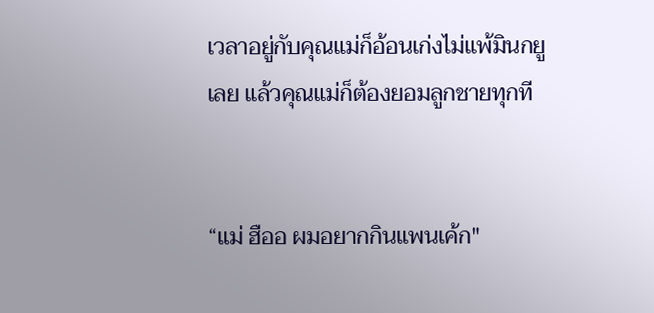เวลาอยู่กับคุณแม่ก็อ้อนเก่งไม่แพ้มินกยูเลย แล้วคุณแม่ก็ต้องยอมลูกชายทุกที


“แม่ ฮืออ ผมอยากกินแพนเค้ก"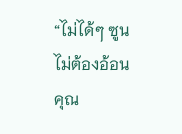“ไม่ได้ๆ ซูนไม่ต้องอ้อนคุณ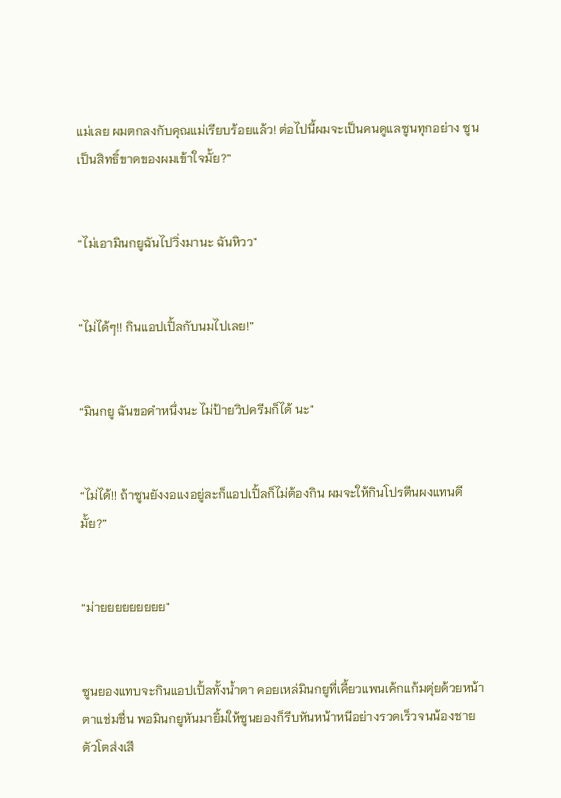แม่เลย ผมตกลงกับคุณแม่เรียบร้อยแล้ว! ต่อไปนี้ผมจะเป็นคนดูแลซูนทุกอย่าง ซูนเป็นสิทธิ์ขาดของผมเข้าใจมั้ย?”


“ไม่เอามินกยูฉันไปวิ่งมานะ ฉันหิวว"


“ไม่ได้ๆ!! กินแอปเปิ้ลกับนมไปเลย!”


“มินกยู ฉันขอคำหนึ่งนะ ไม่ป้ายวิปครีมก็ได้ นะ"


“ไม่ได้!! ถ้าซูนยังงอแงอยู่ละก็แอปเปิ้ลก็ไม่ต้องกิน ผมจะให้กินโปรตีนผงแทนดีมั้ย?”


“ม่ายยยยยยยยย"


ซูนยองแทบจะกินแอปเปิ้ลทั้งน้ำตา คอยเหล่มินกยูที่เคี้ยวแพนเค้กแก้มตุ่ยด้วยหน้าตาแช่มชื่น พอมินกยูหันมายิ้มให้ซูนยองก็รีบหันหน้าหนีอย่างรวดเร็วจนน้องชายตัวโตส่งเสี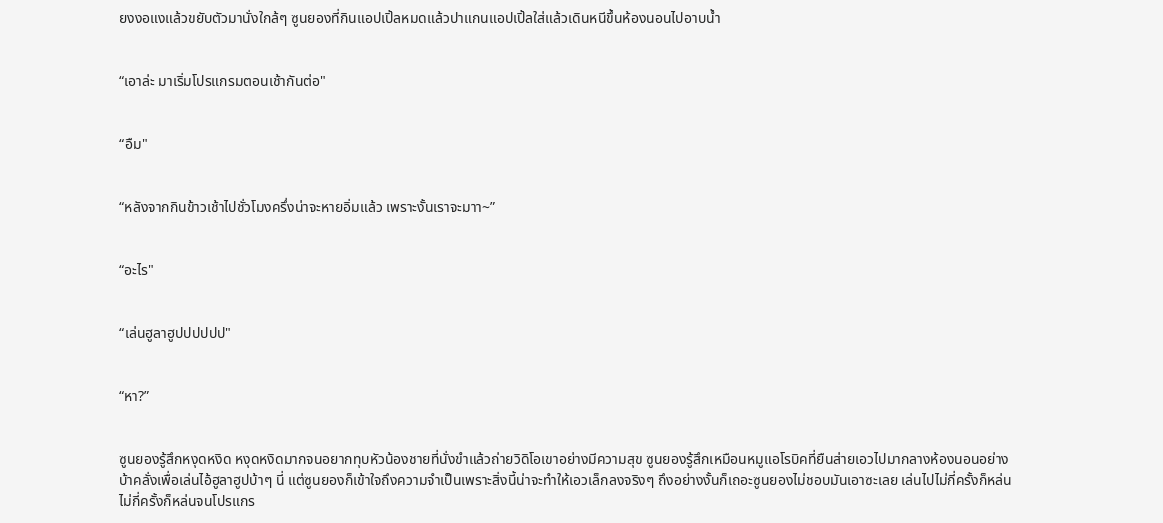ยงงอแงแล้วขยับตัวมานั่งใกล้ๆ ซูนยองที่กินแอปเปิ้ลหมดแล้วปาแกนแอปเปิ้ลใส่แล้วเดินหนีขึ้นห้องนอนไปอาบน้ำ


“เอาล่ะ มาเริ่มโปรแกรมตอนเช้ากันต่อ"


“อืม"


“หลังจากกินข้าวเช้าไปชั่วโมงครึ่งน่าจะหายอิ่มแล้ว เพราะงั้นเราจะมาา~”


“อะไร"


“เล่นฮูลาฮูปปปปปป"


“หา?”


ซูนยองรู้สึกหงุดหงิด หงุดหงิดมากจนอยากทุบหัวน้องชายที่นั่งขำแล้วถ่ายวิดิโอเขาอย่างมีความสุข ซูนยองรู้สึกเหมือนหมูแอโรบิคที่ยืนส่ายเอวไปมากลางห้องนอนอย่างบ้าคลั่งเพื่อเล่นไอ้ฮูลาฮูปบ้าๆ นี่ แต่ซูนยองก็เข้าใจถึงความจำเป็นเพราะสิ่งนี้น่าจะทำให้เอวเล็กลงจริงๆ ถึงอย่างงั้นก็เถอะซูนยองไม่ชอบมันเอาซะเลย เล่นไปไม่กี่ครั้งก็หล่น ไม่กี่ครั้งก็หล่นจนโปรแกร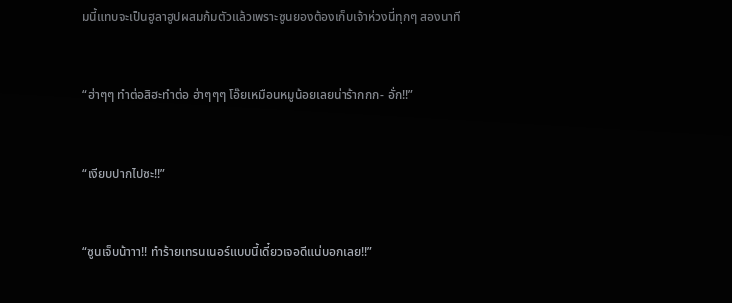มนี้แทบจะเป็นฮูลาฮูปผสมก้มตัวแล้วเพราะซูนยองต้องเก็บเจ้าห่วงนี่ทุกๆ สองนาที


“ฮ่าๆๆ ทำต่อสิฮะทำต่อ ฮ่าๆๆๆ โอ๊ยเหมือนหมูน้อยเลยน่าร้ากกก- อั่ก!!”


“เงียบปากไปซะ!!”


“ซูนเจ็บน้าาา!! ทำร้ายเทรนเนอร์แบบนี้เดี๋ยวเจอดีแน่บอกเลย!!”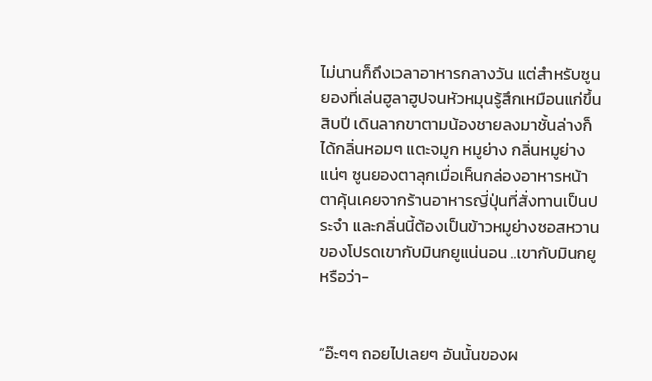ไม่นานก็ถึงเวลาอาหารกลางวัน แต่สำหรับซูนยองที่เล่นฮูลาฮูปจนหัวหมุนรู้สึกเหมือนแก่ขึ้นสิบปี เดินลากขาตามน้องชายลงมาชั้นล่างก็ได้กลิ่นหอมๆ แตะจมูก หมูย่าง กลิ่นหมูย่างแน่ๆ ซูนยองตาลุกเมื่อเห็นกล่องอาหารหน้าตาคุ้นเคยจากร้านอาหารญี่ปุ่นที่สั่งทานเป็นประจำ และกลิ่นนี้ต้องเป็นข้าวหมูย่างซอสหวานของโปรดเขากับมินกยูแน่นอน ..เขากับมินกยู หรือว่า-


“อ๊ะๆๆ ถอยไปเลยๆ อันนั้นของผ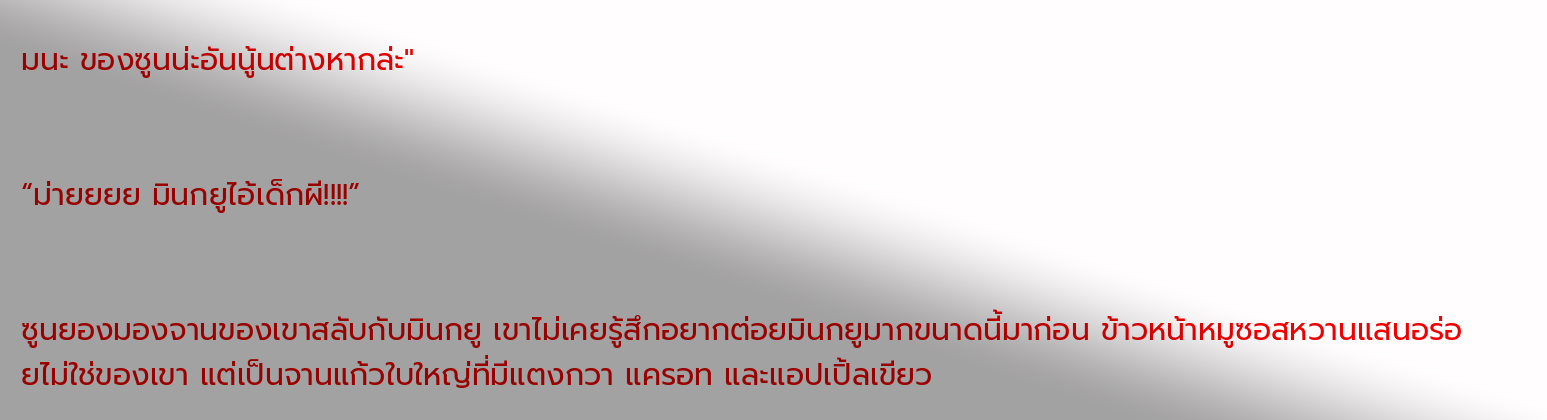มนะ ของซูนน่ะอันนู้นต่างหากล่ะ"


“ม่ายยยย มินกยูไอ้เด็กผี!!!!”


ซูนยองมองจานของเขาสลับกับมินกยู เขาไม่เคยรู้สึกอยากต่อยมินกยูมากขนาดนี้มาก่อน ข้าวหน้าหมูซอสหวานแสนอร่อยไม่ใช่ของเขา แต่เป็นจานแก้วใบใหญ่ที่มีแตงกวา แครอท และแอปเปิ้ลเขียว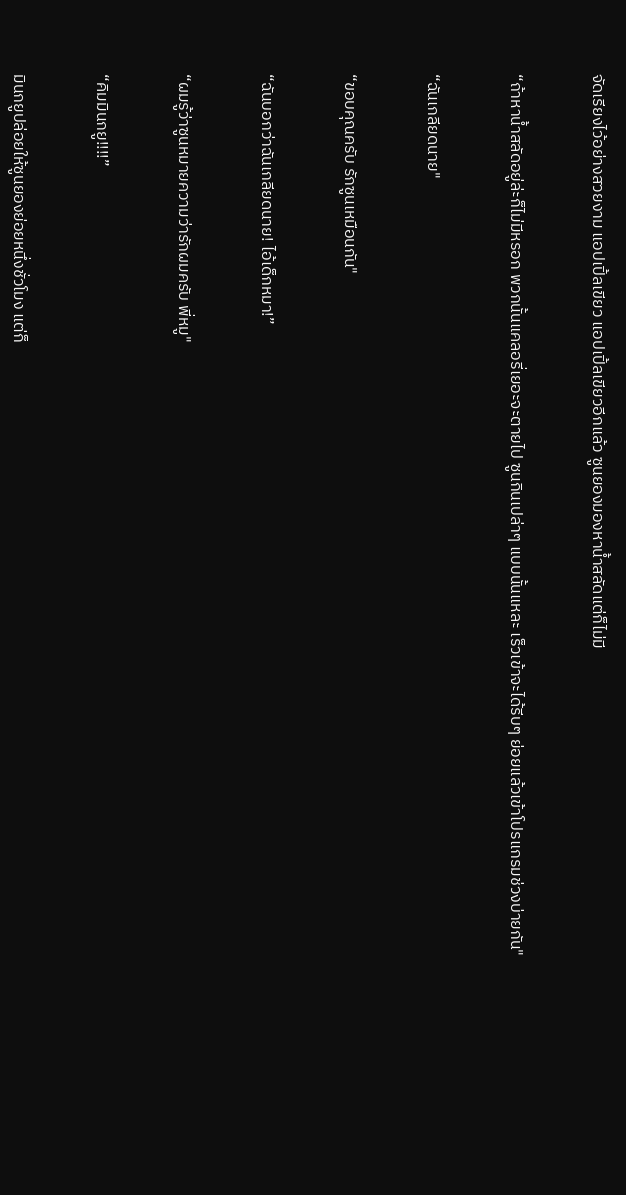จัดเรียงไว้อย่างสวยงาม แอปเปิ้ลเขียว แอปเปิ้ลเขียวอีกแล้ว ซูนยองมองหาน้ำสลัดแต่ก็ไม่มี


“ถ้าหาน้ำสลัดอยู่ล่ะก็ไม่มีหรอก พวกนั้นแคลอรี่เยอะจะตายไป ซูนกินเปล่าๆ แบบนั้นแหละ เร็วเข้าจะได้รีบๆ ย่อยแล้วเข้าโปรแกรมช่วงบ่ายกัน"


“ฉันเกลียดนาย"


“ขอบคุณครับ รักซูนเหมือนกัน"


“ฉันบอกว่าฉันเกลียดนาย! ไอ้เด็กหมา!”


“ผมรู้ว่าซูนหมายความว่ารักผมครับ พี่หมู"


“คิมมินกยู!!!!”


มินกยูปล่อยให้ซูนยองย่อยหนึ่งชั่วโมง แต่ก็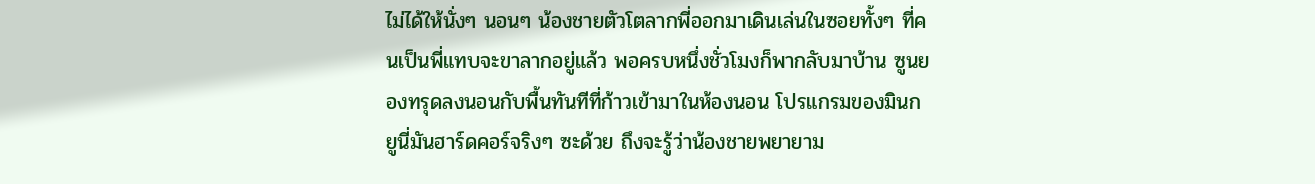ไม่ได้ให้นั่งๆ นอนๆ น้องชายตัวโตลากพี่ออกมาเดินเล่นในซอยทั้งๆ ที่คนเป็นพี่แทบจะขาลากอยู่แล้ว พอครบหนึ่งชั่วโมงก็พากลับมาบ้าน ซูนยองทรุดลงนอนกับพื้นทันทีที่ก้าวเข้ามาในห้องนอน โปรแกรมของมินกยูนี่มันฮาร์ดคอร์จริงๆ ซะด้วย ถึงจะรู้ว่าน้องชายพยายาม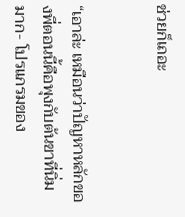ช่วยก็เถอะ


“เอาล่ะ เหมือนว่าปัญหาหลักของพี่ตอนนี้คือพุงกับต้นขาที่นิ่มมาก- โปรแกรมของ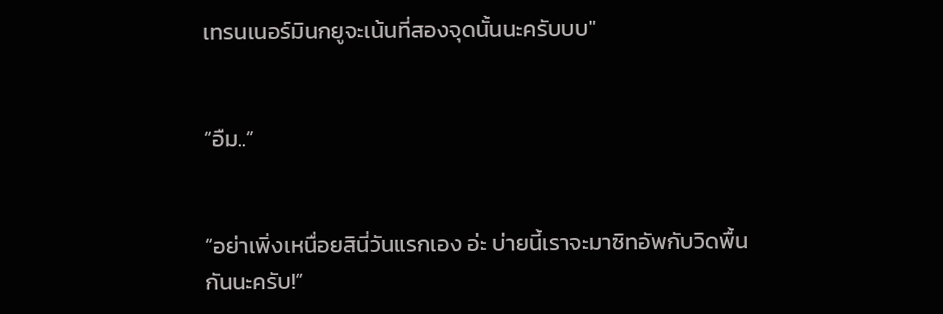เทรนเนอร์มินกยูจะเน้นที่สองจุดนั้นนะครับบบ"


“อืม..”


“อย่าเพิ่งเหนื่อยสินี่วันแรกเอง อ่ะ บ่ายนี้เราจะมาซิทอัพกับวิดพื้นกันนะครับ!”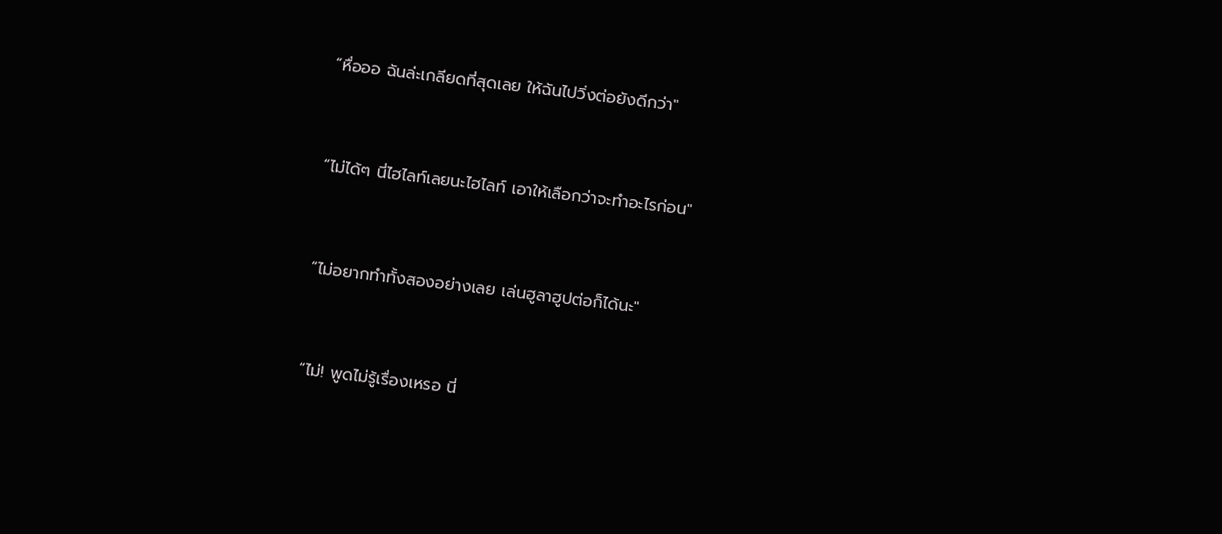“หื่อออ ฉันล่ะเกลียดที่สุดเลย ให้ฉันไปวิ่งต่อยังดีกว่า"


“ไม่ได้ๆ นี่ไฮไลท์เลยนะไฮไลท์ เอาให้เลือกว่าจะทำอะไรก่อน"


“ไม่อยากทำทั้งสองอย่างเลย เล่นฮูลาฮูปต่อก็ได้นะ"


“ไม่! พูดไม่รู้เรื่องเหรอ นี่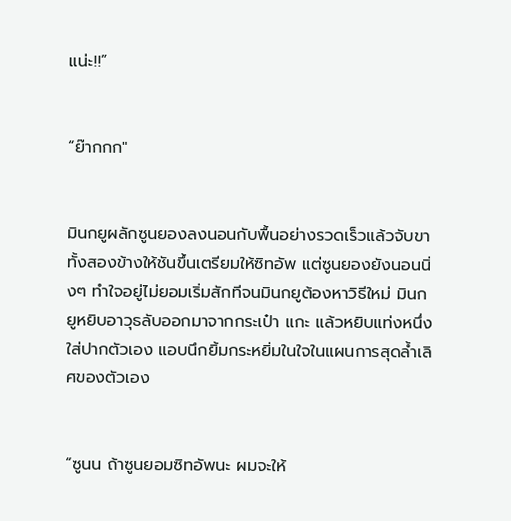แน่ะ!!”


“ย๊ากกก"


มินกยูผลักซูนยองลงนอนกับพื้นอย่างรวดเร็วแล้วจับขาทั้งสองข้างให้ชันขึ้นเตรียมให้ซิทอัพ แต่ซูนยองยังนอนนิ่งๆ ทำใจอยู่ไม่ยอมเริ่มสักทีจนมินกยูต้องหาวิธีใหม่ มินกยูหยิบอาวุธลับออกมาจากกระเป๋า แกะ แล้วหยิบแท่งหนึ่งใส่ปากตัวเอง แอบนึกยิ้มกระหยิ่มในใจในแผนการสุดล้ำเลิศของตัวเอง


“ซูนน ถ้าซูนยอมซิทอัพนะ ผมจะให้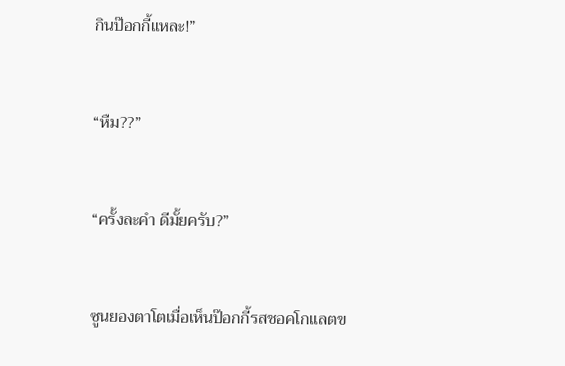กินป๊อกกี้แหละ!”


“หืม??”


“ครั้งละคำ ดีมั้ยครับ?”


ซูนยองตาโตเมื่อเห็นป๊อกกี้รสชอคโกแลตข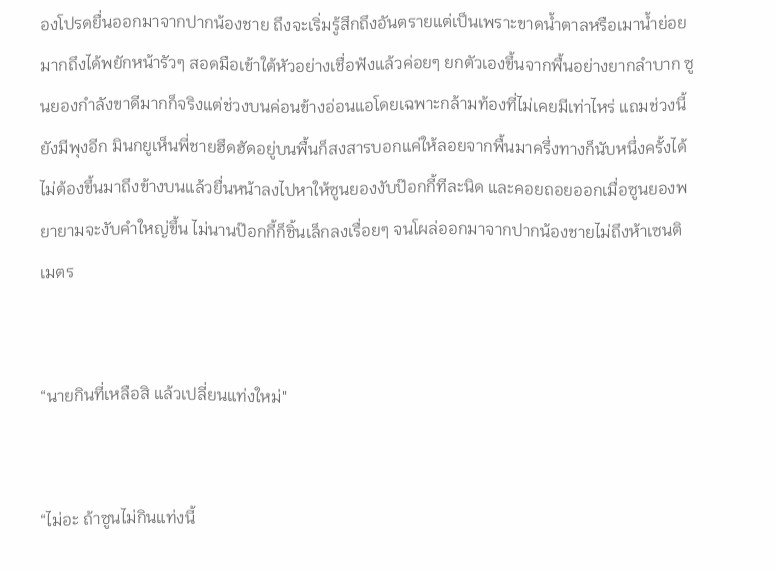องโปรดยื่นออกมาจากปากน้องชาย ถึงจะเริ่มรู้สึกถึงอันตรายแต่เป็นเพราะขาดน้ำตาลหรือเมาน้ำย่อยมากถึงได้พยักหน้ารัวๆ สอดมือเข้าใต้หัวอย่างเชื่อฟังแล้วค่อยๆ ยกตัวเองขึ้นจากพื้นอย่างยากลำบาก ซูนยองกำลังขาดีมากก็จริงแต่ช่วงบนค่อนข้างอ่อนแอโดยเฉพาะกล้ามท้องที่ไม่เคยมีเท่าไหร่ แถมช่วงนี้ยังมีพุงอีก มินกยูเห็นพี่ชายฮึดฮัดอยู่บนพื้นก็สงสารบอกแค่ให้ลอยจากพื้นมาครึ่งทางก็นับหนึ่งครั้งได้ ไม่ต้องขึ้นมาถึงข้างบนแล้วยื่นหน้าลงไปหาให้ซูนยองงับป๊อกกี้ทีละนิด และคอยถอยออกเมื่อซูนยองพยายามจะงับคำใหญ่ขึ้น ไม่นานป๊อกกี้ก็ชิ้นเล็กลงเรื่อยๆ จนโผล่ออกมาจากปากน้องชายไม่ถึงห้าเซนติเมตร


“นายกินที่เหลือสิ แล้วเปลี่ยนแท่งใหม่"


“ไม่อะ ถ้าซูนไม่กินแท่งนี้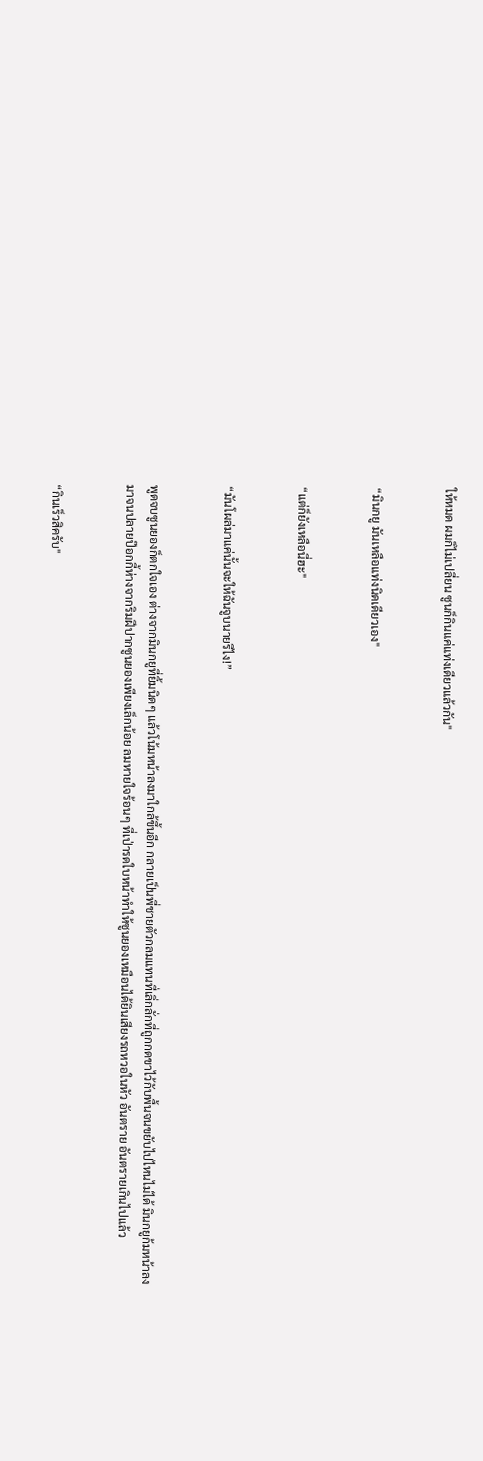ให้หมด ผมก็ไม่เปลี่ยน ซูนก็กินแค่แท่งเดียวแล้วกัน"


“มินกยู มันเหลือแท่งนิดเดียวเอง"


“แต่ก็ยังเหลือนี่ฮะ"


“มันโผล่มาแค่นั้นจะให้ฉันจูบนายรึไง!”


พูดจบซูนยองก็ตกใจเอง ต่างจากมินกยูที่ยิ้มนิดๆ แล้วโน้มหน้าลงมาใกล้ขึ้นอีก กลายเป็นพี่ชายตัวกลมแทนที่เลิ่กลั่กที่ถูกกดขาไว้กับพื้นจนขยับไปไหนไม่ได้ มินกยูก้มหน้าลงมาจนปลายป๊อกกี้ห่างจากริมฝีปากซูนยองเพียงเล็กน้อย ลมหายใจร้อนๆ ที่เป่ารดใบหน้าทำให้ซูนยองเหมือนได้ยินเสียงรถหวอในหัว อันตราย อันตรายเกินไปแล้ว


“กินเร็วสิครับ"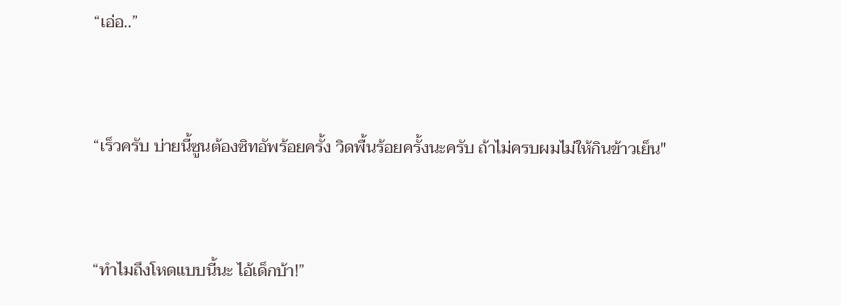“เอ่อ..”


“เร็วครับ บ่ายนี้ซูนต้องซิทอัพร้อยครั้ง วิดพื้นร้อยครั้งนะครับ ถ้าไม่ครบผมไม่ให้กินข้าวเย็น"


“ทำไมถึงโหดแบบนี้นะ ไอ้เด็กบ้า!”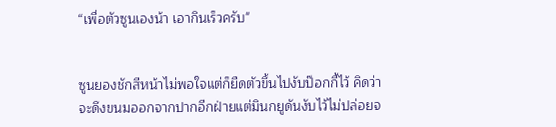“เพื่อตัวซูนเองน้า เอากินเร็วครับ"


ซูนยองชักสีหน้าไม่พอใจแต่ก็ยืดตัวขึ้นไปงับป๊อกกี้ไว้ คิดว่าจะดึงขนมออกจากปากอีกฝ่ายแต่มินกยูดันงับไว้ไม่ปล่อยจ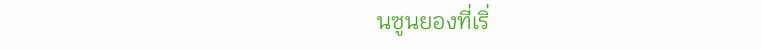นซูนยองที่เริ่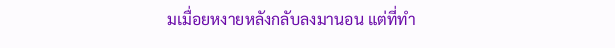มเมื่อยหงายหลังกลับลงมานอน แต่ที่ทำ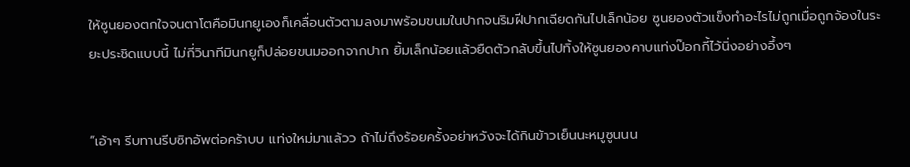ให้ซูนยองตกใจจนตาโตคือมินกยูเองก็เคลื่อนตัวตามลงมาพร้อมขนมในปากจนริมฝีปากเฉียดกันไปเล็กน้อย ซูนยองตัวแข็งทำอะไรไม่ถูกเมื่อถูกจ้องในระยะประชิดแบบนี้ ไม่กี่วินาทีมินกยูก็ปล่อยขนมออกจากปาก ยิ้มเล็กน้อยแล้วยืดตัวกลับขึ้นไปทิ้งให้ซูนยองคาบแท่งป๊อกกี้ไว้นิ่งอย่างอึ้งๆ


“เอ้าๆ รีบทานรีบซิทอัพต่อคร้าบบ แท่งใหม่มาแล้วว ถ้าไม่ถึงร้อยครั้งอย่าหวังจะได้กินข้าวเย็นนะหมูซูนนน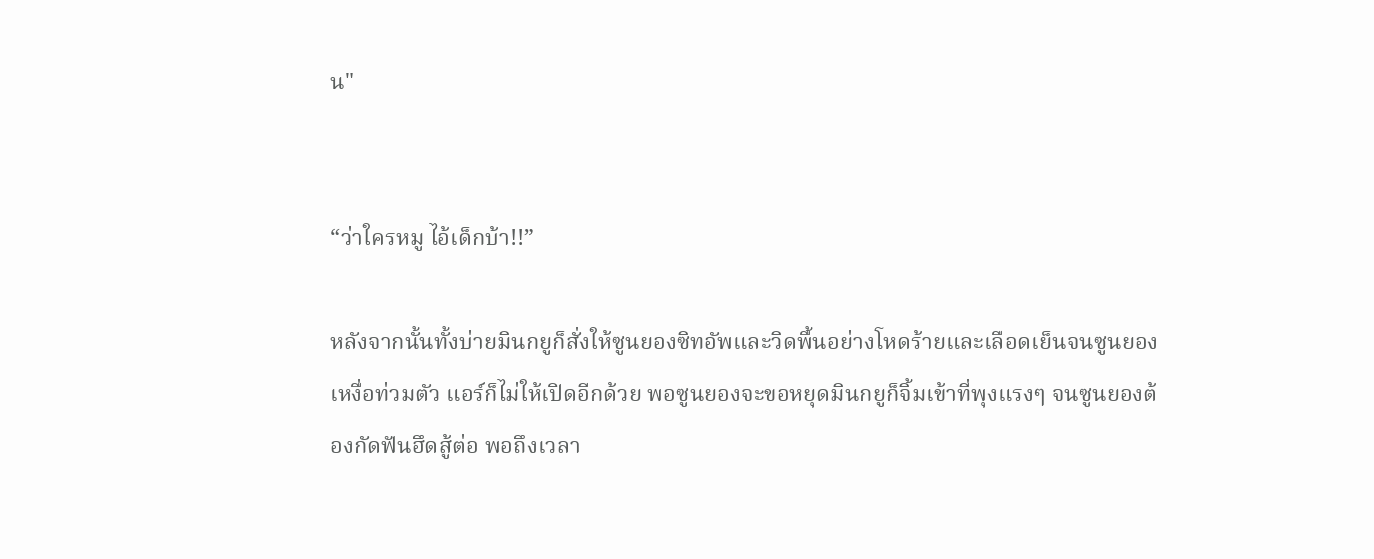น"


“ว่าใครหมู ไอ้เด็กบ้า!!”

หลังจากนั้นทั้งบ่ายมินกยูก็สั่งให้ซูนยองซิทอัพและวิดพื้นอย่างโหดร้ายและเลือดเย็นจนซูนยองเหงื่อท่วมตัว แอร์ก็ไม่ให้เปิดอีกด้วย พอซูนยองจะขอหยุดมินกยูก็จิ้มเข้าที่พุงแรงๆ จนซูนยองต้องกัดฟันฮึดสู้ต่อ พอถึงเวลา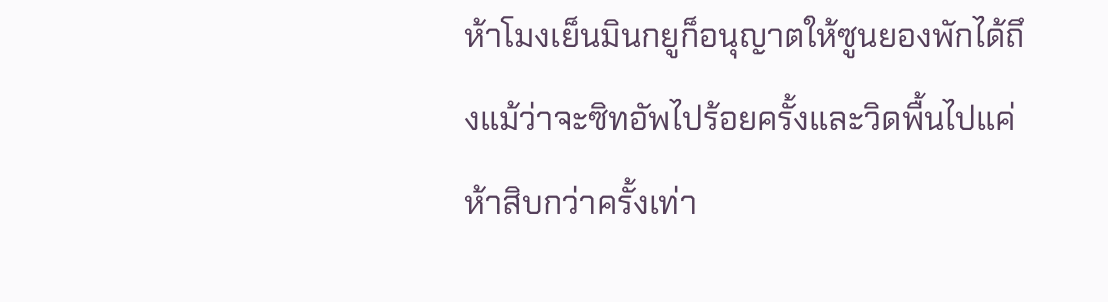ห้าโมงเย็นมินกยูก็อนุญาตให้ซูนยองพักได้ถึงแม้ว่าจะซิทอัพไปร้อยครั้งและวิดพื้นไปแค่ห้าสิบกว่าครั้งเท่า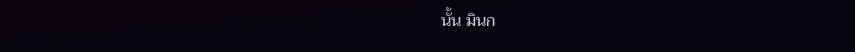นั้น มินก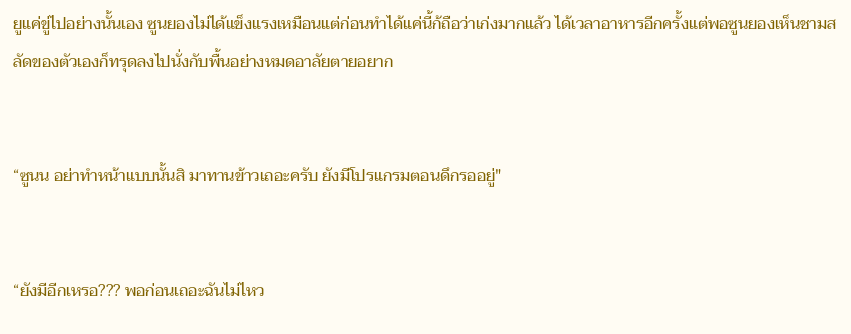ยูแค่ขู่ไปอย่างนั้นเอง ซูนยองไม่ได้แข็งแรงเหมือนแต่ก่อนทำได้แค่นี้ก้ถือว่าเก่งมากแล้ว ได้เวลาอาหารอีกครั้งแต่พอซูนยองเห็นชามสลัดของตัวเองก็ทรุดลงไปนั่งกับพื้นอย่างหมดอาลัยตายอยาก


“ซูนน อย่าทำหน้าแบบนั้นสิ มาทานข้าวเถอะครับ ยังมีโปรแกรมตอนดึกรออยู่"


“ยังมีอีกเหรอ??? พอก่อนเถอะฉันไม่ไหว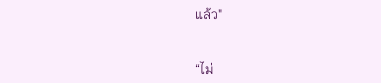แล้ว"


“ไม่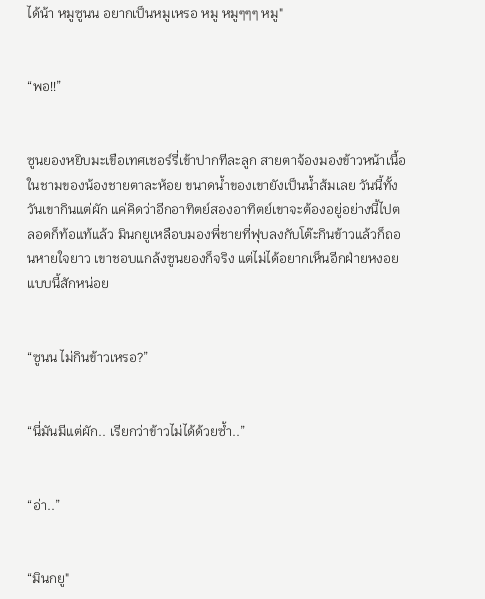ได้น้า หมูซูนน อยากเป็นหมูเหรอ หมู หมูๆๆๆ หมู"


“พอ!!”


ซูนยองหยิบมะเขือเทศเชอร์รี่เข้าปากทีละลูก สายตาจ้องมองข้าวหน้าเนื้อในชามของน้องชายตาละห้อย ขนาดน้ำของเขายังเป็นน้ำส้มเลย วันนี้ทั้งวันเขากินแต่ผัก แค่คิดว่าอีกอาทิตย์สองอาทิตย์เขาจะต้องอยู่อย่างนี้ไปตลอดก็ท้อแท้แล้ว มินกยูเหลือบมองพี่ชายที่ฟุบลงกับโต๊ะกินข้าวแล้วก็ถอนหายใจยาว เขาชอบแกล้งซูนยองก็จริง แต่ไม่ได้อยากเห็นอีกฝ่ายหงอยแบบนี้สักหน่อย


“ซูนน ไม่กินข้าวเหรอ?”


“นี่มันมีแต่ผัก.. เรียกว่าข้าวไม่ได้ด้วยซ้ำ..”


“อ่า..”


“มินกยู"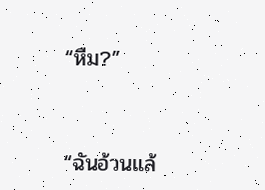“หืม?”


“ฉันอ้วนแล้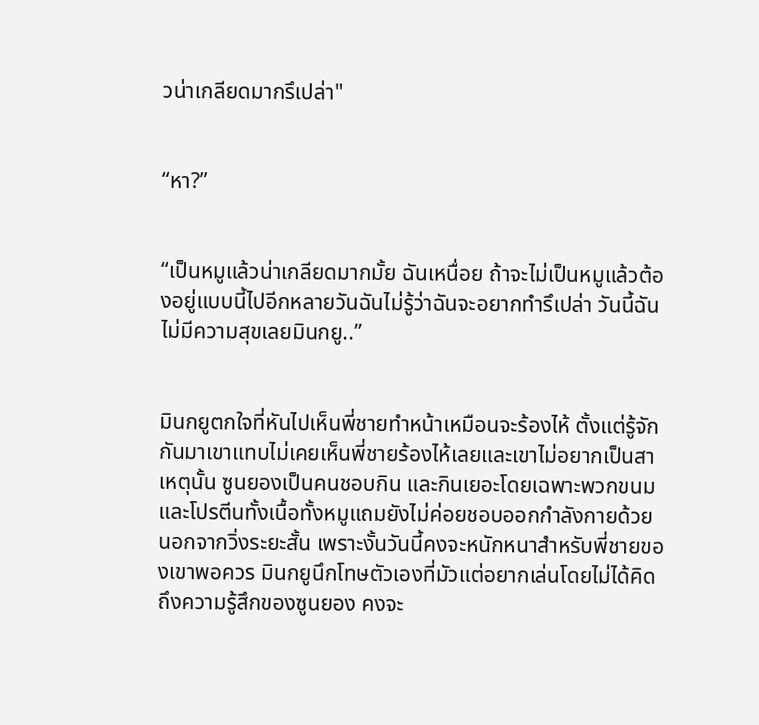วน่าเกลียดมากรึเปล่า"


“หา?”


“เป็นหมูแล้วน่าเกลียดมากมั้ย ฉันเหนื่อย ถ้าจะไม่เป็นหมูแล้วต้องอยู่แบบนี้ไปอีกหลายวันฉันไม่รู้ว่าฉันจะอยากทำรึเปล่า วันนี้ฉันไม่มีความสุขเลยมินกยู..”


มินกยูตกใจที่หันไปเห็นพี่ชายทำหน้าเหมือนจะร้องไห้ ตั้งแต่รู้จักกันมาเขาแทบไม่เคยเห็นพี่ชายร้องไห้เลยและเขาไม่อยากเป็นสาเหตุนั้น ซูนยองเป็นคนชอบกิน และกินเยอะโดยเฉพาะพวกขนมและโปรตีนทั้งเนื้อทั้งหมูแถมยังไม่ค่อยชอบออกกำลังกายด้วย นอกจากวิ่งระยะสั้น เพราะงั้นวันนี้คงจะหนักหนาสำหรับพี่ชายของเขาพอควร มินกยูนึกโทษตัวเองที่มัวแต่อยากเล่นโดยไม่ได้คิดถึงความรู้สึกของซูนยอง คงจะ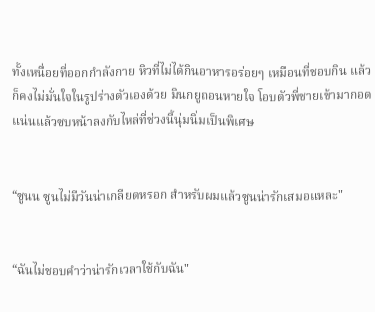ทั้งเหนื่อยที่ออกกำลังกาย หิวที่ไม่ได้กินอาหารอร่อยๆ เหมือนที่ชอบกิน แล้วก็คงไม่มั่นใจในรูปร่างตัวเองด้วย มินกยูถอนหายใจ โอบตัวพี่ชายเข้ามากอดแน่นแล้วซบหน้าลงกับไหล่ที่ช่วงนี้นุ่มนิ่มเป็นพิเศษ


“ซูนน ซูนไม่มีวันน่าเกลียดหรอก สำหรับผมแล้วซูนน่ารักเสมอแหละ"


“ฉันไม่ชอบคำว่าน่ารักเวลาใช้กับฉัน"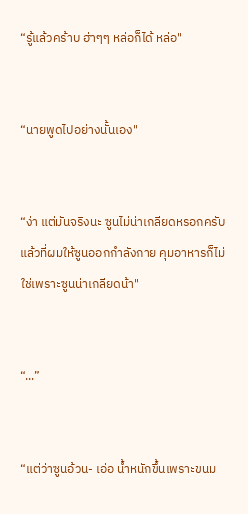“รู้แล้วคร้าบ ฮ่าๆๆ หล่อก็ได้ หล่อ"


“นายพูดไปอย่างนั้นเอง"


“ง่า แต่มันจริงนะ ซูนไม่น่าเกลียดหรอกครับ แล้วที่ผมให้ซูนออกกำลังกาย คุมอาหารก็ไม่ใช่เพราะซูนน่าเกลียดน้า"


“...”


“แต่ว่าซูนอ้วน- เอ่อ น้ำหนักขึ้นเพราะขนม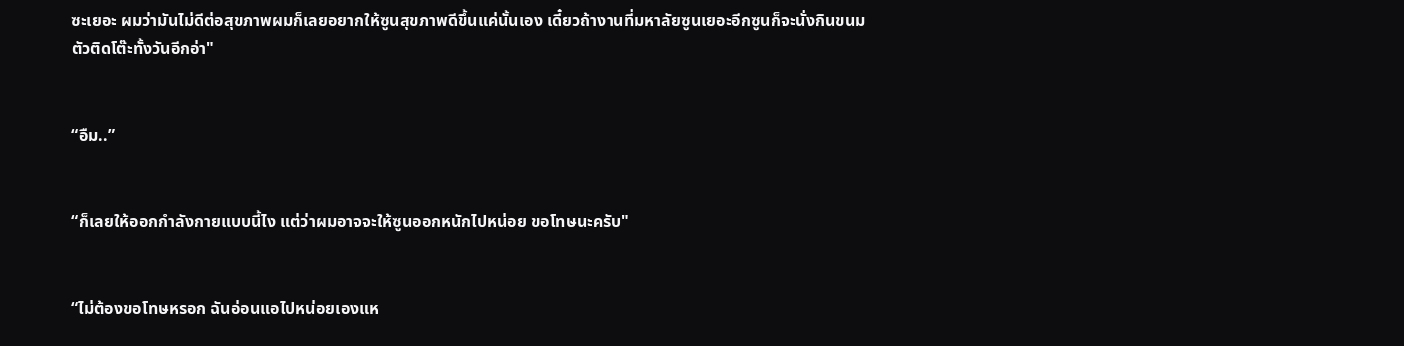ซะเยอะ ผมว่ามันไม่ดีต่อสุขภาพผมก็เลยอยากให้ซูนสุขภาพดีขึ้นแค่นั้นเอง เดี๋ยวถ้างานที่มหาลัยซูนเยอะอีกซูนก็จะนั่งกินขนมตัวติดโต๊ะทั้งวันอีกอ่า"


“อืม..”


“ก็เลยให้ออกกำลังกายแบบนี้ไง แต่ว่าผมอาจจะให้ซูนออกหนักไปหน่อย ขอโทษนะครับ"


“ไม่ต้องขอโทษหรอก ฉันอ่อนแอไปหน่อยเองแห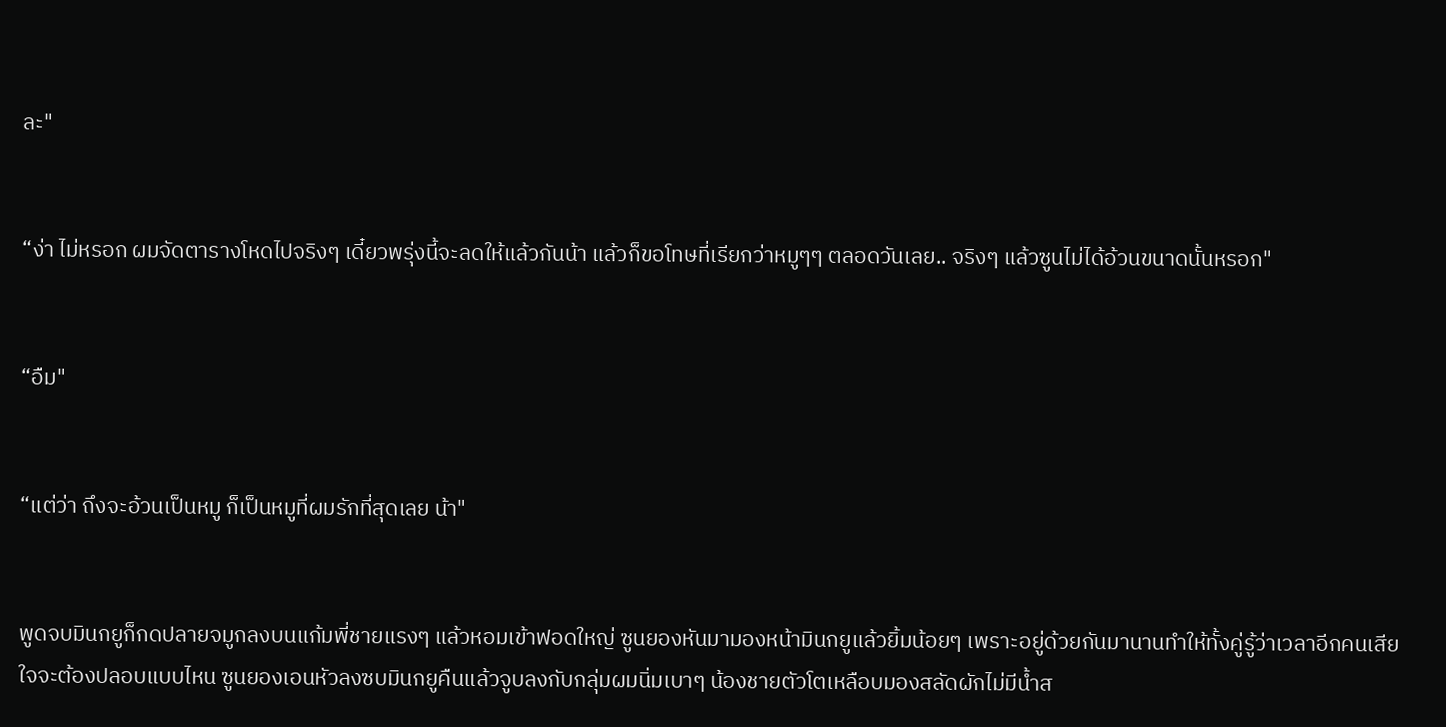ละ"


“ง่า ไม่หรอก ผมจัดตารางโหดไปจริงๆ เดี๋ยวพรุ่งนี้จะลดให้แล้วกันน้า แล้วก็ขอโทษที่เรียกว่าหมูๆๆ ตลอดวันเลย.. จริงๆ แล้วซูนไม่ได้อ้วนขนาดนั้นหรอก"


“อืม"


“แต่ว่า ถึงจะอ้วนเป็นหมู ก็เป็นหมูที่ผมรักที่สุดเลย น้า"


พูดจบมินกยูก็กดปลายจมูกลงบนแก้มพี่ชายแรงๆ แล้วหอมเข้าฟอดใหญ่ ซูนยองหันมามองหน้ามินกยูแล้วยิ้มน้อยๆ เพราะอยู่ด้วยกันมานานทำให้ทั้งคู่รู้ว่าเวลาอีกคนเสียใจจะต้องปลอบแบบไหน ซูนยองเอนหัวลงซบมินกยูคืนแล้วจูบลงกับกลุ่มผมนิ่มเบาๆ น้องชายตัวโตเหลือบมองสลัดผักไม่มีน้ำส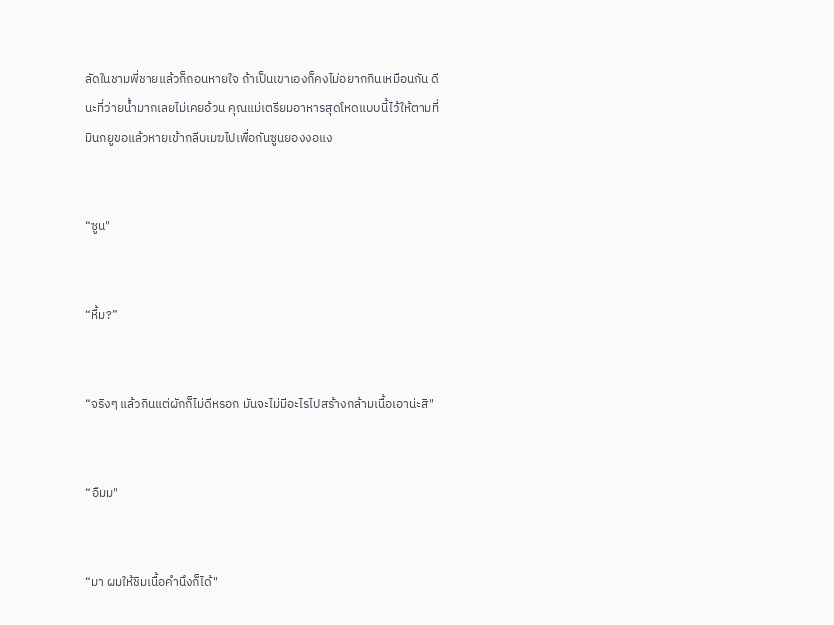ลัดในชามพี่ชายแล้วก็ถอนหายใจ ถ้าเป็นเขาเองก็คงไม่อยากกินเหมือนกัน ดีนะที่ว่ายน้ำมากเลยไม่เคยอ้วน คุณแม่เตรียมอาหารสุดโหดแบบนี้ไว้ให้ตามที่มินกยูขอแล้วหายเข้ากลีบเมฆไปเพื่อกันซูนยองงอแง


“ซูน"


“หื้ม?”


“จริงๆ แล้วกินแต่ผักก็ไม่ดีหรอก มันจะไม่มีอะไรไปสร้างกล้ามเนื้อเอาน่ะสิ"


“อืมม"


“มา ผมให้ชิมเนื้อคำนึงก็ได้"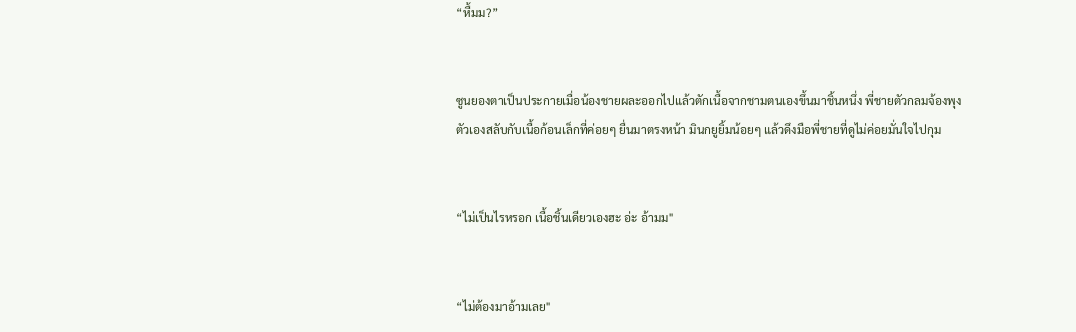“หื้มม?”


ซูนยองตาเป็นประกายเมื่อน้องชายผละออกไปแล้วตักเนื้อจากชามตนเองขึ้นมาชิ้นหนึ่ง พี่ชายตัวกลมจ้องพุงตัวเองสลับกับเนื้อก้อนเล็กที่ค่อยๆ ยื่นมาตรงหน้า มินกยูยิ้มน้อยๆ แล้วดึงมือพี่ชายที่ดูไม่ค่อยมั่นใจไปกุม


“ไม่เป็นไรหรอก เนื้อชิ้นเดียวเองฮะ อ่ะ อ้ามม"


“ไม่ต้องมาอ้ามเลย"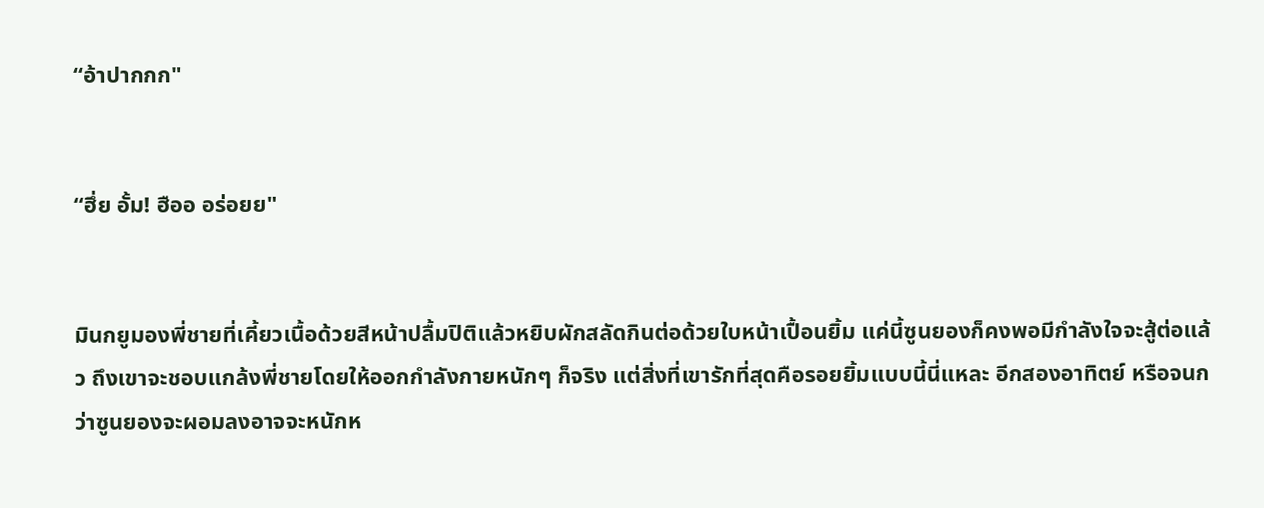“อ้าปากกก"


“ฮึ่ย อั้ม! ฮืออ อร่อยย"


มินกยูมองพี่ชายที่เคี้ยวเนื้อด้วยสีหน้าปลื้มปิติแล้วหยิบผักสลัดกินต่อด้วยใบหน้าเปื้อนยิ้ม แค่นี้ซูนยองก็คงพอมีกำลังใจจะสู้ต่อแล้ว ถึงเขาจะชอบแกล้งพี่ชายโดยให้ออกกำลังกายหนักๆ ก็จริง แต่สิ่งที่เขารักที่สุดคือรอยยิ้มแบบนี้นี่แหละ อีกสองอาทิตย์ หรือจนกว่าซูนยองจะผอมลงอาจจะหนักห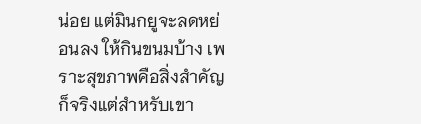น่อย แต่มินกยูจะลดหย่อนลง ให้กินขนมบ้าง เพราะสุขภาพคือสิ่งสำคัญก็จริงแต่สำหรับเขา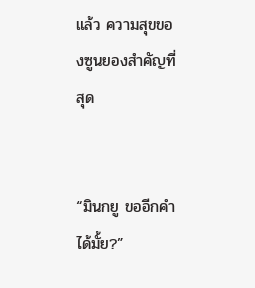แล้ว ความสุขของซูนยองสำคัญที่สุด


“มินกยู ขออีกคำได้มั้ย?”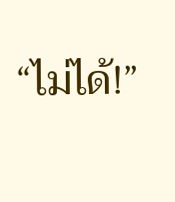“ไม่ได้!”